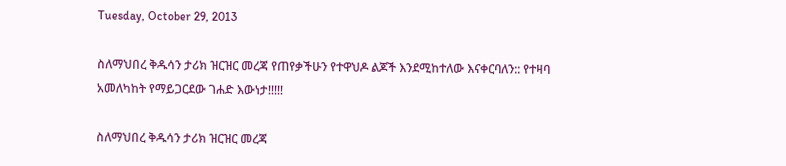Tuesday, October 29, 2013

ስለማህበረ ቅዱሳን ታሪክ ዝርዝር መረጃ የጠየቃችሁን የተዋህዶ ልጆች እንደሚከተለው እናቀርባለን:: የተዛባ አመለካከት የማይጋርደው ገሐድ እውነታ!!!!!

ስለማህበረ ቅዱሳን ታሪክ ዝርዝር መረጃ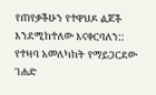የጠየቃችሁን የተዋህዶ ልጆች እንደሚከተለው እናቀርባለን::
የተዛባ አመለካከት የማይጋርደው ገሐድ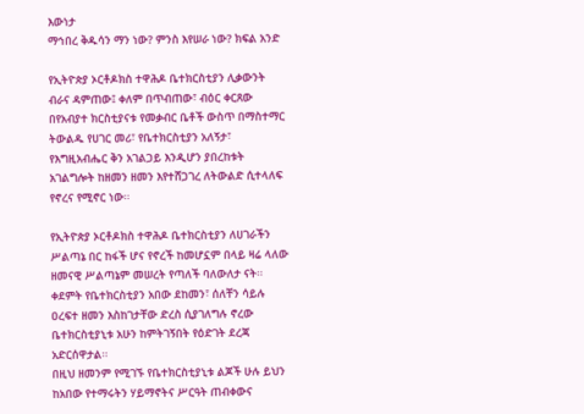እውነታ
ማኅበረ ቅዱሳን ማን ነው? ምንስ እየሠራ ነው? ክፍል አንድ

የኢትዮጵያ ኦርቶዶክስ ተዋሕዶ ቤተክርስቲያን ሊቃውንት ብራና ዳምጠው፤ ቀለም በጥብጠው፣ ብዕር ቀርጸው በየአብያተ ክርስቲያናቱ የመቃብር ቤቶች ውስጥ በማስተማር ትውልዱ የሀገር መሪ፣ የቤተክርስቲያን አለኝታ፣ የእግዚአብሔር ቅን አገልጋይ እንዲሆን ያበረከቱት አገልግሎት ከዘመን ዘመን እየተሸጋገረ ለትውልድ ሲተላለፍ የኖረና የሚኖር ነው፡፡

የኢትዮጵያ ኦርቶዶክስ ተዋሕዶ ቤተክርስቲያን ለሀገራችን ሥልጣኔ በር ከፋች ሆና የኖረች ከመሆኗም በላይ ዛሬ ላለው ዘመናዊ ሥልጣኔም መሠረት የጣለች ባለውለታ ናት፡፡ ቀደምት የቤተክርስቲያን አበው ደከመን፣ ሰለቸን ሳይሉ ዐረፍተ ዘመን እስከገታቸው ድረስ ሲያገለግሉ ኖረው ቤተክርስቲያኒቱ አሁን ከምትገኝበት የዕድገት ደረጃ አድርሰዋታል፡፡
በዚህ ዘመንም የሚገኙ የቤተክርስቲያኒቱ ልጆች ሁሉ ይህን ከአበው የተማሩትን ሃይማኖትና ሥርዓት ጠብቀውና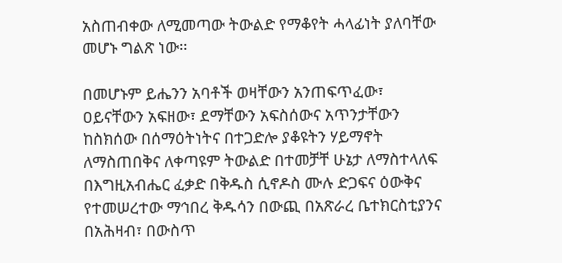አስጠብቀው ለሚመጣው ትውልድ የማቆየት ሓላፊነት ያለባቸው መሆኑ ግልጽ ነው፡፡

በመሆኑም ይሔንን አባቶች ወዛቸውን አንጠፍጥፈው፣ ዐይናቸውን አፍዘው፣ ደማቸውን አፍስሰውና አጥንታቸውን ከስክሰው በሰማዕትነትና በተጋድሎ ያቆዩትን ሃይማኖት ለማስጠበቅና ለቀጣዩም ትውልድ በተመቻቸ ሁኔታ ለማስተላለፍ በእግዚአብሔር ፈቃድ በቅዱስ ሲኖዶስ ሙሉ ድጋፍና ዕውቅና የተመሠረተው ማኅበረ ቅዱሳን በውጪ በአጽራረ ቤተክርስቲያንና በአሕዛብ፣ በውስጥ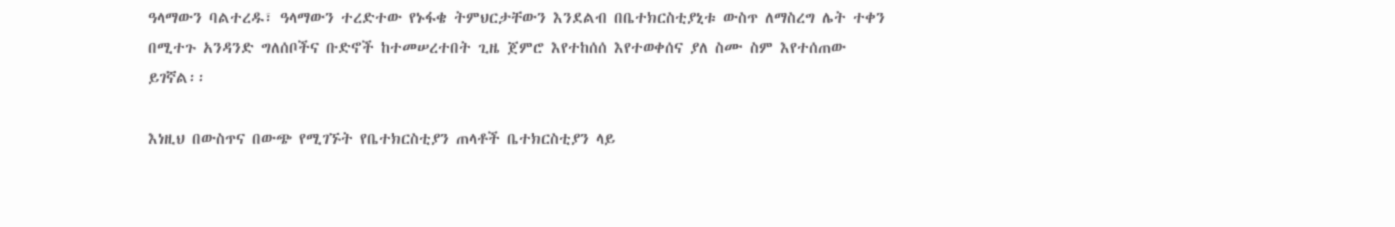ዓላማውን ባልተረዱ፣ ዓላማውን ተረድተው የኑፋቄ ትምህርታቸውን እንደልብ በቤተክርስቲያኒቱ ውስጥ ለማስረግ ሌት ተቀን በሚተጉ አንዳንድ ግለሰቦችና ቡድኖች ከተመሠረተበት ጊዜ ጀምሮ እየተከሰሰ እየተወቀሰና ያለ ስሙ ስም እየተሰጠው ይገኛል፡፡

እነዚህ በውስጥና በውጭ የሚገኙት የቤተክርስቲያን ጠላቶች ቤተክርስቲያን ላይ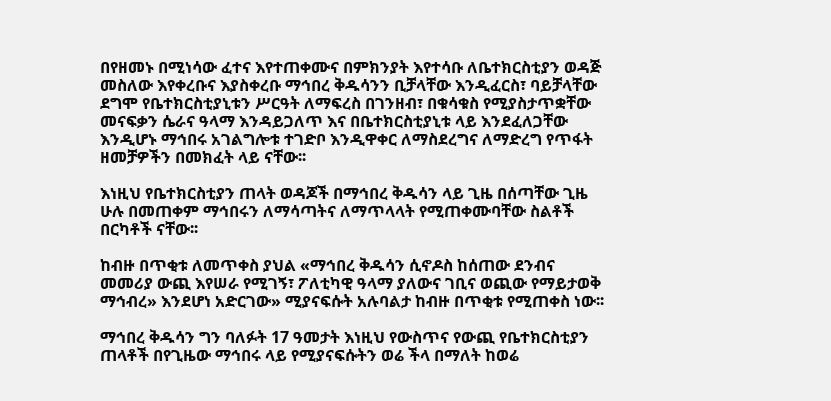በየዘመኑ በሚነሳው ፈተና እየተጠቀሙና በምክንያት እየተሳቡ ለቤተክርስቲያን ወዳጅ መስለው እየቀረቡና እያስቀረቡ ማኅበረ ቅዱሳንን ቢቻላቸው እንዲፈርስ፣ ባይቻላቸው ደግሞ የቤተክርስቲያኒቱን ሥርዓት ለማፍረስ በገንዘብ፣ በቁሳቁስ የሚያስታጥቋቸው መናፍቃን ሴራና ዓላማ እንዳይጋለጥ እና በቤተክርስቲያኒቱ ላይ እንደፈለጋቸው እንዲሆኑ ማኅበሩ አገልግሎቱ ተገድቦ እንዲዋቀር ለማስደረግና ለማድረግ የጥፋት ዘመቻዎችን በመክፈት ላይ ናቸው፡፡

እነዚህ የቤተክርስቲያን ጠላት ወዳጆች በማኅበረ ቅዱሳን ላይ ጊዜ በሰጣቸው ጊዜ ሁሉ በመጠቀም ማኅበሩን ለማሳጣትና ለማጥላላት የሚጠቀሙባቸው ስልቶች በርካቶች ናቸው፡፡

ከብዙ በጥቂቱ ለመጥቀስ ያህል «ማኅበረ ቅዱሳን ሲኖዶስ ከሰጠው ደንብና መመሪያ ውጪ እየሠራ የሚገኝ፣ ፖለቲካዊ ዓላማ ያለውና ገቢና ወጪው የማይታወቅ ማኅብረ» እንደሆነ አድርገው» ሚያናፍሱት አሉባልታ ከብዙ በጥቂቱ የሚጠቀስ ነው፡፡

ማኅበረ ቅዱሳን ግን ባለፉት 17 ዓመታት እነዚህ የውስጥና የውጪ የቤተክርስቲያን ጠላቶች በየጊዜው ማኅበሩ ላይ የሚያናፍሱትን ወሬ ችላ በማለት ከወሬ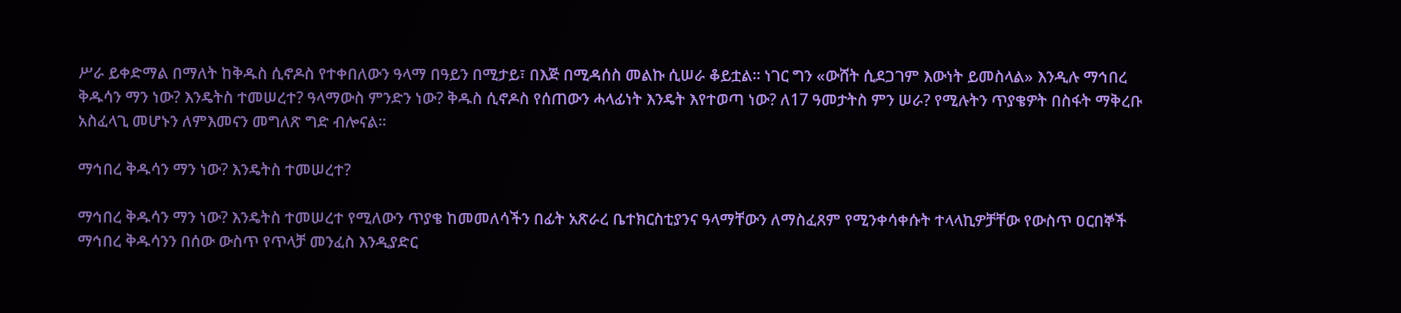ሥራ ይቀድማል በማለት ከቅዱስ ሲኖዶስ የተቀበለውን ዓላማ በዓይን በሚታይ፣ በእጅ በሚዳሰስ መልኩ ሲሠራ ቆይቷል፡፡ ነገር ግን «ውሸት ሲደጋገም እውነት ይመስላል» እንዲሉ ማኅበረ ቅዱሳን ማን ነው? እንዴትስ ተመሠረተ? ዓላማውስ ምንድን ነው? ቅዱስ ሲኖዶስ የሰጠውን ሓላፊነት እንዴት እየተወጣ ነው? ለ17 ዓመታትስ ምን ሠራ? የሚሉትን ጥያቄዎት በስፋት ማቅረቡ አስፈላጊ መሆኑን ለምእመናን መግለጽ ግድ ብሎናል፡፡

ማኅበረ ቅዱሳን ማን ነው? እንዴትስ ተመሠረተ?

ማኅበረ ቅዱሳን ማን ነው? እንዴትስ ተመሠረተ የሚለውን ጥያቄ ከመመለሳችን በፊት አጽራረ ቤተክርስቲያንና ዓላማቸውን ለማስፈጸም የሚንቀሳቀሱት ተላላኪዎቻቸው የውስጥ ዐርበኞች ማኅበረ ቅዱሳንን በሰው ውስጥ የጥላቻ መንፈስ እንዲያድር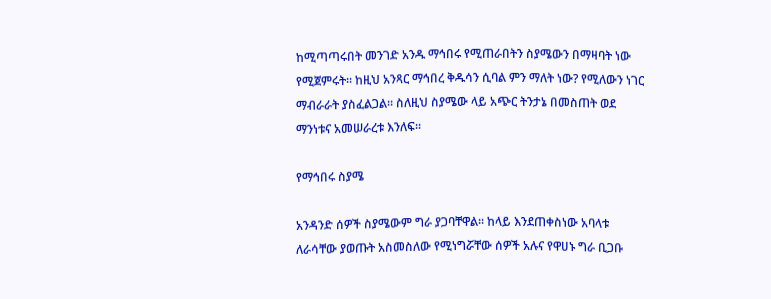ከሚጣጣሩበት መንገድ አንዱ ማኅበሩ የሚጠራበትን ስያሜውን በማዛባት ነው የሚጀምሩት፡፡ ከዚህ አንጻር ማኅበረ ቅዱሳን ሲባል ምን ማለት ነው? የሚለውን ነገር ማብራራት ያስፈልጋል፡፡ ስለዚህ ስያሜው ላይ አጭር ትንታኔ በመስጠት ወደ ማንነቱና አመሠራረቱ እንለፍ፡፡

የማኅበሩ ስያሜ

አንዳንድ ሰዎች ስያሜውም ግራ ያጋባቸዋል፡፡ ከላይ እንደጠቀስነው አባላቱ ለራሳቸው ያወጡት አስመስለው የሚነግሯቸው ሰዎች አሉና የዋሀኑ ግራ ቢጋቡ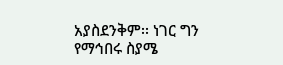አያስደንቅም፡፡ ነገር ግን የማኅበሩ ስያሜ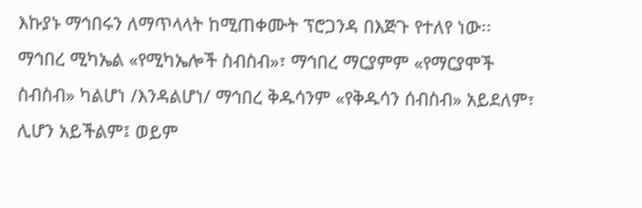እኩያኑ ማኅበሩን ለማጥላላት ከሚጠቀሙት ፕሮጋንዳ በእጅጉ የተለየ ነው፡፡ ማኅበረ ሚካኤል «የሚካኤሎች ስብስብ»፣ ማኅበረ ማርያምም «የማርያሞች ስብስብ» ካልሆነ /እንዳልሆነ/ ማኅበረ ቅዱሳንም «የቅዱሳን ሰብስብ» አይደለም፣ ሊሆን አይችልም፤ ወይም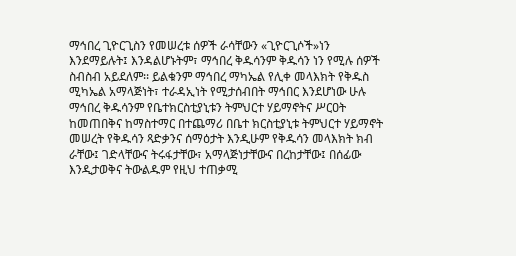ማኅበረ ጊዮርጊስን የመሠረቱ ሰዎች ራሳቸውን «ጊዮርጊሶች»ነን እንደማይሉት፤ እንዳልሆኑትም፣ ማኅበረ ቅዱሳንም ቅዱሳን ነን የሚሉ ሰዎች ስብስብ አይደለም፡፡ ይልቁንም ማኅበረ ማካኤል የሊቀ መላእክት የቅዱስ ሚካኤል አማላጅነት፣ ተራዳኢነት የሚታሰብበት ማኅበር እንደሆነው ሁሉ ማኅበረ ቅዱሳንም የቤተክርስቲያኒቱን ትምህርተ ሃይማኖትና ሥርዐት ከመጠበቅና ከማስተማር በተጨማሪ በቤተ ክርስቲያኒቱ ትምህርተ ሃይማኖት መሠረት የቅዱሳን ጻድቃንና ሰማዕታት እንዲሁም የቅዱሳን መላእክት ክብ ራቸው፤ ገድላቸውና ትሩፋታቸው፣ አማላጅነታቸውና በረከታቸው፤ በሰፊው እንዲታወቅና ትውልዱም የዚህ ተጠቃሚ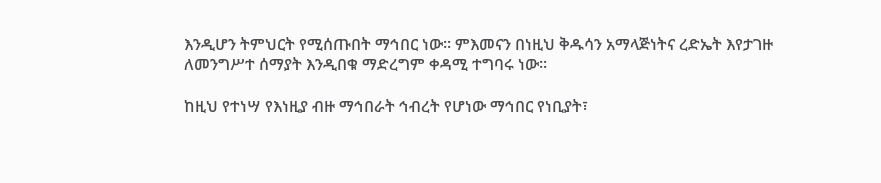እንዲሆን ትምህርት የሚሰጡበት ማኅበር ነው፡፡ ምእመናን በነዚህ ቅዱሳን አማላጅነትና ረድኤት እየታገዙ ለመንግሥተ ሰማያት እንዲበቁ ማድረግም ቀዳሚ ተግባሩ ነው፡፡

ከዚህ የተነሣ የእነዚያ ብዙ ማኅበራት ኅብረት የሆነው ማኅበር የነቢያት፣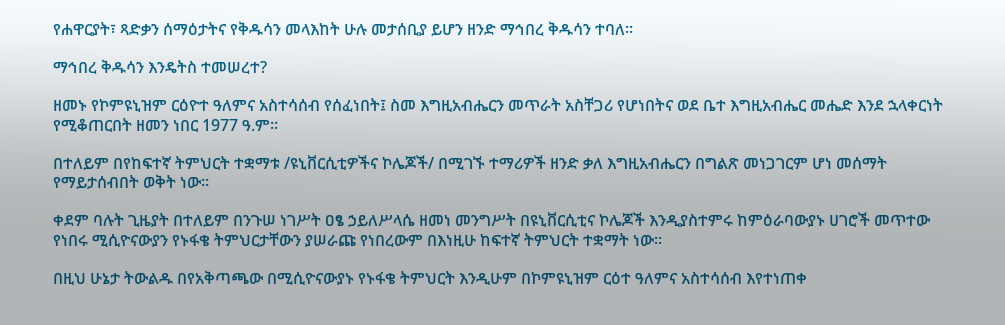የሐዋርያት፣ ጻድቃን ሰማዕታትና የቅዱሳን መላእከት ሁሉ መታሰቢያ ይሆን ዘንድ ማኅበረ ቅዱሳን ተባለ፡፡

ማኅበረ ቅዱሳን እንዴትስ ተመሠረተ?

ዘመኑ የኮምዩኒዝም ርዕዮተ ዓለምና አስተሳሰብ የሰፈነበት፤ ስመ እግዚአብሔርን መጥራት አስቸጋሪ የሆነበትና ወደ ቤተ እግዚአብሔር መሔድ እንደ ኋላቀርነት የሚቆጠርበት ዘመን ነበር 1977 ዓ.ም፡፡

በተለይም በየከፍተኛ ትምህርት ተቋማቱ /ዩኒቨርሲቲዎችና ኮሌጆች/ በሚገኙ ተማሪዎች ዘንድ ቃለ እግዚአብሔርን በግልጽ መነጋገርም ሆነ መሰማት የማይታሰብበት ወቅት ነው፡፡

ቀደም ባሉት ጊዜያት በተለይም በንጉሠ ነገሥት ዐፄ ኃይለሥላሴ ዘመነ መንግሥት በዩኒቨርሲቲና ኮሌጆች እንዲያስተምሩ ከምዕራባውያኑ ሀገሮች መጥተው የነበሩ ሚሲዮናውያን የኑፋቄ ትምህርታቸውን ያሠራጩ የነበረውም በእነዚሁ ከፍተኛ ትምህርት ተቋማት ነው፡፡

በዚህ ሁኔታ ትውልዱ በየአቅጣጫው በሚሲዮናውያኑ የኑፋቄ ትምህርት እንዲሁም በኮምዩኒዝም ርዕተ ዓለምና አስተሳሰብ እየተነጠቀ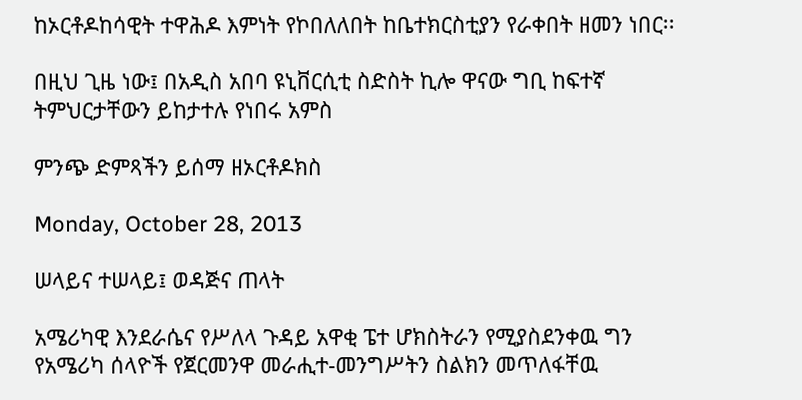ከኦርቶዶከሳዊት ተዋሕዶ እምነት የኮበለለበት ከቤተክርስቲያን የራቀበት ዘመን ነበር፡፡

በዚህ ጊዜ ነው፤ በአዲስ አበባ ዩኒቨርሲቲ ስድስት ኪሎ ዋናው ግቢ ከፍተኛ ትምህርታቸውን ይከታተሉ የነበሩ አምስ

ምንጭ ድምጻችን ይሰማ ዘኦርቶዶክስ

Monday, October 28, 2013

ሠላይና ተሠላይ፤ ወዳጅና ጠላት

አሜሪካዊ እንደራሴና የሥለላ ጉዳይ አዋቂ ፔተ ሆክስትራን የሚያስደንቀዉ ግን የአሜሪካ ሰላዮች የጀርመንዋ መራሒተ-መንግሥትን ስልክን መጥለፋቸዉ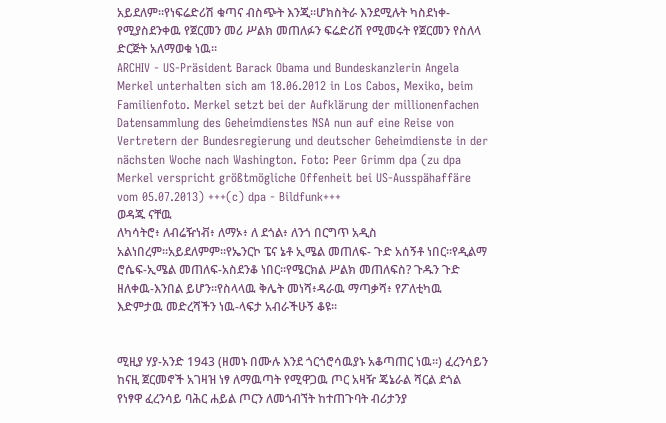አይደለም።የነፍሬድሪሽ ቁጣና ብስጭት እንጂ።ሆክስትራ እንደሚሉት ካስደነቀ-የሚያስደንቀዉ የጀርመን መሪ ሥልክ መጠለፉን ፍሬድሪሽ የሚመሩት የጀርመን የስለላ ድርጅት አለማወቁ ነዉ።
ARCHIV - US-Präsident Barack Obama und Bundeskanzlerin Angela Merkel unterhalten sich am 18.06.2012 in Los Cabos, Mexiko, beim Familienfoto. Merkel setzt bei der Aufklärung der millionenfachen Datensammlung des Geheimdienstes NSA nun auf eine Reise von Vertretern der Bundesregierung und deutscher Geheimdienste in der nächsten Woche nach Washington. Foto: Peer Grimm dpa (zu dpa Merkel verspricht größtmögliche Offenheit bei US-Ausspähaffäre vom 05.07.2013) +++(c) dpa - Bildfunk+++
ወዳጁ ናቸዉ
ለካሳትሮ፥ ለብሬዥነቭ፥ ለማኦ፥ ለ ደጎል፥ ለንጎ በርግጥ አዲስ አልነበረም።አይደለምም።የኤንርኮ ፔና ኔቶ ኢሜል መጠለፍ- ጉድ አሰኝቶ ነበር።የዲልማ ሮሴፍ-ኢሜል መጠለፍ-አስደንቆ ነበር።የሜርክል ሥልክ መጠለፍስ? ጉዱን ጉድ ዘለቀዉ-እንበል ይሆን።የስላላዉ ቅሌት መነሻ፥ዳራዉ ማጣቃሻ፥ የፖለቲካዉ እድምታዉ መድረሻችን ነዉ-ላፍታ አብራችሁኝ ቆዩ።


ሚዚያ ሃያ-አንድ 1943 (ዘመኑ በሙሉ እንደ ጎርጎሮሳዉያኑ አቆጣጠር ነዉ።) ፈረንሳይን ከናዚ ጀርመኖች አገዛዝ ነፃ ለማዉጣት የሚዋጋዉ ጦር አዛዥ ጄኔራል ሻርል ደጎል የነፃዋ ፈረንሳይ ባሕር ሐይል ጦርን ለመጎብኘት ከተጠጉባት ብሪታንያ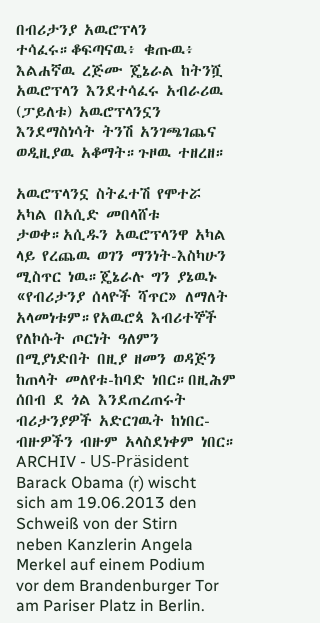በብሪታንያ አዉሮፕላን ተሳፈሩ።ቆፍጣናዉ፥ ቁጡዉ፥ እልሐኛዉ ረጅሙ ጄኔራል ከትንሿ አዉሮፕላን እንደተሳፈሩ አብራሪዉ (ፓይለቱ) አዉሮፕላንኗን እንደማስነሳት ትንሽ አንገጫገጨና ወዲዚያዉ አቆማት።ጉዞዉ ተዘረዘ።

አዉሮፕላንኗ ስትፈተሽ የሞተሯ አካል በአሲድ መበላሸቱ ታወቀ።አሲዱን አዉሮፕላንዋ አካል ላይ የረጨዉ ወገን ማንነት-እስካሁን ሚስጥር ነዉ።ጄኔራሉ ግን ያኔዉኑ «የብሪታንያ ሰላዮች ሻጥር» ለማለት አላመነቱም።የአዉሮጳ እብሪተኞች የለኮሱት ጦርነት ዓለምን በሚያነድበት በዚያ ዘመን ወዳጅን ከጠላት መለየቱ-ከባድ ነበር።በዚሕም ሰበብ ደ ጎል እንደጠረጠሩት ብሪታንያዎች አድርገዉት ከነበር-ብዙዎችን ብዙም አላስደነቀም ነበር።
ARCHIV - US-Präsident Barack Obama (r) wischt sich am 19.06.2013 den Schweiß von der Stirn neben Kanzlerin Angela Merkel auf einem Podium vor dem Brandenburger Tor am Pariser Platz in Berlin.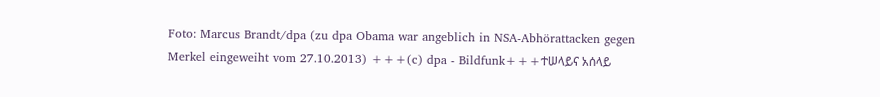Foto: Marcus Brandt/dpa (zu dpa Obama war angeblich in NSA-Abhörattacken gegen Merkel eingeweiht vom 27.10.2013) +++(c) dpa - Bildfunk+++ተሠላይና አሰላይ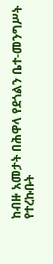ከብዙ አመታት በሕዋላ የደጎልን ቤተ-መንግሥት የተረኩቡት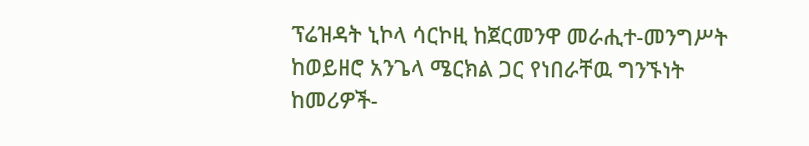ፕሬዝዳት ኒኮላ ሳርኮዚ ከጀርመንዋ መራሒተ-መንግሥት ከወይዘሮ አንጌላ ሜርክል ጋር የነበራቸዉ ግንኙነት ከመሪዎች-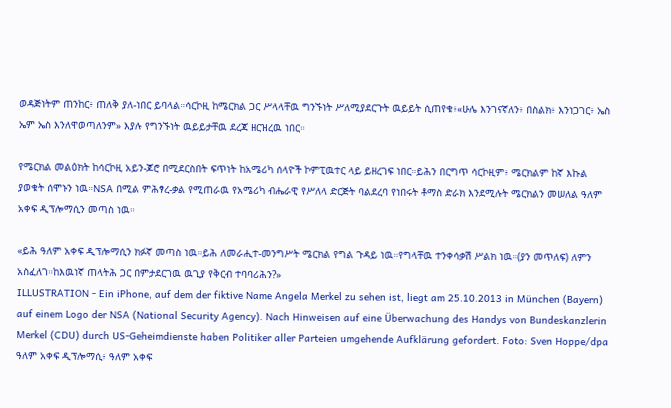ወዳጅነትም ጠንከር፥ ጠለቅ ያለ-ነበር ይባላል።ሳርኮዚ ከሜርክል ጋር ሥላላቸዉ ግንኙነት ሥለሚያደርጉት ዉይይት ሲጠየቁ፥«ሁሌ እንገናኛለን፥ በስልክ፥ እንነጋገር፥ ኤስ ኤም ኤስ እንለዋወጣለንም» እያሉ የግንኙነት ዉይይታቸዉ ደረጃ ዘርዝረዉ ነበር።

የሜርክል መልዕክት ከሳርኮዚ አይን-ጆሮ በሚደርስበት ፍጥነት ከአሜሪካ ሰላዮች ኮምፒዉተር ላይ ይዘረገፍ ነበር።ይሕን በርግጥ ሳርኮዚም፥ ሜርክልም ከኛ እኩል ያወቁት ሰሞኑን ነዉ።NSA በሚል ምሕፃረ-ቃል የሚጠራዉ የአሜሪካ ብሔራዊ የሥለላ ድርጅት ባልደረባ የነበሩት ቶማስ ድራክ እንደሚሉት ሜርክልን መሠለል ዓለም አቀፍ ዲፕሎማሲን መጣስ ነዉ።

«ይሕ ዓለም አቀፍ ዲፕሎማሲን ክፉኛ መጣስ ነዉ።ይሕ ለመራሒተ-መንግሥት ሜርክል የግል ጉዳይ ነዉ።የግላቸዉ ተንቀሳቃሽ ሥልክ ነዉ።(ያን መጥለፍ) ለምን አስፈለገ።ከእዉነኛ ጠላትሕ ጋር በምታደርገዉ ዉጊያ የቅርብ ተባባሪሕን?»
ILLUSTRATION - Ein iPhone, auf dem der fiktive Name Angela Merkel zu sehen ist, liegt am 25.10.2013 in München (Bayern) auf einem Logo der NSA (National Security Agency). Nach Hinweisen auf eine Überwachung des Handys von Bundeskanzlerin Merkel (CDU) durch US-Geheimdienste haben Politiker aller Parteien umgehende Aufklärung gefordert. Foto: Sven Hoppe/dpa
ዓለም አቀፍ ዲፕሎማሲ፥ ዓለም አቀፍ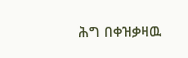ሕግ በቀዝቃዛዉ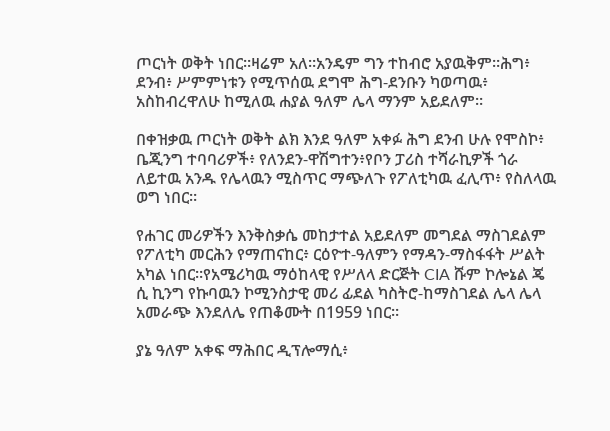ጦርነት ወቅት ነበር።ዛሬም አለ።አንዴም ግን ተከብሮ አያዉቅም።ሕግ፥ ደንብ፥ ሥምምነቱን የሚጥሰዉ ደግሞ ሕግ-ደንቡን ካወጣዉ፥ አስከብረዋለሁ ከሚለዉ ሐያል ዓለም ሌላ ማንም አይደለም።

በቀዝቃዉ ጦርነት ወቅት ልክ እንደ ዓለም አቀፉ ሕግ ደንብ ሁሉ የሞስኮ፥ ቤጂንግ ተባባሪዎች፥ የለንደን-ዋሽግተን፥የቦን ፓሪስ ተሻራኪዎች ጎራ ለይተዉ አንዱ የሌላዉን ሚስጥር ማጭለጉ የፖለቲካዉ ፈሊጥ፥ የስለላዉ ወግ ነበር።

የሐገር መሪዎችን እንቅስቃሴ መከታተል አይደለም መግደል ማስገደልም የፖለቲካ መርሕን የማጠናከር፥ ርዕዮተ-ዓለምን የማዳን-ማስፋፋት ሥልት አካል ነበር።የአሜሪካዉ ማዕከላዊ የሥለላ ድርጅት CIA ሹም ኮሎኔል ጄ ሲ ኪንግ የኩባዉን ኮሚንስታዊ መሪ ፊደል ካስትሮ-ከማስገደል ሌላ ሌላ አመራጭ እንደለሌ የጠቆሙት በ1959 ነበር።

ያኔ ዓለም አቀፍ ማሕበር ዲፕሎማሲ፥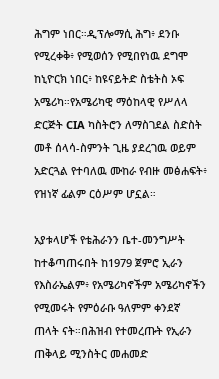ሕግም ነበር።ዲፕሎማሲ ሕግ፥ ደንቡ የሚረቀቅ፥ የሚወሰን የሚበየነዉ ደግሞ ከኒዮርክ ነበር፥ ከዩናይትድ ስቴትስ ኦፍ አሜሪካ።የአሜሪካዊ ማዕከላዊ የሥለላ ድርጅት CIA ካስትሮን ለማስገደል ስድስት መቶ ሰላሳ-ስምንት ጊዜ ያደረገዉ ወይም አድርጓል የተባለዉ ሙከራ የብዙ መፅሐፍት፥ የዝነኛ ፊልም ርዕሥም ሆኗል።

አያቱላሆች የቴሕራንን ቤተ-መንግሥት ከተቆጣጠሩበት ከ1979 ጀምሮ ኢራን የእስራኤልም፥ የአሜሪካኖችም አሜሪካኖችን የሚመሩት የምዕራቡ ዓለምም ቀንደኛ ጠላት ናት።በሕዝብ የተመረጡት የኢራን ጠቅላይ ሚንስትር መሐመድ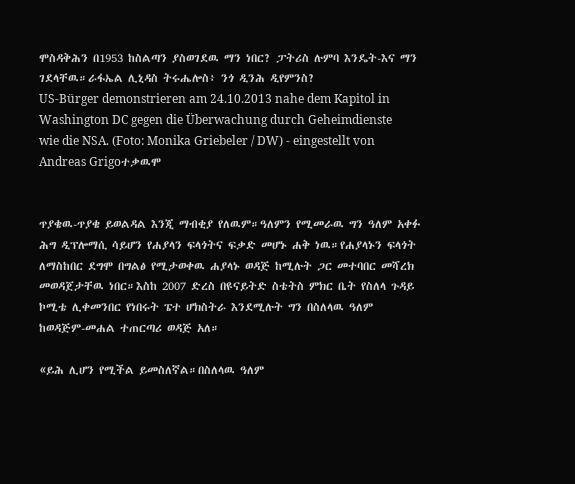ሞስዳቅሕን በ1953 ከስልጣን ያስወገደዉ ማን ነበር? ፓትሪስ ሉምባ እንዴት-እና ማን ገደላቸዉ።ራፋኤል ሊኒዳስ ትሩሔሎስ፥ ንጎ ዲንሕ ዲየምንስ?
US-Bürger demonstrieren am 24.10.2013 nahe dem Kapitol in Washington DC gegen die Überwachung durch Geheimdienste wie die NSA. (Foto: Monika Griebeler / DW) - eingestellt von Andreas Grigoተቃዉሞ


ጥያቄዉ-ጥያቄ ይወልዳል እንጂ ማብቂያ የለዉም።ዓለምን የሚመራዉ ግን ዓለም አቀፉ ሕግ ዲፕሎማሲ ሳይሆን የሐያላን ፍላጎትና ፍቃድ መሆኑ ሐቅ ነዉ።የሐያላኑን ፍላጎት ለማስከበር ደግሞ በግልፅ የሚታወቀዉ ሐያላኑ ወዳጅ ከሚሉት ጋር መተባበር መሻረክ መወዳጀታቸዉ ነበር።እስከ 2007 ድረስ በዩናይትድ ስቴትስ ምክር ቤት የስለላ ጉዳይ ኮሚቴ ሊቀመንበር የነበሩት ፔተ ሆክስትራ እንደሚሉት ግን በስለላዉ ዓለም ከወዳጅም-መሐል ተጠርጣሪ ወዳጅ አለ።

«ይሕ ሊሆን የሚችል ይመስለኛል።በስለላዉ ዓለም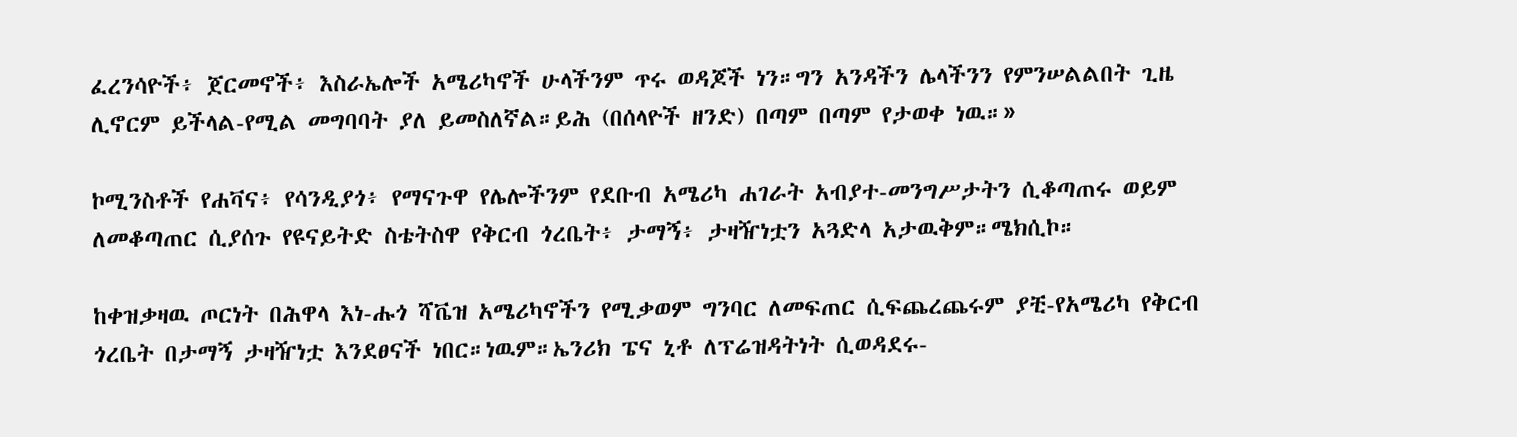ፈረንሳዮች፥ ጀርመኖች፥ እስራኤሎች አሜሪካኖች ሁላችንም ጥሩ ወዳጆች ነን።ግን አንዳችን ሌላችንን የምንሠልልበት ጊዜ ሊኖርም ይችላል-የሚል መግባባት ያለ ይመስለኛል።ይሕ (በሰላዮች ዘንድ) በጣም በጣም የታወቀ ነዉ።»

ኮሚንስቶች የሐቫና፥ የሳንዲያጎ፥ የማናጉዋ የሌሎችንም የደቡብ አሜሪካ ሐገራት አብያተ-መንግሥታትን ሲቆጣጠሩ ወይም ለመቆጣጠር ሲያሰጉ የዩናይትድ ስቴትስዋ የቅርብ ጎረቤት፥ ታማኝ፥ ታዛዥነቷን አጓድላ አታዉቅም።ሜክሲኮ።

ከቀዝቃዛዉ ጦርነት በሕዋላ እነ-ሑጎ ሻቬዝ አሜሪካኖችን የሚቃወም ግንባር ለመፍጠር ሲፍጨረጨሩም ያቺ-የአሜሪካ የቅርብ ጎረቤት በታማኝ ታዛዥነቷ እንደፀናች ነበር።ነዉም።ኤንሪክ ፔና ኒቶ ለፕሬዝዳትነት ሲወዳደሩ-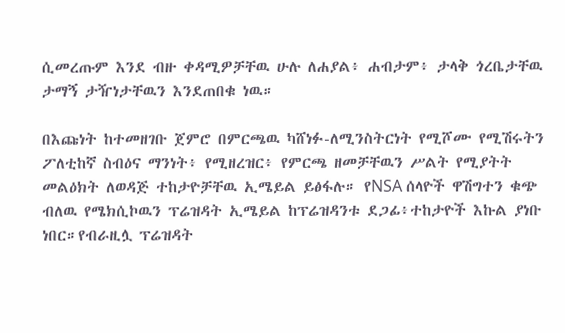ሲመረጡም እንደ ብዙ ቀዳሚዎቻቸዉ ሁሉ ለሐያል፥ ሐብታም፥ ታላቅ ጎረቤታቸዉ ታማኝ ታዥነታቸዉን እንደጠበቁ ነዉ።

በእጩነት ከተመዘገቡ ጀምሮ በምርጫዉ ካሸነፉ-ለሚንስትርነት የሚሾሙ የሚሽሩትን ፖለቲከኛ ስብዕና ማንነት፥ የሚዘረዝር፥ የምርጫ ዘመቻቸዉን ሥልት የሚያትት መልዕክት ለወዳጅ ተከታዮቻቸዉ ኢሜይል ይፅፋሉ። የNSA ሰላዮች ዋሽግተን ቁጭ ብለዉ የሜክሲኮዉን ፕሬዝዳት ኢሜይል ከፕሬዝዳንቱ ደጋፊ፥ተከታዮች እኩል ያነቡ ነበር።የብራዚሏ ፕሬዝዳት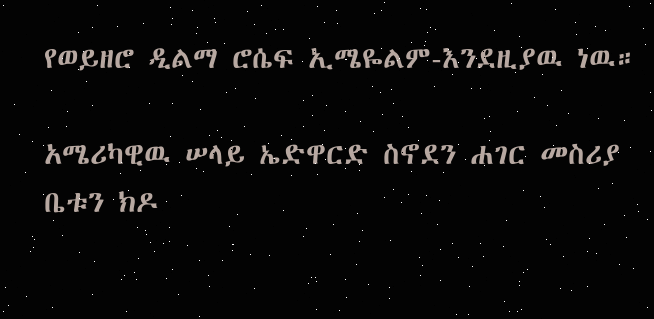የወይዘሮ ዲልማ ሮሴፍ ኢሜዬልም-እንደዚያዉ ነዉ።

አሜሪካዊዉ ሠላይ ኤድዋርድ ስኖደን ሐገር መስሪያ ቤቱን ክዶ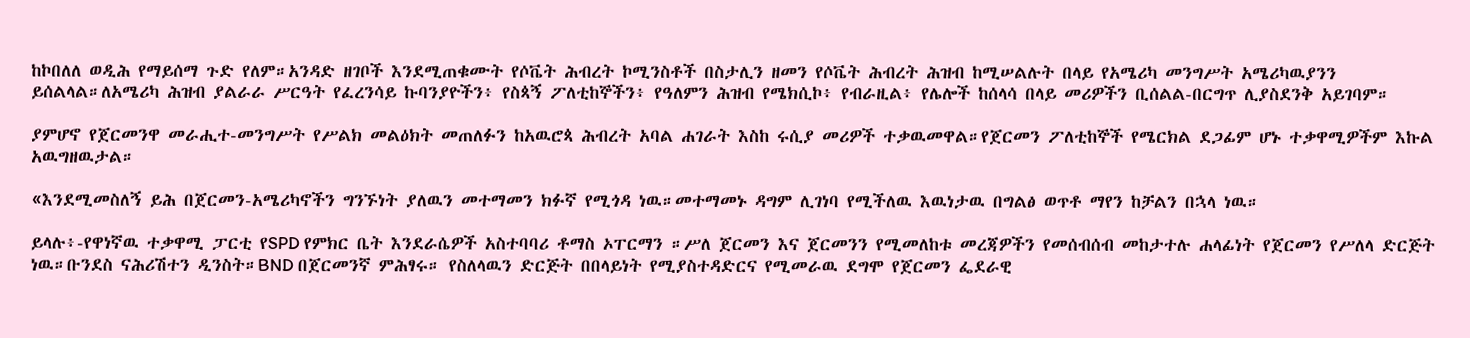ከኮበለለ ወዲሕ የማይሰማ ጉድ የለም።አንዳድ ዘገቦች እንደሚጠቁሙት የሶቬት ሕብረት ኮሚንስቶች በስታሊን ዘመን የሶቬት ሕብረት ሕዝብ ከሚሠልሉት በላይ የአሜሪካ መንግሥት አሜሪካዉያንን ይሰልላል።ለአሜሪካ ሕዝብ ያልራራ ሥርዓት የፈረንሳይ ኩባንያዮችን፥ የስጳኝ ፖለቲከኞችን፥ የዓለምን ሕዝብ የሜክሲኮ፥ የብራዚል፥ የሌሎች ከሰላሳ በላይ መሪዎችን ቢሰልል-በርግጥ ሊያስደንቅ አይገባም።

ያምሆኖ የጀርመንዋ መራሒተ-መንግሥት የሥልክ መልዕክት መጠለፉን ከአዉሮጳ ሕብረት አባል ሐገራት እስከ ሩሲያ መሪዎች ተቃዉመዋል።የጀርመን ፖለቲከኞች የሜርክል ደጋፊም ሆኑ ተቃዋሚዎችም እኩል አዉግዘዉታል።

«እንደሚመስለኝ ይሕ በጀርመን-አሜሪካኖችን ግንኙነት ያለዉን መተማመን ክፉኛ የሚጎዳ ነዉ።መተማመኑ ዳግም ሊገነባ የሚችለዉ እዉነታዉ በግልፅ ወጥቶ ማየን ከቻልን በኋላ ነዉ።

ይላሉ፥-የዋነኛዉ ተቃዋሚ ፓርቲ የSPD የምክር ቤት እንደራሴዎች አስተባባሪ ቶማስ ኦፐርማን ።ሥለ ጀርመን እና ጀርመንን የሚመለከቱ መረጃዎችን የመሰብሰብ መከታተሉ ሐላፊነት የጀርመን የሥለላ ድርጅት ነዉ።ቡንደስ ናሕሪሽተን ዲንስት።BND በጀርመንኛ ምሕፃሩ። የስለላዉን ድርጅት በበላይነት የሚያስተዳድርና የሚመራዉ ደግሞ የጀርመን ፌደራዊ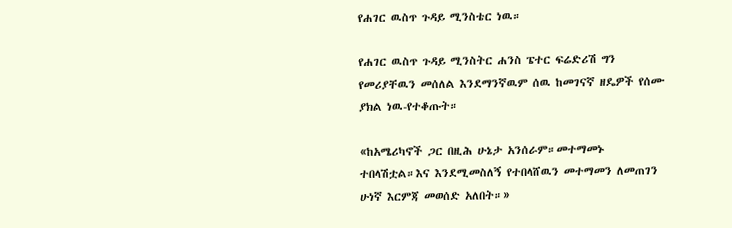የሐገር ዉስጥ ጉዳይ ሚንስቴር ነዉ።

የሐገር ዉስጥ ጉዳይ ሚንስትር ሐንስ ፔተር ፍሬድሪሽ ግን የመሪያቸዉን መሰለል እንደማንኛዉም ሰዉ ከመገናኛ ዘዴዎች የሰሙ ያክል ነዉ-የተቆጡት።

«ከአሜሪካኖች ጋር በዚሕ ሁኔታ አንሰራም።መተማመኑ ተበላሽቷል።እና እንደሚመስለኝ የተበላሸዉን መተማመን ለመጠገን ሁነኛ እርምጃ መወሰድ አለበት።»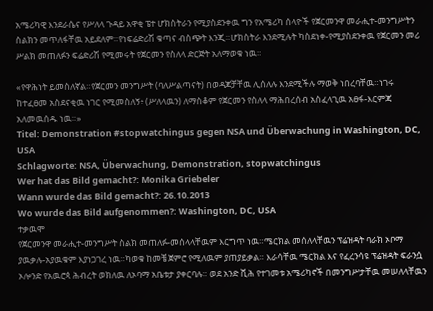አሜሪካዊ እንደራሴና የሥለላ ጉዳይ አዋቂ ፔተ ሆክስትራን የሚያስደንቀዉ ግን የአሜሪካ ሰላዮች የጀርመንዋ መራሒተ-መንግሥትን ስልክን መጥለፋቸዉ አይደለም።የነፍሬድሪሽ ቁጣና ብስጭት እንጂ።ሆክስትራ እንደሚሉት ካስደነቀ-የሚያስደንቀዉ የጀርመን መሪ ሥልክ መጠለፉን ፍሬድሪሽ የሚመሩት የጀርመን የስለላ ድርጅት አለማወቁ ነዉ።

«የዋሕነት ይመስለኛል።የጀርመን መንግሥት (ባለሥልጣናት) በወዳጆቻቸዉ ሊሰለሉ እንደሚችሉ ማወቅ ነበረባቸዉ።ነገሩ ከተፈፀመ አስደናቂዉ ነገር የሚመስለኝ፥ (ሥለላዉን) ለማስቆም የጀርመን የስለላ ማሕበረሰብ አስፈላጊዉ አፀፋ-እርምጃ አለመዉሰዱ ነዉ።»
Titel: Demonstration #stopwatchingus gegen NSA und Überwachung in Washington, DC, USA
Schlagworte: NSA, Überwachung, Demonstration, stopwatchingus
Wer hat das Bild gemacht?: Monika Griebeler
Wann wurde das Bild gemacht?: 26.10.2013
Wo wurde das Bild aufgenommen?: Washington, DC, USA
ተቃዉሞ
የጀርመንዋ መራሒተ-መንግሥት ስልክ መጠለፉ-መሰላላቸዉም እርግጥ ነዉ።ሜርክል መሰለላቸዉን ፕሬዝዳት ባራክ ኦቦማ ያዉቃሉ-አያዉቁም እያነጋገረ ነዉ።ካወቁ ከመቼ ጀምሮ የሚለዉም ያጠያይቃል። እራሳቸዉ ሜርክል እና የፈረንሳዩ ፕሬዝዳት ፍራንሷ ኦሎንድ የአዉሮጳ ሕብረት ወክለዉ ለኦባማ አቤቱታ ያቀርባሉ። ወደ አንድ ሺሕ የተገመቱ አሜሪካኖች በመንግሥታቸዉ መሠለላቸዉን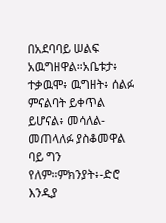በአደባባይ ሠልፍ አዉግዘዋል።አቤቱታ፥ ተቃዉሞ፥ ዉግዘት፥ ሰልፉ ምናልባት ይቀጥል ይሆናል፥ መሳለል-መጠላለፉ ያስቆመዋል ባይ ግን የለም።ምክንያት፥-ድሮ እንዲያ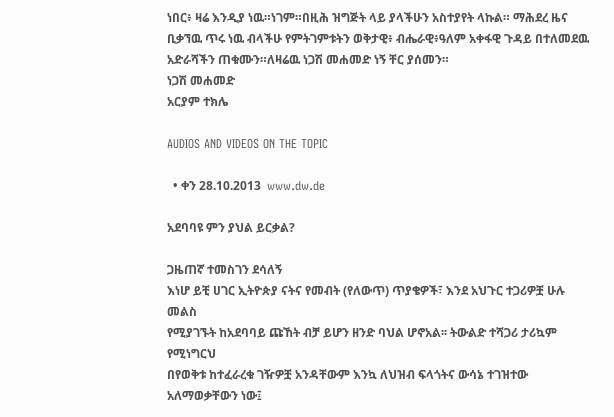ነበር፥ ዛሬ እንዲያ ነዉ።ነገም።በዚሕ ዝግጅት ላይ ያላችሁን አስተያየት ላኩል። ማሕደረ ዜና ቢቃኘዉ ጥሩ ነዉ ብላችሁ የምትገምቱትን ወቅታዊ፥ ብሔራዊ፥ዓለም አቀፋዊ ጉዳይ በተለመደዉ አድራሻችን ጠቁሙን።ለዛሬዉ ነጋሽ መሐመድ ነኝ ቸር ያሰመን።
ነጋሽ መሐመድ
አርያም ተክሌ

AUDIOS AND VIDEOS ON THE TOPIC

  • ቀን 28.10.2013  www.dw.de

አደባባዩ ምን ያህል ይርቃል?

ጋዜጠኛ ተመስገን ደሳለኝ
እነሆ ይቺ ሀገር ኢትዮጵያ ናትና የመብት (የለውጥ) ጥያቄዎች፣ እንደ አህጉር ተጋሪዎቿ ሁሉ መልስ
የሚያገኙት ከአደባባይ ጩኸት ብቻ ይሆን ዘንድ ባህል ሆኖአል፡፡ ትውልድ ተሻጋሪ ታሪኳም የሚነግርህ
በየወቅቱ ከተፈራረቁ ገዥዎቿ አንዳቸውም እንኳ ለህዝብ ፍላጎትና ውሳኔ ተገዝተው አለማወቃቸውን ነው፤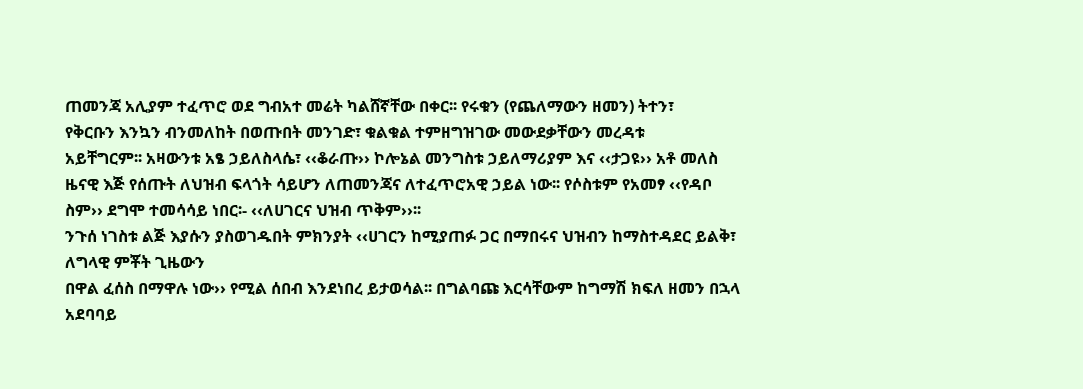ጠመንጃ አሊያም ተፈጥሮ ወደ ግብአተ መሬት ካልሸኛቸው በቀር፡፡ የሩቁን (የጨለማውን ዘመን) ትተን፣
የቅርቡን እንኳን ብንመለከት በወጡበት መንገድ፣ ቁልቁል ተምዘግዝገው መውደቃቸውን መረዳቱ
አይቸግርም፡፡ አዛውንቱ አፄ ኃይለስላሴ፣ ‹‹ቆራጡ›› ኮሎኔል መንግስቱ ኃይለማሪያም እና ‹‹ታጋዩ›› አቶ መለስ
ዜናዊ እጅ የሰጡት ለህዝብ ፍላጎት ሳይሆን ለጠመንጃና ለተፈጥሮአዊ ኃይል ነው፡፡ የሶስቱም የአመፃ ‹‹የዳቦ
ስም›› ደግሞ ተመሳሳይ ነበር፡- ‹‹ለሀገርና ህዝብ ጥቅም››፡፡
ንጉሰ ነገስቱ ልጅ እያሱን ያስወገዱበት ምክንያት ‹‹ሀገርን ከሚያጠፉ ጋር በማበሩና ህዝብን ከማስተዳደር ይልቅ፣ ለግላዊ ምቾት ጊዜውን
በዋል ፈሰስ በማዋሉ ነው›› የሚል ሰበብ እንደነበረ ይታወሳል፡፡ በግልባጩ እርሳቸውም ከግማሽ ክፍለ ዘመን በኋላ አደባባይ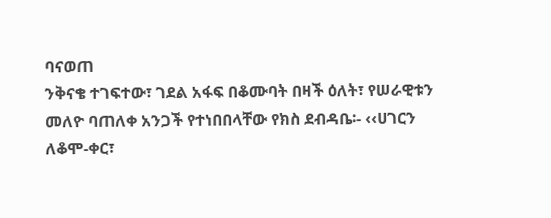ባናወጠ
ንቅናቄ ተገፍተው፣ ገደል አፋፍ በቆሙባት በዛች ዕለት፣ የሠራዊቱን መለዮ ባጠለቀ አንጋች የተነበበላቸው የክስ ደብዳቤ፡- ‹‹ሀገርን
ለቆሞ-ቀር፣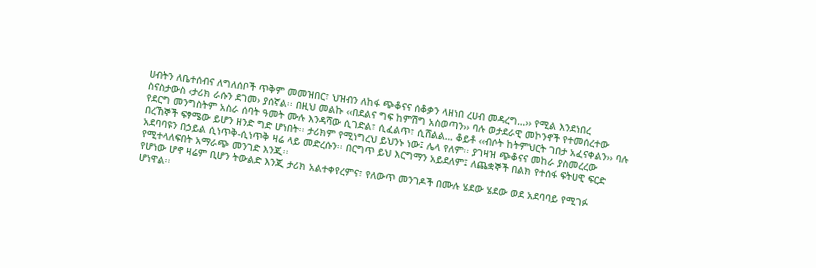ሀብትን ለቤተሰብና ለግለሰቦች ጥቅም መመዝበር፣ ህዝብን ለከፋ ጭቆናና ሰቆቃን ላዘነበ ረሀብ መዳረግ…›› የሚል እንደነበረ
ስናስታውስ ‹ታሪክ ራሱን ደገመ› ያሰኛል፡፡ በዚህ መልኩ ‹‹በደልና ግፍ ከምሽግ አስወጣን›› ባሉ ወታደራዊ መኮንኖች የተመሰረተው
የደርግ መንግስትም አስራ ሰባት ዓመት ሙሉ እንዳሻው ሲገድል፣ ሲፈልጥ፣ ሲሸልል… ቆይቶ ‹‹ብሶት ከትምህርት ገበታ አፈናቀልን›› ባሉ
በረኸኞች ፍፃሜው ይሆን ዘንድ ግድ ሆነበት፡፡ ታሪክም የሚነግረህ ይህንኑ ነው፤ ሌላ የለም፡፡ ያገዛዝ ጭቆናና መከራ ያስመረረው
አደባባዩን በኃይል ሲነጥቅ-ሲነጥቅ ዛሬ ላይ መድረሱን፡፡ በርግጥ ይህ እርግማን አይደለም፤ ለጨቋኞች በልክ የተሰፋ ፍትሀዊ ፍርድ
የሚተላለፍበት አማራጭ መንገድ እንጂ፡፡
የሆነው ሆኖ ዛሬም ቢሆን ትውልድ እንጂ ታሪክ አልተቀየረምና፣ የለውጥ መንገዶች በሙሉ ሄደው ሄደው ወደ አደባባይ የሚገፉ
ሆነዋል፡፡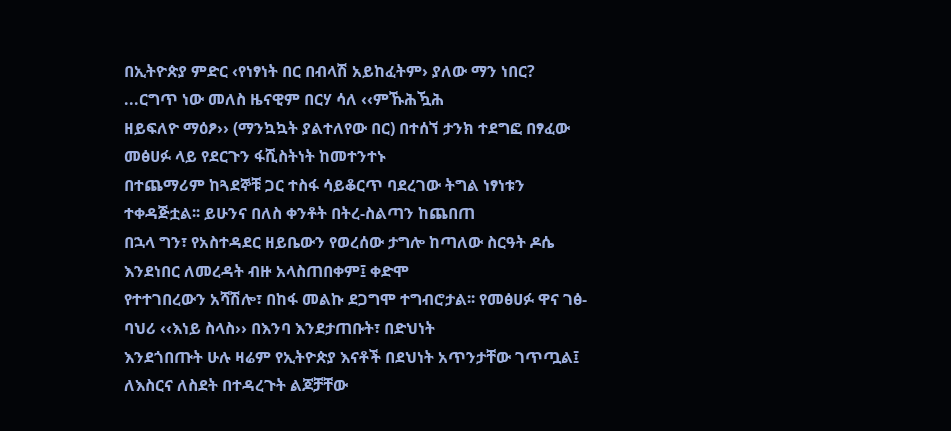በኢትዮጵያ ምድር ‹የነፃነት በር በብላሽ አይከፈትም› ያለው ማን ነበር? ...ርግጥ ነው መለስ ዜናዊም በርሃ ሳለ ‹‹ምኹሕዃሕ
ዘይፍለዮ ማዕፆ›› (ማንኳኳት ያልተለየው በር) በተሰኘ ታንክ ተደግፎ በፃፈው መፅሀፉ ላይ የደርጉን ፋሺስትነት ከመተንተኑ
በተጨማሪም ከጓደኞቹ ጋር ተስፋ ሳይቆርጥ ባደረገው ትግል ነፃነቱን ተቀዳጅቷል፡፡ ይሁንና በለስ ቀንቶት በትረ-ስልጣን ከጨበጠ
በኋላ ግን፣ የአስተዳደር ዘይቤውን የወረሰው ታግሎ ከጣለው ስርዓት ዶሴ እንደነበር ለመረዳት ብዙ አላስጠበቀም፤ ቀድሞ
የተተገበረውን አሻሽሎ፣ በከፋ መልኩ ደጋግሞ ተግብሮታል፡፡ የመፅሀፉ ዋና ገፅ-ባህሪ ‹‹እነይ ስላስ›› በእንባ እንደታጠቡት፣ በድህነት
እንደጎበጡት ሁሉ ዛሬም የኢትዮጵያ እናቶች በደህነት አጥንታቸው ገጥጧል፤ ለእስርና ለስደት በተዳረጉት ልጆቻቸው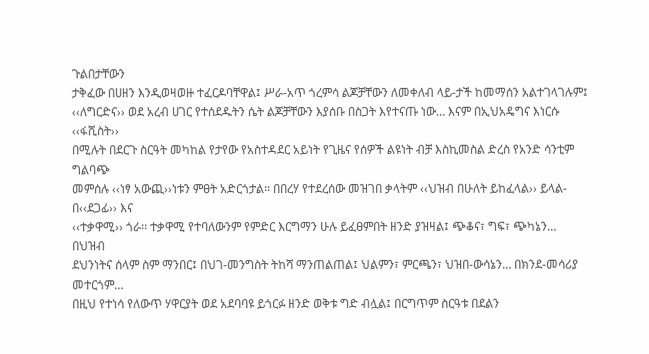ጉልበታቸውን
ታቅፈው በሀዘን እንዲወዛወዙ ተፈርዶባቸዋል፤ ሥራ-አጥ ጎረምሳ ልጆቻቸውን ለመቀለብ ላይ-ታች ከመማሰን አልተገላገሉም፤
‹‹ለግርድና›› ወደ አረብ ሀገር የተሰደዱትን ሴት ልጆቻቸውን እያሰቡ በስጋት እየተናጡ ነው… እናም በኢህአዴግና እነርሱ ‹‹ፋሺስት››
በሚሉት በደርጉ ስርዓት መካከል የታየው የአስተዳደር አይነት የጊዜና የሰዎች ልዩነት ብቻ እስኪመስል ድረስ የአንድ ሳንቲም ግልባጭ
መምሰሉ ‹‹ነፃ አውጪ››ነቱን ምፀት አድርጎታል፡፡ በበረሃ የተደረሰው መዝገበ ቃላትም ‹‹ህዝብ በሁለት ይከፈላል›› ይላል-በ‹‹ደጋፊ›› እና
‹‹ተቃዋሚ›› ጎራ፡፡ ተቃዋሚ የተባለውንም የምድር እርግማን ሁሉ ይፈፀምበት ዘንድ ያዝዛል፤ ጭቆና፣ ግፍ፣ ጭካኔን… በህዝብ
ደህንነትና ሰላም ስም ማንበር፤ በህገ-መንግስት ትከሻ ማንጠልጠል፤ ህልምን፣ ምርጫን፣ ህዝበ-ውሳኔን… በክንደ-መሳሪያ መተርጎም…
በዚህ የተነሳ የለውጥ ሃዋርያት ወደ አደባባዩ ይጎርፉ ዘንድ ወቅቱ ግድ ብሏል፤ በርግጥም ስርዓቱ በደልን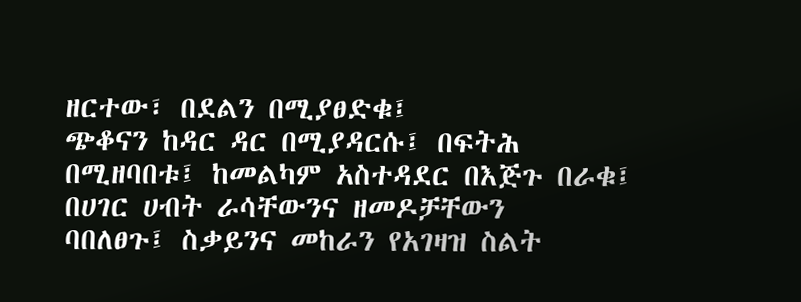ዘርተው፣ በደልን በሚያፀድቁ፤
ጭቆናን ከዳር ዳር በሚያዳርሱ፤ በፍትሕ በሚዘባበቱ፤ ከመልካም አስተዳደር በእጅጉ በራቁ፤ በሀገር ሀብት ራሳቸውንና ዘመዶቻቸውን
ባበለፀጉ፤ ስቃይንና መከራን የአገዛዝ ስልት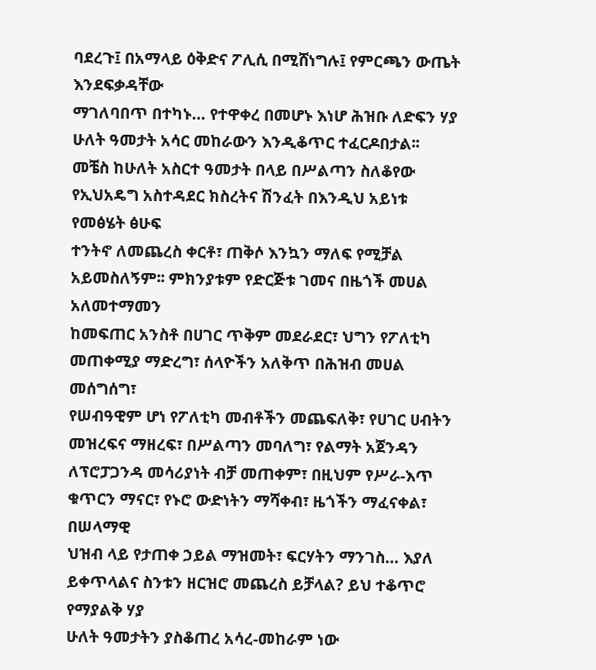ባደረጉ፤ በአማላይ ዕቅድና ፖሊሲ በሚሸነግሉ፤ የምርጫን ውጤት እንደፍቃዳቸው
ማገለባበጥ በተካኑ… የተዋቀረ በመሆኑ እነሆ ሕዝቡ ለድፍን ሃያ ሁለት ዓመታት አሳር መከራውን እንዲቆጥር ተፈርዶበታል፡፡
መቼስ ከሁለት አስርተ ዓመታት በላይ በሥልጣን ስለቆየው የኢህአዴግ አስተዳደር ክስረትና ሽንፈት በእንዲህ አይነቱ የመፅሄት ፅሁፍ
ተንትኖ ለመጨረስ ቀርቶ፣ ጠቅሶ እንኳን ማለፍ የሚቻል አይመስለኝም፡፡ ምክንያቱም የድርጅቱ ገመና በዜጎች መሀል አለመተማመን
ከመፍጠር አንስቶ በሀገር ጥቅም መደራደር፣ ህግን የፖለቲካ መጠቀሚያ ማድረግ፣ ሰላዮችን አለቅጥ በሕዝብ መሀል መሰግሰግ፣
የሠብዓዊም ሆነ የፖለቲካ መብቶችን መጨፍለቅ፣ የሀገር ሀብትን መዝረፍና ማዘረፍ፣ በሥልጣን መባለግ፣ የልማት አጀንዳን
ለፕሮፓጋንዳ መሳሪያነት ብቻ መጠቀም፣ በዚህም የሥራ-እጥ ቁጥርን ማናር፣ የኑሮ ውድነትን ማሻቀብ፣ ዜጎችን ማፈናቀል፣ በሠላማዊ
ህዝብ ላይ የታጠቀ ኃይል ማዝመት፣ ፍርሃትን ማንገስ… እያለ ይቀጥላልና ስንቱን ዘርዝሮ መጨረስ ይቻላል? ይህ ተቆጥሮ የማያልቅ ሃያ
ሁለት ዓመታትን ያስቆጠረ አሳረ-መከራም ነው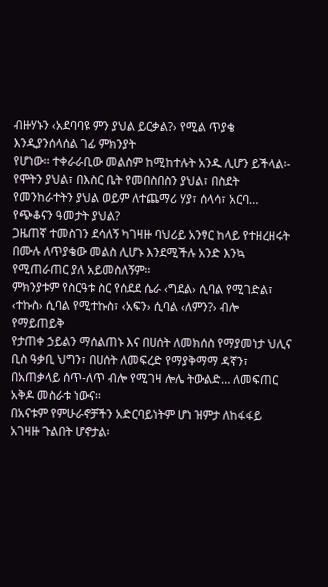ብዙሃኑን ‹አደባባዩ ምን ያህል ይርቃል?› የሚል ጥያቄ እንዲያንሰላሰል ገፊ ምክንያት
የሆነው፡፡ ተቀራራቢው መልስም ከሚከተሉት አንዱ ሊሆን ይችላል፡- የሞትን ያህል፣ በእስር ቤት የመበስበስን ያህል፣ በስደት
የመንከራተትን ያህል ወይም ለተጨማሪ ሃያ፣ ሰላሳ፣ አርባ… የጭቆናን ዓመታት ያህል?
ጋዜጠኛ ተመስገን ደሳለኝ ካገዛዙ ባህሪይ አንፃር ከላይ የተዘረዘሩት በሙሉ ለጥያቄው መልስ ሊሆኑ እንደሚችሉ አንድ እንኳ የሚጠራጠር ያለ አይመስለኝም፡፡
ምክንያቱም የስርዓቱ ስር የሰደደ ሴራ ‹ግደል› ሲባል የሚገድል፣ ‹ተኩስ› ሲባል የሚተኩስ፣ ‹አፍን› ሲባል ‹ለምን?› ብሎ የማይጠይቅ
የታጠቀ ኃይልን ማሰልጠኑ እና በሀሰት ለመክሰስ የማያመነታ ህሊና ቢስ ዓቃቢ ህግን፣ በሀሰት ለመፍረድ የማያቅማማ ዳኛን፣
በአጠቃላይ ሰጥ-ለጥ ብሎ የሚገዛ ሎሌ ትውልድ… ለመፍጠር አቅዶ መስራቱ ነውና፡፡
በአናቱም የምሁራኖቻችን አድርባይነትም ሆነ ዝምታ ለከፋፋይ አገዛዙ ጉልበት ሆኖታል፡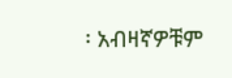፡ አብዛኛዎቹም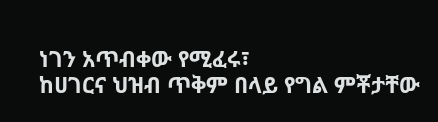ነገን አጥብቀው የሚፈሩ፣
ከሀገርና ህዝብ ጥቅም በላይ የግል ምቾታቸው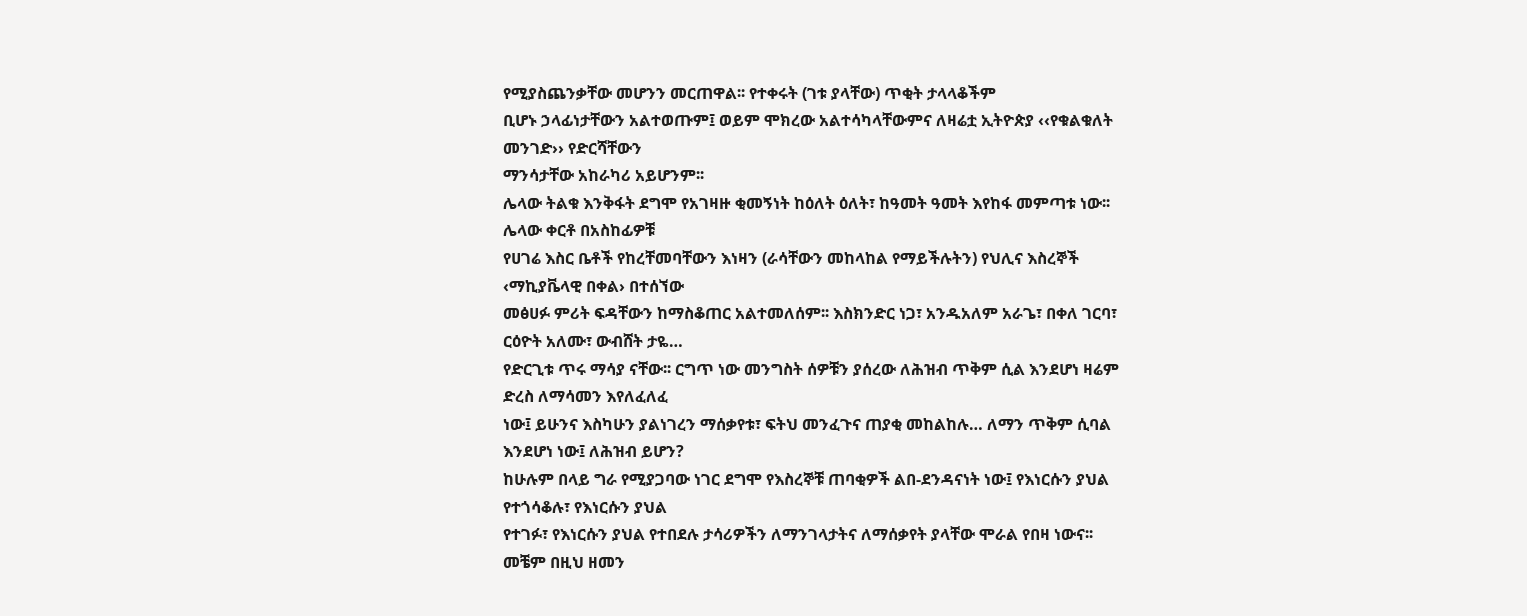የሚያስጨንቃቸው መሆንን መርጠዋል፡፡ የተቀሩት (ገቱ ያላቸው) ጥቂት ታላላቆችም
ቢሆኑ ኃላፊነታቸውን አልተወጡም፤ ወይም ሞክረው አልተሳካላቸውምና ለዛሬቷ ኢትዮጵያ ‹‹የቁልቁለት መንገድ›› የድርሻቸውን
ማንሳታቸው አከራካሪ አይሆንም፡፡
ሌላው ትልቁ እንቅፋት ደግሞ የአገዛዙ ቂመኝነት ከዕለት ዕለት፣ ከዓመት ዓመት እየከፋ መምጣቱ ነው፡፡ ሌላው ቀርቶ በአስከፊዎቹ
የሀገሬ እስር ቤቶች የከረቸመባቸውን እነዛን (ራሳቸውን መከላከል የማይችሉትን) የህሊና እስረኞች ‹ማኪያቬላዊ በቀል› በተሰኘው
መፅሀፉ ምሪት ፍዳቸውን ከማስቆጠር አልተመለሰም፡፡ እስክንድር ነጋ፣ አንዱአለም አራጌ፣ በቀለ ገርባ፣ ርዕዮት አለሙ፣ ውብሸት ታዬ…
የድርጊቱ ጥሩ ማሳያ ናቸው፡፡ ርግጥ ነው መንግስት ሰዎቹን ያሰረው ለሕዝብ ጥቅም ሲል እንደሆነ ዛሬም ድረስ ለማሳመን እየለፈለፈ
ነው፤ ይሁንና እስካሁን ያልነገረን ማሰቃየቱ፣ ፍትህ መንፈጉና ጠያቂ መከልከሉ… ለማን ጥቅም ሲባል እንደሆነ ነው፤ ለሕዝብ ይሆን?
ከሁሉም በላይ ግራ የሚያጋባው ነገር ደግሞ የእስረኞቹ ጠባቂዎች ልበ-ደንዳናነት ነው፤ የእነርሱን ያህል የተጎሳቆሉ፣ የእነርሱን ያህል
የተገፉ፣ የእነርሱን ያህል የተበደሉ ታሳሪዎችን ለማንገላታትና ለማሰቃየት ያላቸው ሞራል የበዛ ነውና፡፡
መቼም በዚህ ዘመን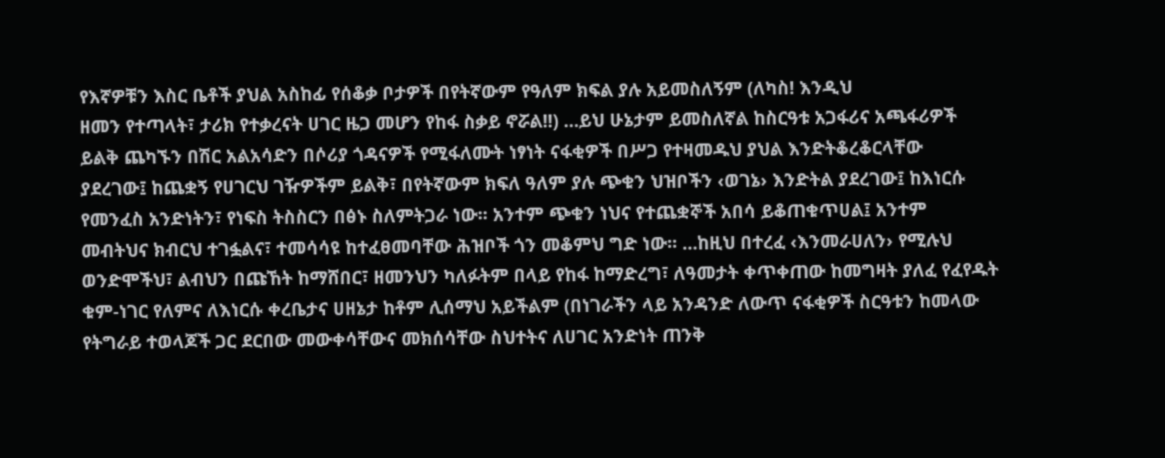የእኛዎቹን እስር ቤቶች ያህል አስከፊ የሰቆቃ ቦታዎች በየትኛውም የዓለም ክፍል ያሉ አይመስለኝም (ለካስ! እንዲህ
ዘመን የተጣላት፣ ታሪክ የተቃረናት ሀገር ዜጋ መሆን የከፋ ስቃይ ኖሯል!!) …ይህ ሁኔታም ይመስለኛል ከስርዓቱ አጋፋሪና አጫፋሪዎች
ይልቅ ጨካኙን በሽር አልአሳድን በሶሪያ ጎዳናዎች የሚፋለሙት ነፃነት ናፋቂዎች በሥጋ የተዛመዱህ ያህል እንድትቆረቆርላቸው
ያደረገው፤ ከጨቋኝ የሀገርህ ገዥዎችም ይልቅ፣ በየትኛውም ክፍለ ዓለም ያሉ ጭቁን ህዝቦችን ‹ወገኔ› እንድትል ያደረገው፤ ከእነርሱ
የመንፈስ አንድነትን፣ የነፍስ ትስስርን በፅኑ ስለምትጋራ ነው፡፡ አንተም ጭቁን ነህና የተጨቋኞች አበሳ ይቆጠቁጥሀል፤ አንተም
መብትህና ክብርህ ተገፏልና፣ ተመሳሳዩ ከተፈፀመባቸው ሕዝቦች ጎን መቆምህ ግድ ነው፡፡ …ከዚህ በተረፈ ‹እንመራሀለን› የሚሉህ
ወንድሞችህ፣ ልብህን በጩኸት ከማሸበር፣ ዘመንህን ካለፉትም በላይ የከፋ ከማድረግ፣ ለዓመታት ቀጥቀጠው ከመግዛት ያለፈ የፈየዱት
ቁም-ነገር የለምና ለእነርሱ ቀረቤታና ሀዘኔታ ከቶም ሊሰማህ አይችልም (በነገራችን ላይ አንዳንድ ለውጥ ናፋቂዎች ስርዓቱን ከመላው
የትግራይ ተወላጆች ጋር ደርበው መውቀሳቸውና መክሰሳቸው ስህተትና ለሀገር አንድነት ጠንቅ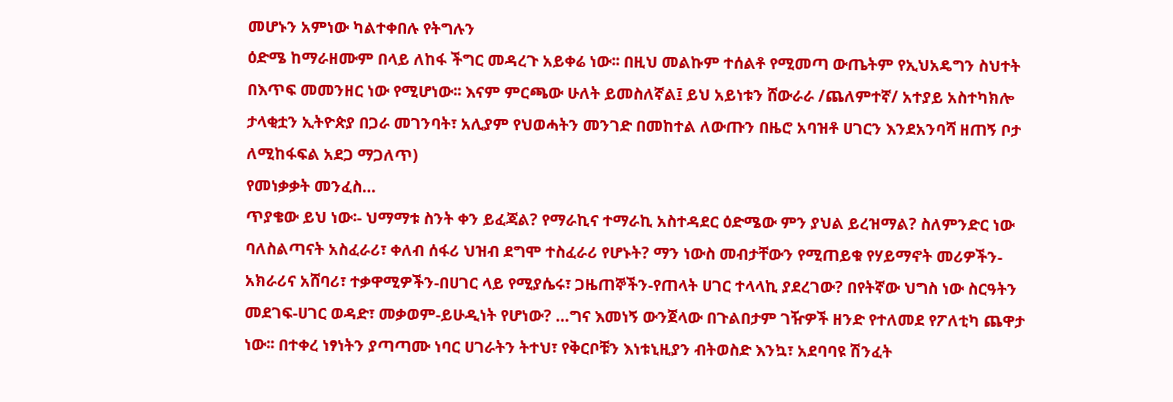መሆኑን አምነው ካልተቀበሉ የትግሉን
ዕድሜ ከማራዘሙም በላይ ለከፋ ችግር መዳረጉ አይቀሬ ነው፡፡ በዚህ መልኩም ተሰልቶ የሚመጣ ውጤትም የኢህአዴግን ስህተት
በእጥፍ መመንዘር ነው የሚሆነው፡፡ እናም ምርጫው ሁለት ይመስለኛል፤ ይህ አይነቱን ሸውራራ /ጨለምተኛ/ አተያይ አስተካክሎ
ታላቂቷን ኢትዮጵያ በጋራ መገንባት፣ አሊያም የህወሓትን መንገድ በመከተል ለውጡን በዜሮ አባዝቶ ሀገርን እንደአንባሻ ዘጠኝ ቦታ
ለሚከፋፍል አደጋ ማጋለጥ)
የመነቃቃት መንፈስ…
ጥያቄው ይህ ነው፡- ህማማቱ ስንት ቀን ይፈጃል? የማራኪና ተማራኪ አስተዳደር ዕድሜው ምን ያህል ይረዝማል? ስለምንድር ነው
ባለስልጣናት አስፈራሪ፣ ቀለብ ሰፋሪ ህዝብ ደግሞ ተስፈራሪ የሆኑት? ማን ነውስ መብታቸውን የሚጠይቁ የሃይማኖት መሪዎችን-
አክራሪና አሸባሪ፣ ተቃዋሚዎችን-በሀገር ላይ የሚያሴሩ፣ ጋዜጠኞችን-የጠላት ሀገር ተላላኪ ያደረገው? በየትኛው ህግስ ነው ስርዓትን
መደገፍ-ሀገር ወዳድ፣ መቃወም-ይሁዲነት የሆነው? …ግና እመነኝ ውንጀላው በጉልበታም ገዥዎች ዘንድ የተለመደ የፖለቲካ ጨዋታ
ነው፡፡ በተቀረ ነፃነትን ያጣጣሙ ነባር ሀገራትን ትተህ፣ የቅርቦቹን እነቱኒዚያን ብትወስድ እንኳ፣ አደባባዩ ሽንፈት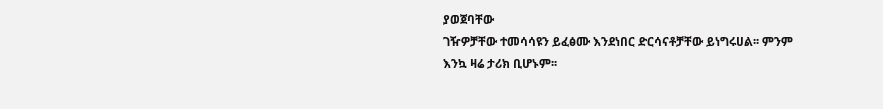ያወጀባቸው
ገዥዎቻቸው ተመሳሳዩን ይፈፅሙ እንደነበር ድርሳናቶቻቸው ይነግሩሀል፡፡ ምንም እንኳ ዛሬ ታሪክ ቢሆኑም፡፡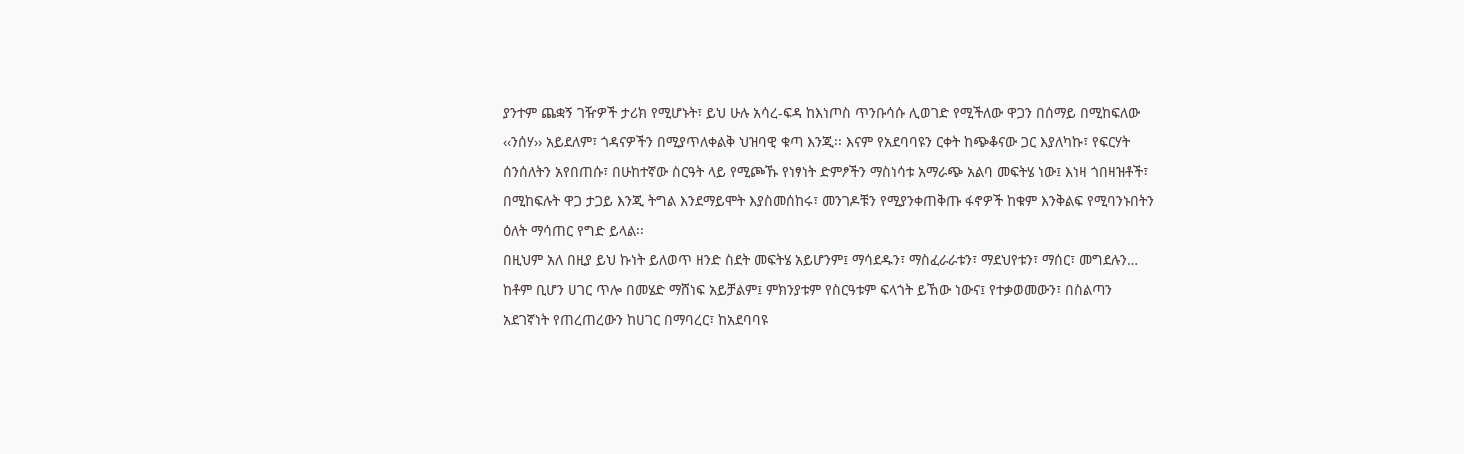ያንተም ጨቋኝ ገዥዎች ታሪክ የሚሆኑት፣ ይህ ሁሉ አሳረ-ፍዳ ከእነጦስ ጥንቡሳሱ ሊወገድ የሚችለው ዋጋን በሰማይ በሚከፍለው
‹‹ንሰሃ›› አይደለም፣ ጎዳናዎችን በሚያጥለቀልቅ ህዝባዊ ቁጣ እንጂ፡፡ እናም የአደባባዩን ርቀት ከጭቆናው ጋር እያለካኩ፣ የፍርሃት
ሰንሰለትን አየበጠሱ፣ በሁከተኛው ስርዓት ላይ የሚጮኹ የነፃነት ድምፆችን ማስነሳቱ አማራጭ አልባ መፍትሄ ነው፤ እነዛ ጎበዛዝቶች፣
በሚከፍሉት ዋጋ ታጋይ እንጂ ትግል እንደማይሞት እያስመሰከሩ፣ መንገዶቹን የሚያንቀጠቅጡ ፋኖዎች ከቁም እንቅልፍ የሚባንኑበትን
ዕለት ማሳጠር የግድ ይላል፡፡
በዚህም አለ በዚያ ይህ ኩነት ይለወጥ ዘንድ ስደት መፍትሄ አይሆንም፤ ማሳደዱን፣ ማስፈራራቱን፣ ማደህየቱን፣ ማሰር፣ መግደሉን…
ከቶም ቢሆን ሀገር ጥሎ በመሄድ ማሸነፍ አይቻልም፤ ምክንያቱም የስርዓቱም ፍላጎት ይኸው ነውና፤ የተቃወመውን፣ በስልጣን
አደገኛነት የጠረጠረውን ከሀገር በማባረር፣ ከአደባባዩ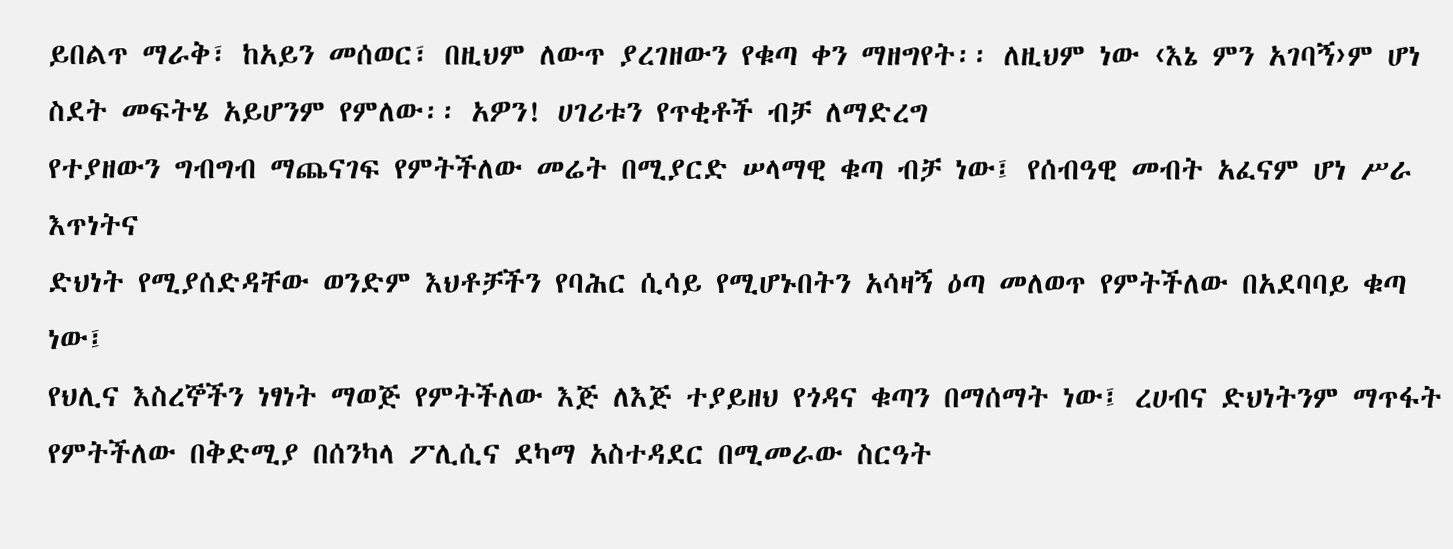ይበልጥ ማራቅ፣ ከአይን መሰወር፣ በዚህም ለውጥ ያረገዘውን የቁጣ ቀን ማዘግየት፡፡ ለዚህም ነው ‹እኔ ምን አገባኝ›ም ሆነ ስደት መፍትሄ አይሆንም የምለው፡፡ አዎን! ሀገሪቱን የጥቂቶች ብቻ ለማድረግ
የተያዘውን ግብግብ ማጨናገፍ የምትችለው መሬት በሚያርድ ሠላማዊ ቁጣ ብቻ ነው፤ የሰብዓዊ መብት አፈናም ሆነ ሥራ እጥነትና
ድህነት የሚያሰድዳቸው ወንድም እህቶቻችን የባሕር ሲሳይ የሚሆኑበትን አሳዛኝ ዕጣ መለወጥ የምትችለው በአደባባይ ቁጣ ነው፤
የህሊና እስረኞችን ነፃነት ማወጅ የምትችለው እጅ ለእጅ ተያይዘህ የጎዳና ቁጣን በማሰማት ነው፤ ረሀብና ድህነትንም ማጥፋት
የምትችለው በቅድሚያ በሰንካላ ፖሊሲና ደካማ አስተዳደር በሚመራው ስርዓት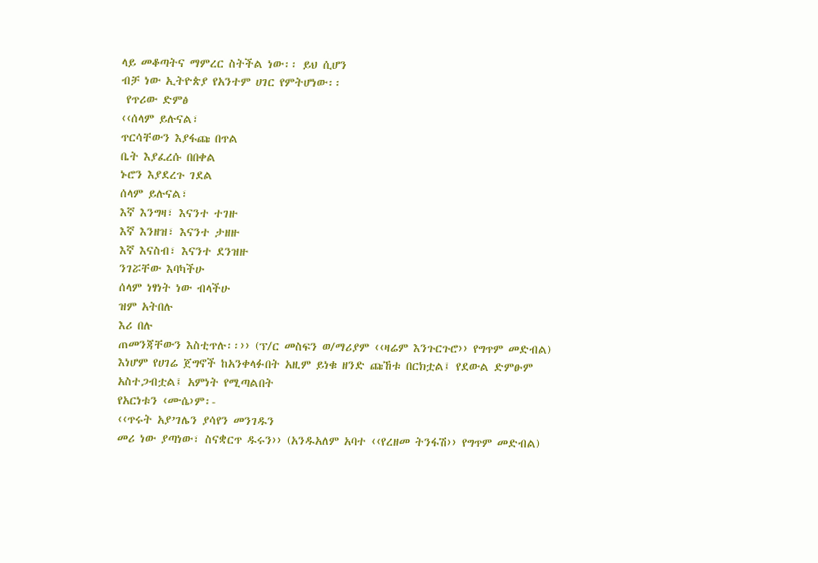ላይ መቆጣትና ማምረር ስትችል ነው፡፡ ይህ ሲሆን
ብቻ ነው ኢትዮጵያ የአንተም ሀገር የምትሆነው፡፡
 የጥሪው ድምፅ
‹‹ሰላም ይሉናል፣
ጥርሳቸውን እያፋጩ በጥል
ቤት እያፈረሱ በበቀል
ኑሮን እያደረጉ ገደል
ሰላም ይሉናል፣
እኛ እንግዛ፣ እናንተ ተገዙ
እኛ እንዘዝ፣ እናንተ ታዘዙ
እኛ እናስብ፣ እናንተ ደንዝዙ
ንገሯቸው እባካችሁ
ሰላም ነፃነት ነው ብላችሁ
ዝም አትበሉ
እሪ በሉ
ጠመንጃቸውን እስቲጥሉ፡፡›› (ፕ/ር መስፍን ወ/ማሪያም ‹‹ዛሬም እንጉርጉሮ›› የግጥም መድብል)
እነሆም የሀገሬ ጀግኖች ከአንቀላፉበት አዚም ይነቁ ዘንድ ጩኸቱ በርክቷል፤ የደውል ድምፁም አስተጋብቷል፤ አምነት የሚጣልበት
የአርነቱን ‹ሙሴ›ም፡-
‹‹ጥሩት አያ’ገሌን ያሳየን መንገዱን
መሪ ነው ያጣነው፣ ስናቋርጥ ዱሩን›› (አንዱአለም አባተ ‹‹የረዘመ ትንፋሽ›› የግጥም መድብል)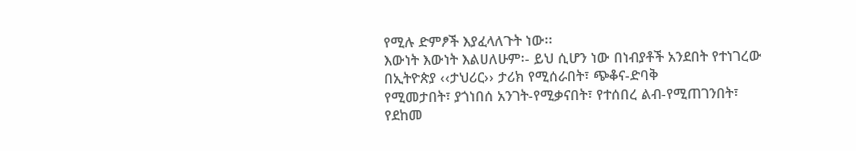የሚሉ ድምፆች እያፈላለጉት ነው፡፡
እውነት እውነት እልሀለሁም፡- ይህ ሲሆን ነው በነብያቶች አንደበት የተነገረው በኢትዮጵያ ‹‹ታህሪር›› ታሪክ የሚሰራበት፣ ጭቆና-ድባቅ
የሚመታበት፣ ያጎነበሰ አንገት-የሚቃናበት፣ የተሰበረ ልብ-የሚጠገንበት፣ የደከመ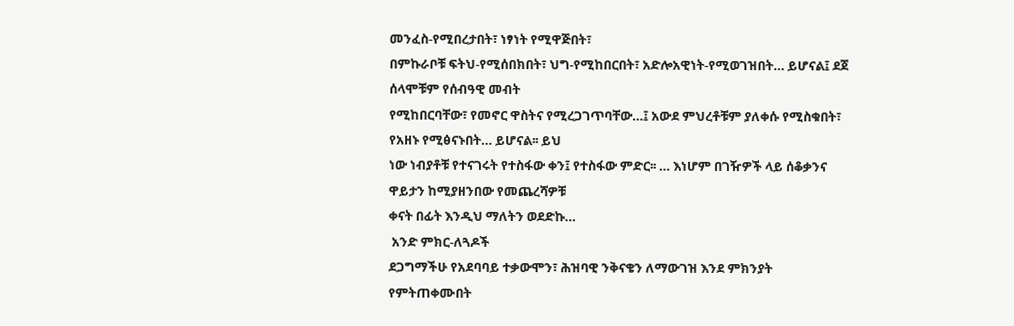መንፈስ-የሚበረታበት፣ ነፃነት የሚዋጅበት፣
በምኩራቦቹ ፍትህ-የሚሰበክበት፣ ህግ-የሚከበርበት፣ አድሎአዊነት-የሚወገዝበት… ይሆናል፤ ደጀ ሰላሞቹም የሰብዓዊ መብት
የሚከበርባቸው፣ የመኖር ዋስትና የሚረጋገጥባቸው…፤ አውደ ምህረቶቹም ያለቀሱ የሚስቁበት፣ የአዘኑ የሚፅናኑበት… ይሆናል፡፡ ይህ
ነው ነብያቶቹ የተናገሩት የተስፋው ቀን፤ የተስፋው ምድር፡፡ … እነሆም በገዥዎች ላይ ሰቆቃንና ዋይታን ከሚያዘንበው የመጨረሻዎቹ
ቀናት በፊት እንዲህ ማለትን ወደድኩ…
 አንድ ምክር-ለጓዶች
ደጋግማችሁ የአደባባይ ተቃውሞን፣ ሕዝባዊ ንቅናቄን ለማውገዝ እንደ ምክንያት የምትጠቀሙበት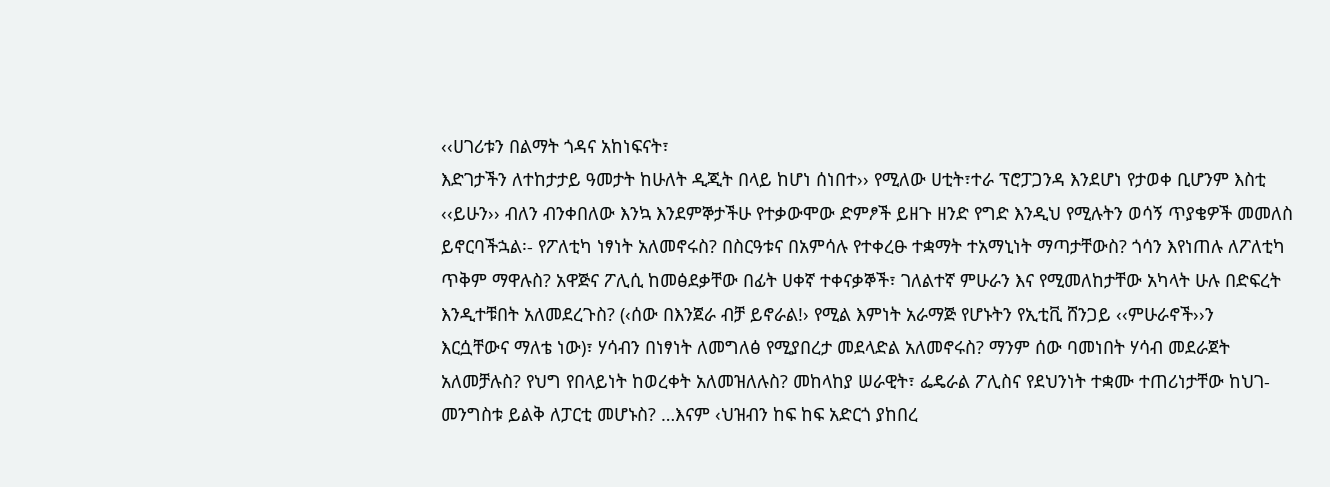‹‹ሀገሪቱን በልማት ጎዳና አከነፍናት፣
እድገታችን ለተከታታይ ዓመታት ከሁለት ዲጂት በላይ ከሆነ ሰነበተ›› የሚለው ሀቲት፣ተራ ፕሮፓጋንዳ እንደሆነ የታወቀ ቢሆንም እስቲ
‹‹ይሁን›› ብለን ብንቀበለው እንኳ እንደምኞታችሁ የተቃውሞው ድምፆች ይዘጉ ዘንድ የግድ እንዲህ የሚሉትን ወሳኝ ጥያቄዎች መመለስ
ይኖርባችኋል፡- የፖለቲካ ነፃነት አለመኖሩስ? በስርዓቱና በአምሳሉ የተቀረፁ ተቋማት ተአማኒነት ማጣታቸውስ? ጎሳን እየነጠሉ ለፖለቲካ
ጥቅም ማዋሉስ? አዋጅና ፖሊሲ ከመፅደቃቸው በፊት ሀቀኛ ተቀናቃኞች፣ ገለልተኛ ምሁራን እና የሚመለከታቸው አካላት ሁሉ በድፍረት
እንዲተቹበት አለመደረጉስ? (‹ሰው በእንጀራ ብቻ ይኖራል!› የሚል እምነት አራማጅ የሆኑትን የኢቲቪ ሸንጋይ ‹‹ምሁራኖች››ን
እርሷቸውና ማለቴ ነው)፣ ሃሳብን በነፃነት ለመግለፅ የሚያበረታ መደላድል አለመኖሩስ? ማንም ሰው ባመነበት ሃሳብ መደራጀት
አለመቻሉስ? የህግ የበላይነት ከወረቀት አለመዝለሉስ? መከላከያ ሠራዊት፣ ፌዴራል ፖሊስና የደህንነት ተቋሙ ተጠሪነታቸው ከህገ-
መንግስቱ ይልቅ ለፓርቲ መሆኑስ? …እናም ‹ህዝብን ከፍ ከፍ አድርጎ ያከበረ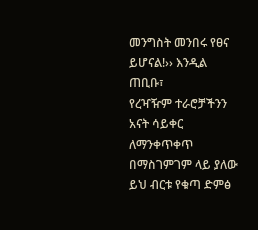መንግስት መንበሩ የፀና ይሆናል!›› እንዲል ጠቢቡ፣
የረዣዥም ተራሮቻችንን አናት ሳይቀር ለማንቀጥቀጥ በማስገምገም ላይ ያለው ይህ ብርቱ የቁጣ ድምፅ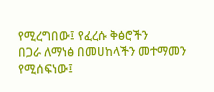የሚረግበው፤ የፈረሱ ቅፅሮችን
በጋራ ለማነፅ በመሀከላችን መተማመን የሚሰፍነው፤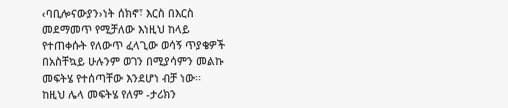‹ባቢሎናውያን›ነት ሰክኖ፣ እርስ በእርስ መደማመጥ የሚቻለው እነዚህ ከላይ
የተጠቀሱት የለውጥ ፈላጊው ወሳኝ ጥያቄዎች በአስቸኳይ ሁሉንም ወገን በሚያሳምን መልኩ መፍትሄ የተሰጣቸው እንደሆነ ብቻ ነው፡፡
ከዚህ ሌላ መፍትሄ የለም -ታሪክን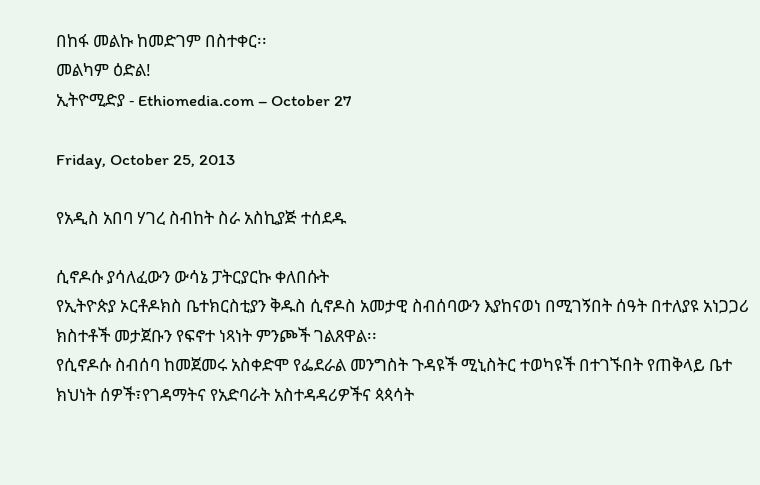በከፋ መልኩ ከመድገም በስተቀር፡፡
መልካም ዕድል!
ኢትዮሚድያ - Ethiomedia.com – October 27

Friday, October 25, 2013

የአዲስ አበባ ሃገረ ስብከት ስራ አስኪያጅ ተሰደዱ

ሲኖዶሱ ያሳለፈውን ውሳኔ ፓትርያርኩ ቀለበሱት
የኢትዮጵያ ኦርቶዶክስ ቤተክርስቲያን ቅዱስ ሲኖዶስ አመታዊ ስብሰባውን እያከናወነ በሚገኝበት ሰዓት በተለያዩ አነጋጋሪ ክስተቶች መታጀቡን የፍኖተ ነጻነት ምንጮች ገልጸዋል፡፡
የሲኖዶሱ ስብሰባ ከመጀመሩ አስቀድሞ የፌደራል መንግስት ጉዳዩች ሚኒስትር ተወካዩች በተገኙበት የጠቅላይ ቤተ ክህነት ሰዎች፣የገዳማትና የአድባራት አስተዳዳሪዎችና ጳጳሳት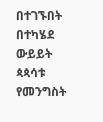በተገኙበት በተካሄደ ውይይት ጳጳሳቱ የመንግስት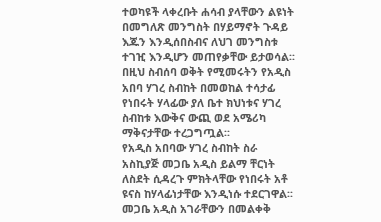ተወካዩች ላቀረቡት ሐሳብ ያላቸውን ልዩነት በመግለጽ መንግስት በሃይማኖት ጉዳይ እጁን እንዲሰበስብና ለህገ መንግስቱ ተገዢ እንዲሆን መጠየቃቸው ይታወሳል፡፡በዚህ ስብሰባ ወቅት የሚመሩትን የአዲስ አበባ ሃገረ ስብከት በመወከል ተሳታፊ የነበሩት ሃላፊው ያለ ቤተ ክህነቱና ሃገረ ስብከቱ እውቅና ውጪ ወደ አሜሪካ ማቅናታቸው ተረጋግጧል፡፡
የአዲስ አበባው ሃገረ ስብከት ስራ አስኪያጅ መጋቤ አዲስ ይልማ ቸርነት ለስደት ሲዳረጉ ምክትላቸው የነበሩት አቶ ዩናስ ከሃላፊነታቸው እንዲነሱ ተደርገዋል፡፡መጋቤ አዲስ አገራቸውን በመልቀቅ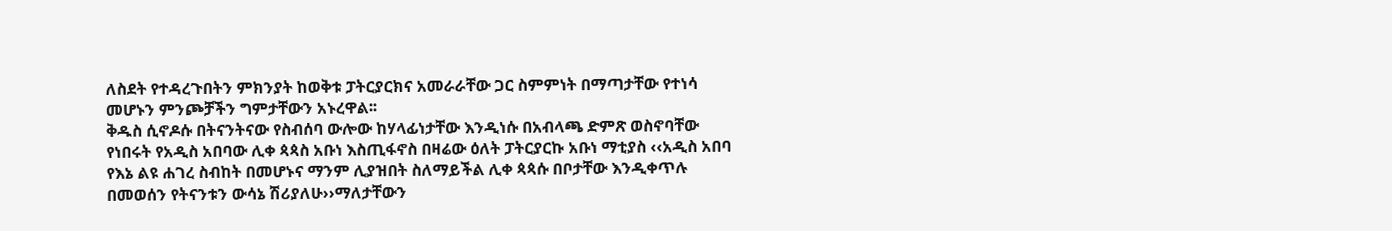ለስደት የተዳረጉበትን ምክንያት ከወቅቱ ፓትርያርክና አመራራቸው ጋር ስምምነት በማጣታቸው የተነሳ መሆኑን ምንጮቻችን ግምታቸውን አኑረዋል፡፡
ቅዱስ ሲኖዶሱ በትናንትናው የስብሰባ ውሎው ከሃላፊነታቸው እንዲነሱ በአብላጫ ድምጽ ወስኖባቸው የነበሩት የአዲስ አበባው ሊቀ ጳጳስ አቡነ እስጢፋኖስ በዛሬው ዕለት ፓትርያርኩ አቡነ ማቲያስ ‹‹አዲስ አበባ የእኔ ልዩ ሐገረ ስብከት በመሆኑና ማንም ሊያዝበት ስለማይችል ሊቀ ጳጳሱ በቦታቸው እንዲቀጥሉ በመወሰን የትናንቱን ውሳኔ ሽሪያለሁ››ማለታቸውን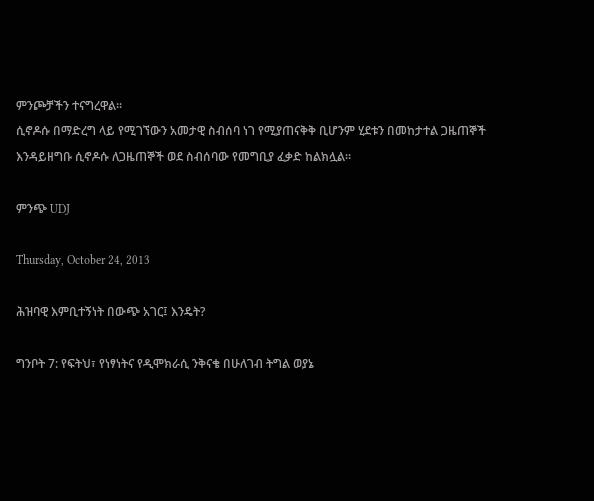ምንጮቻችን ተናግረዋል፡፡
ሲኖዶሱ በማድረግ ላይ የሚገኘውን አመታዊ ስብሰባ ነገ የሚያጠናቅቅ ቢሆንም ሂደቱን በመከታተል ጋዜጠኞች እንዳይዘግቡ ሲኖዶሱ ለጋዜጠኞች ወደ ስብሰባው የመግቢያ ፈቃድ ከልክሏል፡፡

ምንጭ UDJ

Thursday, October 24, 2013

ሕዝባዊ እምቢተኝነት በውጭ አገር፤ እንዴት?

ግንቦት 7: የፍትህ፣ የነፃነትና የዲሞክራሲ ንቅናቄ በሁለገብ ትግል ወያኔ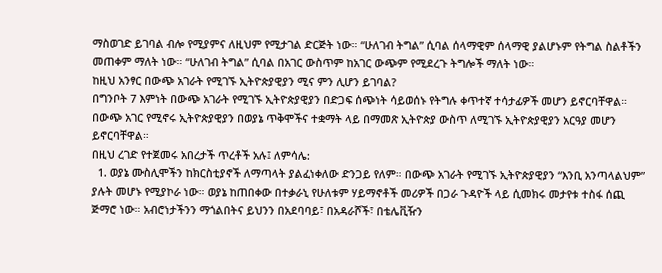ማስወገድ ይገባል ብሎ የሚያምና ለዚህም የሚታገል ድርጅት ነው። “ሁለገብ ትግል” ሲባል ሰላማዊም ሰላማዊ ያልሆኑም የትግል ስልቶችን መጠቀም ማለት ነው። “ሁለገብ ትግል” ሲባል በአገር ውስጥም ከአገር ውጭም የሚደረጉ ትግሎች ማለት ነው።
ከዚህ አንፃር በውጭ አገራት የሚገኙ ኢትዮጵያዊያን ሚና ምን ሊሆን ይገባል?
በግንቦት 7 እምነት በውጭ አገራት የሚገኙ ኢትዮጵያዊያን በድጋፍ ሰጭነት ሳይወሰኑ የትግሉ ቀጥተኛ ተሳታፊዎች መሆን ይኖርባቸዋል። በውጭ አገር የሚኖሩ ኢትዮጵያዊያን በወያኔ ጥቅሞችና ተቋማት ላይ በማመጽ ኢትዮጵያ ውስጥ ለሚገኙ ኢትዮጵያዊያን አርዓያ መሆን ይኖርባቸዋል።
በዚህ ረገድ የተጀመሩ አበረታች ጥረቶች አሉ፤ ለምሳሌ:
  1. ወያኔ ሙስሊሞችን ከክርስቲያኖች ለማጣላት ያልፈነቀለው ድንጋይ የለም። በውጭ አገራት የሚገኙ ኢትዮጵያዊያን “እንቢ አንጣላልህም” ያሉት መሆኑ የሚያኮራ ነው። ወያኔ ከጠበቀው በተቃራኒ የሁለቱም ሃይማኖቶች መሪዎች በጋራ ጉዳዮች ላይ ሲመክሩ መታየቱ ተስፋ ሰጪ ጅማሮ ነው። አብሮነታችንን ማጎልበትና ይህንን በአደባባይ፣ በአዳራሾች፣ በቴሌቪዥን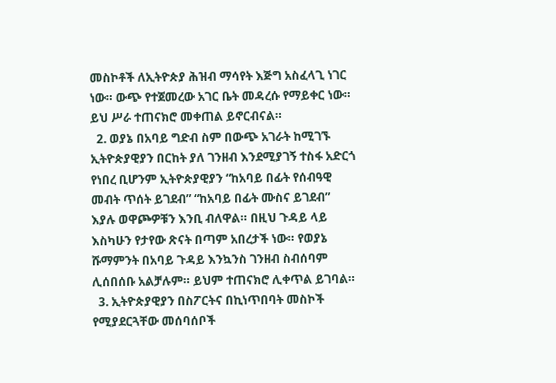መስኮቶች ለኢትዮጵያ ሕዝብ ማሳየት እጅግ አስፈላጊ ነገር ነው። ውጭ የተጀመረው አገር ቤት መዳረሱ የማይቀር ነው። ይህ ሥራ ተጠናክሮ መቀጠል ይኖርብናል።
  2. ወያኔ በአባይ ግድብ ስም በውጭ አገራት ከሚገኙ ኢትዮጵያዊያን በርከት ያለ ገንዘብ እንደሚያገኝ ተስፋ አድርጎ የነበረ ቢሆንም ኢትዮጵያዊያን “ከአባይ በፊት የሰብዓዊ መብት ጥሰት ይገደብ” “ከአባይ በፊት ሙስና ይገደብ” እያሉ ወዋጮዎቹን እንቢ ብለዋል። በዚህ ጉዳይ ላይ እስካሁን የታየው ጽናት በጣም አበረታች ነው። የወያኔ ሹማምንት በአባይ ጉዳይ እንኳንስ ገንዘብ ስብሰባም ሊሰበሰቡ አልቻሉም። ይህም ተጠናክሮ ሊቀጥል ይገባል።
  3. ኢትዮጵያዊያን በስፖርትና በኪነጥበባት መስኮች የሚያደርጓቸው መሰባሰቦች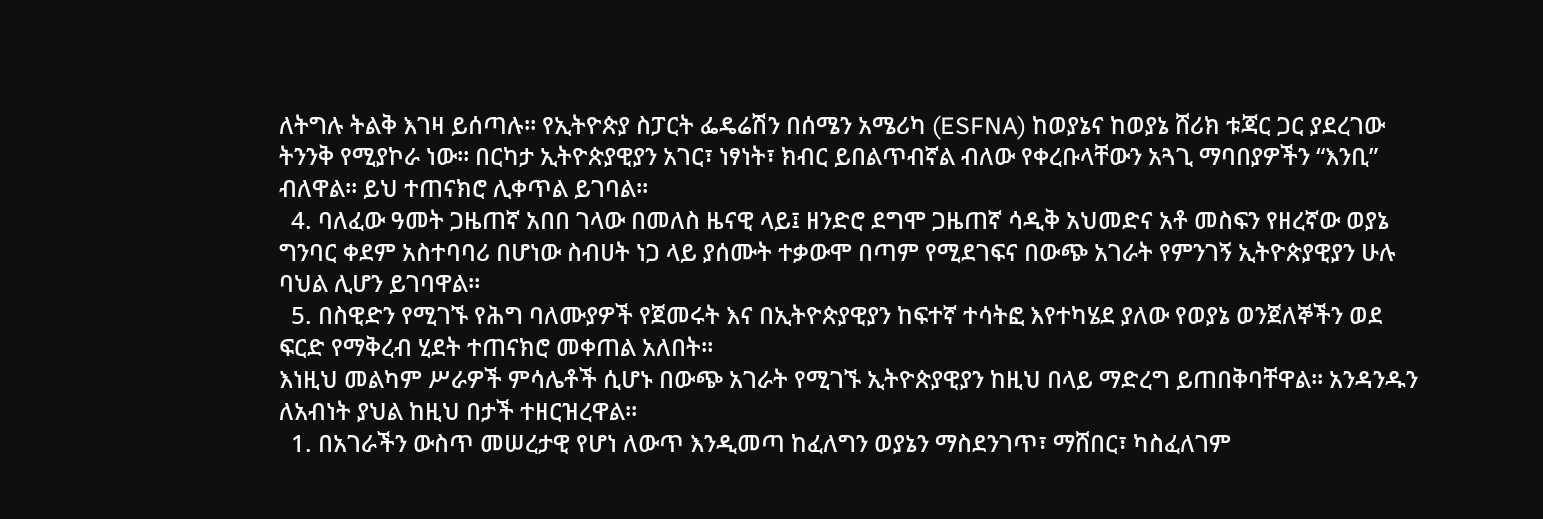ለትግሉ ትልቅ እገዛ ይሰጣሉ። የኢትዮጵያ ስፓርት ፌዴሬሽን በሰሜን አሜሪካ (ESFNA) ከወያኔና ከወያኔ ሸሪክ ቱጃር ጋር ያደረገው ትንንቅ የሚያኮራ ነው። በርካታ ኢትዮጵያዊያን አገር፣ ነፃነት፣ ክብር ይበልጥብኛል ብለው የቀረቡላቸውን አጓጊ ማባበያዎችን “እንቢ” ብለዋል። ይህ ተጠናክሮ ሊቀጥል ይገባል።
  4. ባለፈው ዓመት ጋዜጠኛ አበበ ገላው በመለስ ዜናዊ ላይ፤ ዘንድሮ ደግሞ ጋዜጠኛ ሳዲቅ አህመድና አቶ መስፍን የዘረኛው ወያኔ ግንባር ቀደም አስተባባሪ በሆነው ስብሀት ነጋ ላይ ያሰሙት ተቃውሞ በጣም የሚደገፍና በውጭ አገራት የምንገኝ ኢትዮጵያዊያን ሁሉ ባህል ሊሆን ይገባዋል።
  5. በስዊድን የሚገኙ የሕግ ባለሙያዎች የጀመሩት እና በኢትዮጵያዊያን ከፍተኛ ተሳትፎ እየተካሄደ ያለው የወያኔ ወንጀለኞችን ወደ ፍርድ የማቅረብ ሂደት ተጠናክሮ መቀጠል አለበት።
እነዚህ መልካም ሥራዎች ምሳሌቶች ሲሆኑ በውጭ አገራት የሚገኙ ኢትዮጵያዊያን ከዚህ በላይ ማድረግ ይጠበቅባቸዋል። አንዳንዱን ለአብነት ያህል ከዚህ በታች ተዘርዝረዋል።
  1. በአገራችን ውስጥ መሠረታዊ የሆነ ለውጥ እንዲመጣ ከፈለግን ወያኔን ማስደንገጥ፣ ማሸበር፣ ካስፈለገም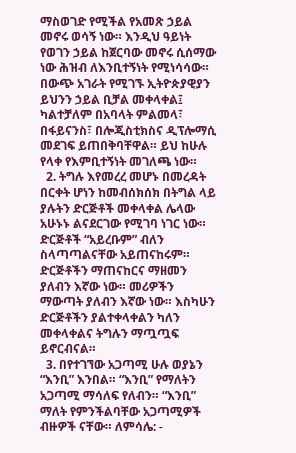ማስወገድ የሚችል የአመጽ ኃይል መኖሩ ወሳኝ ነው። እንዲህ ዓይነት የወገን ኃይል ከጀርባው መኖሩ ሲሰማው ነው ሕዝብ ለእንቢተኝነት የሚነሳሳው። በውጭ አገራት የሚገኙ ኢትዮጵያዊያን ይህንን ኃይል ቢቻል መቀላቀል፤ ካልተቻለም በአባላት ምልመላ፣ በፋይናንስ፣ በሎጂስቲክስና ዲፕሎማሲ መደገፍ ይጠበቅባቸዋል። ይህ ከሁሉ የላቀ የእምቢተኝነት መገለጫ ነው።
  2. ትግሉ እየመረረ መሆኑ በመረዳት በርቀት ሆነን ከመብሰክሰክ በትግል ላይ ያሉትን ድርጅቶች መቀላቀል ሌላው አሁኑኑ ልናደርገው የሚገባ ነገር ነው። ድርጅቶች “አይረቡም” ብለን ስላጣጣልናቸው አይጠናከሩም። ድርጅቶችን ማጠናከርና ማዘመን ያለብን እኛው ነው። መሪዎችን ማውጣት ያለብን እኛው ነው። እስካሁን ድርጅቶችን ያልተቀላቀልን ካለን መቀላቀልና ትግሉን ማጧጧፍ ይኖርብናል።
  3. በየተገኘው አጋጣሚ ሁሉ ወያኔን “እንቢ” እንበል። “እንቢ” የማለትን አጋጣሚ ማሳለፍ የለብን። “እንቢ” ማለት የምንችልባቸው አጋጣሚዎች ብዙዎች ናቸው። ለምሳሌ: -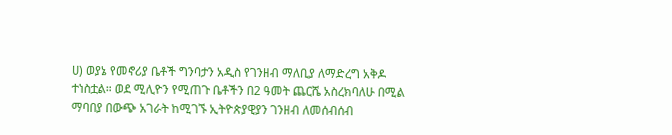ሀ) ወያኔ የመኖሪያ ቤቶች ግንባታን አዲስ የገንዘብ ማለቢያ ለማድረግ አቅዶ ተነስቷል። ወደ ሚሊዮን የሚጠጉ ቤቶችን በ2 ዓመት ጨርሼ አስረክባለሁ በሚል ማባበያ በውጭ አገራት ከሚገኙ ኢትዮጵያዊያን ገንዘብ ለመሰብሰብ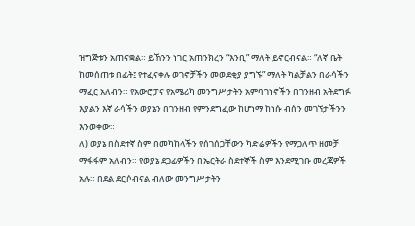ዝግጅቱን አጠናቋል። ይኸንን ነገር አጠንክረን “እንቢ” ማለት ይኖርብናል። “ለኛ ቤት ከመሰጠቱ በፊት፤ የተፈናቀሉ ወገኖቻችን መወደቂያ ያግኙ” ማለት ካልቻልን በራሳችን ማፈር አለብን። የአውሮፓና የአሜሪካ መንግሥታትን አምባገነኖችን በገንዘብ አትደግፉ እያልን እኛ ራሳችን ወያኔን በገንዘብ የምንደግፈው ከሆነማ ከነሱ ብሰን መገኘታችንን እንወቀው።
ለ) ወያኔ በስደተኛ ስም በመካከላችን የሰገሰጋቸውን ካድሬዎችን የማጋለጥ ዘመቻ ማፋፋም አለብን። የወያኔ ደጋፊዎችን በኤርትራ ስደተኞች ስም እንደሚገቡ መረጃዎች አሉ። በደል ደርሶብናል ብለው መንግሥታትን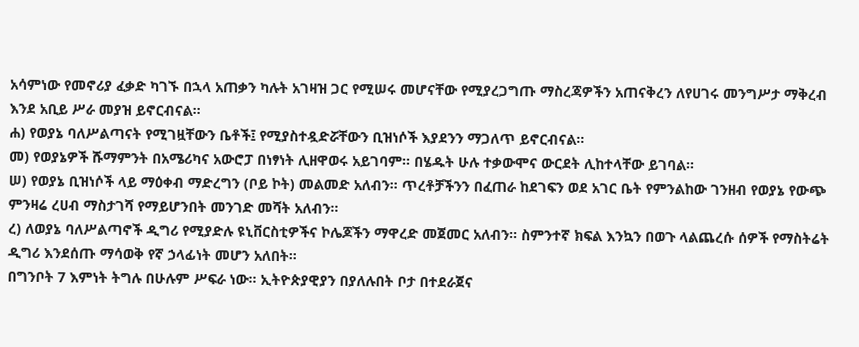አሳምነው የመኖሪያ ፈቃድ ካገኙ በኋላ አጠቃን ካሉት አገዛዝ ጋር የሚሠሩ መሆናቸው የሚያረጋግጡ ማስረጃዎችን አጠናቅረን ለየሀገሩ መንግሥታ ማቅረብ እንደ አቢይ ሥራ መያዝ ይኖርብናል።
ሐ) የወያኔ ባለሥልጣናት የሚገዟቸውን ቤቶች፤ የሚያስተዷድሯቸውን ቢዝነሶች እያደንን ማጋለጥ ይኖርብናል።
መ) የወያኔዎች ሹማምንት በአሜሪካና አውሮፓ በነፃነት ሊዘዋወሩ አይገባም። በሄዱት ሁሉ ተቃውሞና ውርደት ሊከተላቸው ይገባል።
ሠ) የወያኔ ቢዝነሶች ላይ ማዕቀብ ማድረግን (ቦይ ኮት) መልመድ አለብን። ጥረቶቻችንን በፈጠራ ከደገፍን ወደ አገር ቤት የምንልከው ገንዘብ የወያኔ የውጭ ምንዛሬ ረሀብ ማስታገሻ የማይሆንበት መንገድ መሻት አለብን።
ረ) ለወያኔ ባለሥልጣኖች ዲግሪ የሚያድሉ ዩኒቨርስቲዎችና ኮሌጆችን ማዋረድ መጀመር አለብን። ስምንተኛ ክፍል እንኳን በወጉ ላልጨረሱ ሰዎች የማስትሬት ዲግሪ እንደሰጡ ማሳወቅ የኛ ኃላፊነት መሆን አለበት።
በግንቦት 7 እምነት ትግሉ በሁሉም ሥፍራ ነው። ኢትዮጵያዊያን በያለሉበት ቦታ በተደራጀና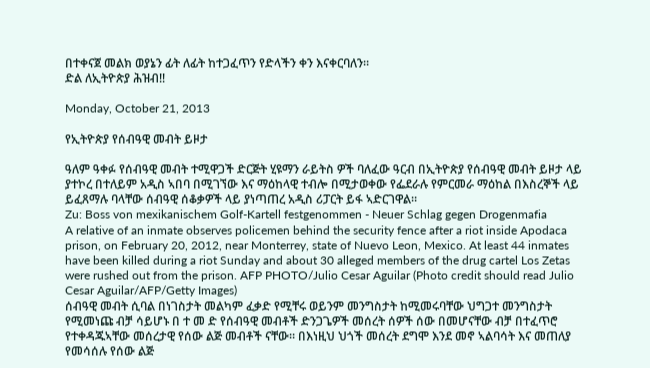በተቀናጀ መልክ ወያኔን ፊት ለፊት ከተጋፈጥን የድላችን ቀን እናቀርባለን።
ድል ለኢትዮጵያ ሕዝብ!!

Monday, October 21, 2013

የኢትዮጵያ የሰብዓዊ መብት ይዞታ

ዓለም ዓቀፉ የሰብዓዊ መብት ተሚዋጋች ድርጅት ሂዩማን ራይትስ ዎች ባለፈው ዓርብ በኢትዮጵያ የሰብዓዊ መብት ይዞታ ላይ ያተኮረ በተለይም አዲስ ኣበባ በሚገኘው እና ማዕከላዊ ተብሎ በሚታወቀው የፌደራሉ የምርመራ ማዕከል በእስረኞች ላይ ይፈጸማሉ ባላቸው ሰብዓዊ ሰቆቃዎች ላይ ያነጣጠረ አዲስ ሪፓርት ይፋ ኣድርገዋል።
Zu: Boss von mexikanischem Golf-Kartell festgenommen - Neuer Schlag gegen Drogenmafia
A relative of an inmate observes policemen behind the security fence after a riot inside Apodaca prison, on February 20, 2012, near Monterrey, state of Nuevo Leon, Mexico. At least 44 inmates have been killed during a riot Sunday and about 30 alleged members of the drug cartel Los Zetas were rushed out from the prison. AFP PHOTO/Julio Cesar Aguilar (Photo credit should read Julio Cesar Aguilar/AFP/Getty Images)
ሰብዓዊ መብት ሲባል በነገስታት መልካም ፈቃድ የሚቸሩ ወይንም መንግስታት ከሚመሩባቸው ህግጋተ መንግስታት የሚመነጩ ብቻ ሳይሆኑ በ ተ መ ድ የሰብዓዊ መብቶች ድንጋጌዎች መሰረት ሰዎች ሰው በመሆናቸው ብቻ በተፈጥሮ የተቀዳጁኣቸው መሰረታዊ የሰው ልጅ መብቶች ናቸው። በእነዚህ ህጎች መሰረት ደግሞ እንደ መኖ ኣልባሳት እና መጠለያ የመሳሰሉ የሰው ልጅ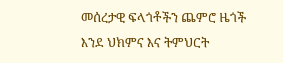መሰረታዊ ፍላጎቶችን ጨምሮ ዜጎች እንደ ህክምና እና ትምህርት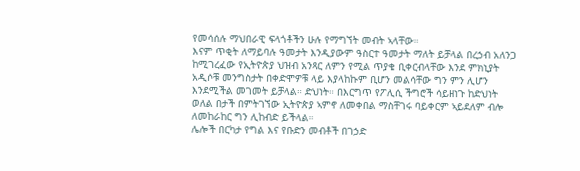የመሳሰሉ ማህበራዊ ፍላጎቶችን ሁሉ የማግኘት መብት ኣላቸው።
እናም ጥቂት ለማይባሉ ዓመታት እንዲያውም ዓስርተ ዓመታት ማለት ይቻላል በረኃብ አለንጋ ከሚገረፈው የኢትዮጵያ ህዝብ አንጻር ለምን የሚል ጥያቄ ቢቀርብላቸው እንደ ምክኒያት አዲሶቹ መንግስታት በቀድሞዎቹ ላይ እያላከኩም ቢሆን መልሳቸው ግን ምን ሊሆን እንደሚችል መገመት ይቻላል። ድህነት። በእርግጥ የፖሊሲ ችግሮች ሳይዘነጉ ከድህነት ወለል በታች በምትገኘው ኢትዮጵያ ኣምኖ ለመቀበል ማስቸገሩ ባይቀርም ኣይደለም ብሎ ለመከራከር ግን ሊከብድ ይችላል።
ሌሎች በርካታ የግል እና የቡድን መብቶች በገኃድ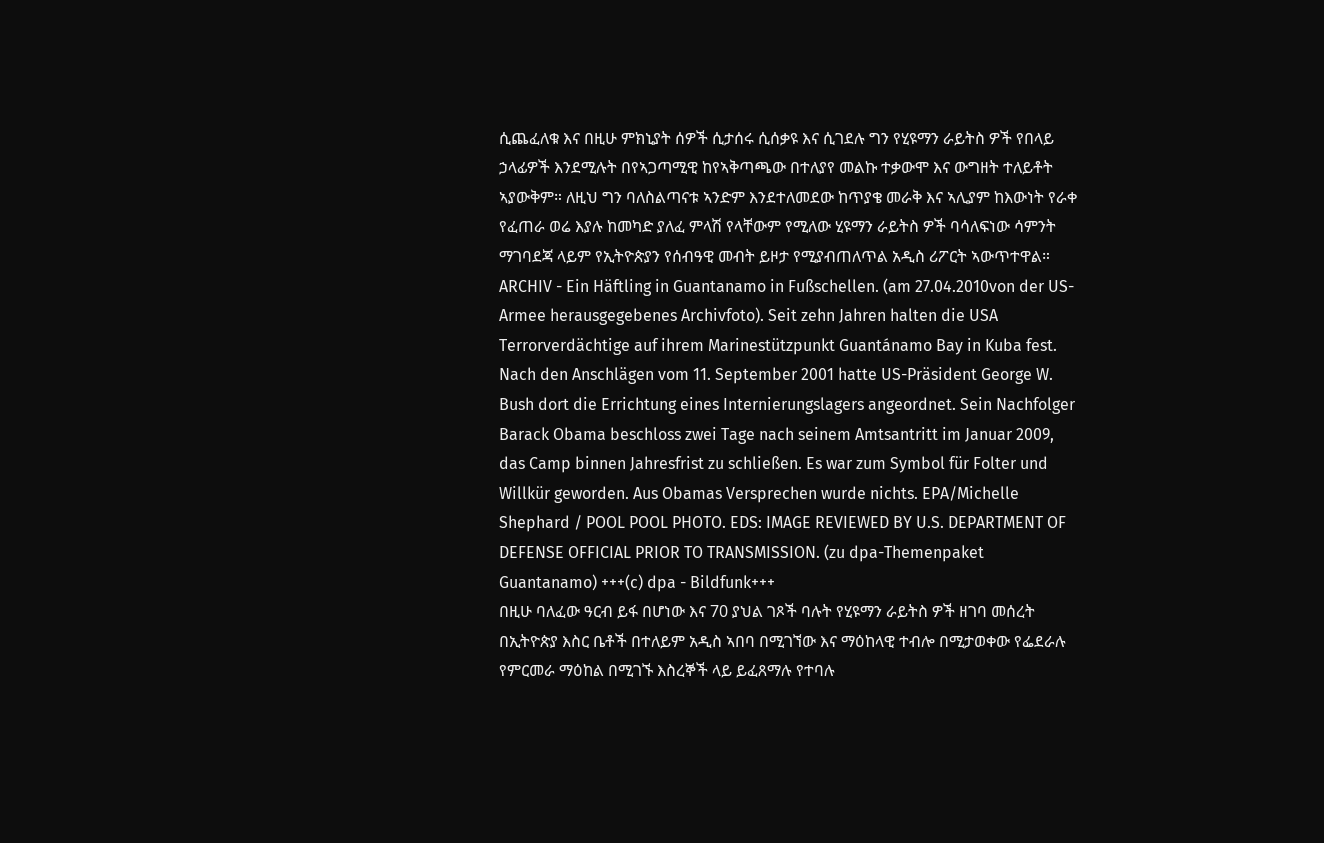ሲጨፈለቁ እና በዚሁ ምክኒያት ሰዎች ሲታሰሩ ሲሰቃዩ እና ሲገደሉ ግን የሂዩማን ራይትስ ዎች የበላይ ኃላፊዎች እንደሚሉት በየኣጋጣሚዊ ከየኣቅጣጫው በተለያየ መልኩ ተቃውሞ እና ውግዘት ተለይቶት ኣያውቅም። ለዚህ ግን ባለስልጣናቱ ኣንድም እንደተለመደው ከጥያቄ መራቅ እና ኣሊያም ከእውነት የራቀ የፈጠራ ወሬ እያሉ ከመካድ ያለፈ ምላሽ የላቸውም የሚለው ሂዩማን ራይትስ ዎች ባሳለፍነው ሳምንት ማገባደጃ ላይም የኢትዮጵያን የሰብዓዊ መብት ይዞታ የሚያብጠለጥል አዲስ ሪፖርት ኣውጥተዋል።
ARCHIV - Ein Häftling in Guantanamo in Fußschellen. (am 27.04.2010von der US-Armee herausgegebenes Archivfoto). Seit zehn Jahren halten die USA Terrorverdächtige auf ihrem Marinestützpunkt Guantánamo Bay in Kuba fest. Nach den Anschlägen vom 11. September 2001 hatte US-Präsident George W. Bush dort die Errichtung eines Internierungslagers angeordnet. Sein Nachfolger Barack Obama beschloss zwei Tage nach seinem Amtsantritt im Januar 2009, das Camp binnen Jahresfrist zu schließen. Es war zum Symbol für Folter und Willkür geworden. Aus Obamas Versprechen wurde nichts. EPA/Michelle Shephard / POOL POOL PHOTO. EDS: IMAGE REVIEWED BY U.S. DEPARTMENT OF DEFENSE OFFICIAL PRIOR TO TRANSMISSION. (zu dpa-Themenpaket Guantanamo) +++(c) dpa - Bildfunk+++
በዚሁ ባለፈው ዓርብ ይፋ በሆነው እና 70 ያህል ገጾች ባሉት የሂዩማን ራይትስ ዎች ዘገባ መሰረት በኢትዮጵያ እስር ቤቶች በተለይም አዲስ ኣበባ በሚገኘው እና ማዕከላዊ ተብሎ በሚታወቀው የፌደራሉ የምርመራ ማዕከል በሚገኙ እስረኞች ላይ ይፈጸማሉ የተባሉ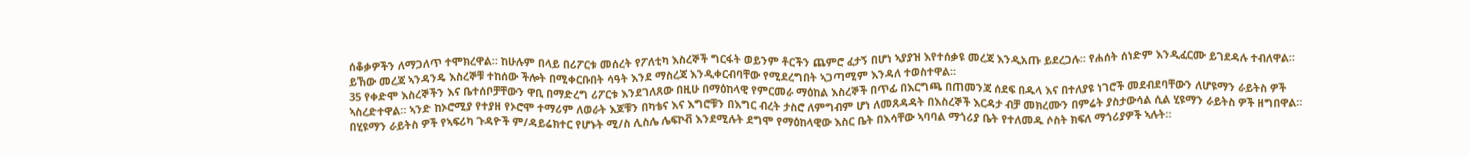ሰቆቃዎችን ለማጋለጥ ተሞክረዋል። ከሁሉም በላይ በሪፖርቱ መሰረት የፖለቲካ እስረኞች ግርፋት ወይንም ቶርችን ጨምሮ ፈታኝ በሆነ ኣያያዝ እየተሰቃዩ መረጃ እንዲአጡ ይደረጋሉ። የሐሰት ሰነድም እንዲፈርሙ ይገደዳሉ ተብለዋል። ይኸው መረጃ ኣንዳንዴ እስረኞቹ ተከሰው ችሎት በሚቀርቡበት ሳዓት እንደ ማስረጃ እንዲቀርብባቸው የሚደረግበት ኣጋጣሚም እንዳለ ተወስተዋል።
35 የቀድሞ እስረኞችን እና ቤተሰቦቻቸውን ዋቢ በማድረግ ሪፖርቱ እንደገለጸው በዚሁ በማዕከላዊ የምርመራ ማዕከል እስረኞች በጥፊ በእርግጫ በጠመንጃ ሰደፍ በዱላ እና በተለያዩ ነገሮች መደብደባቸውን ለሆዩማን ራይትስ ዎች ኣስረድተዋል። ኣንድ ከኦሮሚያ የተያዘ የኦሮሞ ተማሪም ለወራት እጆቹን በካቴና እና እግሮቹን በእግር ብረት ታስሮ ለምግብም ሆነ ለመጸዳዳት በእስረኞች እርዳታ ብቻ መክረሙን በምሬት ያስታውሳል ሲል ሂዩማን ራይትስ ዎች ዘግበዋል።
በሂዩማን ራይትስ ዎች የኣፍሪካ ጉዳዮች ም/ዳይሬክተር የሆኑት ሚ/ስ ሊስሌ ሌፍኮቭ እንደሚሉት ደግሞ የማዕከላዊው እስር ቤት በእሳቸው ኣባባል ማጎሪያ ቤት የተለመዱ ሶስት ክፍለ ማጎሪያዎች ኣሉት።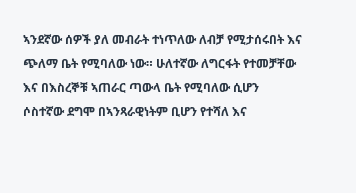ኣንደኛው ሰዎች ያለ መብራት ተነጥለው ለብቻ የሚታሰሩበት እና ጭለማ ቤት የሚባለው ነው። ሁለተኛው ለግርፋት የተመቻቸው እና በእስረኞቹ ኣጠራር ጣውላ ቤት የሚባለው ሲሆን ሶስተኛው ደግሞ በኣንጻራዊነትም ቢሆን የተሻለ እና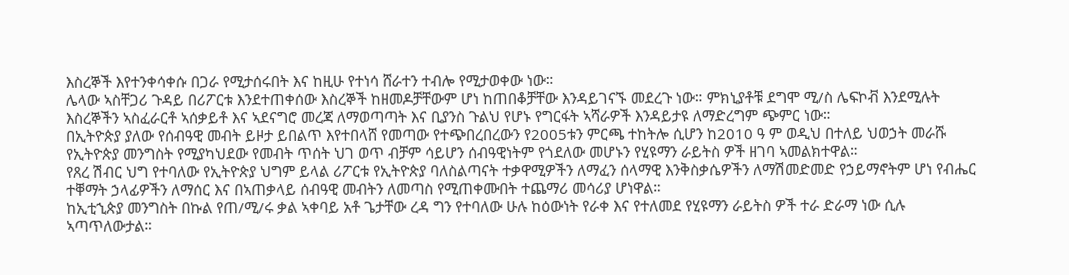እስረኞች እየተንቀሳቀሱ በጋራ የሚታሰሩበት እና ከዚሁ የተነሳ ሸራተን ተብሎ የሚታወቀው ነው።
ሌላው ኣስቸጋሪ ጉዳይ በሪፖርቱ እንደተጠቀሰው እስረኞች ከዘመዶቻቸውም ሆነ ከጠበቆቻቸው እንዳይገናኙ መደረጉ ነው። ምክኒያቶቹ ደግሞ ሚ/ስ ሌፍኮቭ እንደሚሉት እስረኞችን ኣስፈራርቶ ኣሰቃይቶ እና ኣደናግሮ መረጃ ለማወጣጣት እና ቢያንስ ጉልህ የሆኑ የግርፋት ኣሻራዎች እንዳይታዩ ለማድረግም ጭምር ነው።
በኢትዮጵያ ያለው የሰብዓዊ መብት ይዞታ ይበልጥ እየተበላሸ የመጣው የተጭበረበረውን የ2005ቱን ምርጫ ተከትሎ ሲሆን ከ2010 ዓ ም ወዲህ በተለይ ህወኃት መራሹ የኢትዮጵያ መንግስት የሚያካህደው የመብት ጥሰት ህገ ወጥ ብቻም ሳይሆን ሰብዓዊነትም የጎደለው መሆኑን የሂዩማን ራይትስ ዎች ዘገባ ኣመልክተዋል።
የጸረ ሽብር ህግ የተባለው የኢትዮጵያ ህግም ይላል ሪፖርቱ የኢትዮጵያ ባለስልጣናት ተቃዋሚዎችን ለማፈን ሰላማዊ እንቅስቃሴዎችን ለማሽመድመድ የኃይማኖትም ሆነ የብሔር ተቐማት ኃላፊዎችን ለማሰር እና በኣጠቃላይ ሰብዓዊ መብትን ለመጣስ የሚጠቀሙበት ተጨማሪ መሳሪያ ሆነዋል።
ከኢቲኂጵያ መንግስት በኩል የጠ/ሚ/ሩ ቃል ኣቀባይ አቶ ጌታቸው ረዳ ግን የተባለው ሁሉ ከዕውነት የራቀ እና የተለመደ የሂዩማን ራይትስ ዎች ተራ ድራማ ነው ሲሉ ኣጣጥለውታል።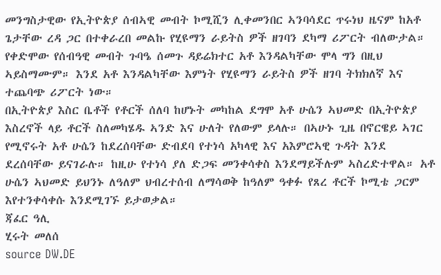መንግስታዊው የኢትዮጵያ ሰብኣዊ መብት ኮሚሺን ሊቀመንበር ኣንባሳደር ጥሩነህ ዜናም ከአቶ ጌታቸው ረዳ ጋር በተቀራረበ መልኩ የሂዩማን ራይትስ ዎች ዘገባን ደካማ ሪፖርት ብለውታል።
የቀድሞው የሰብዓዊ መብት ጉባዔ ሰመጉ ዳይሬክተር አቶ እንዳልካቸው ሞላ ግን በዚህ ኣይስማሙም። እንደ አቶ እንዳልካቸው እምነት የሂዩማን ራይትስ ዎች ዘገባ ትክክለኛ እና ተጨባጭ ሪፖርት ነው።
በኢትዮጵያ እስር ቤቶች የቶርች ሰለባ ከሆኑት መካከል ደግሞ አቶ ሁሴን ኣህመድ በኢትዮጵያ እስረኖች ላይ ቶርች ስለመካሄዱ ኣንድ እና ሁለት የለውም ይላሉ። በኣሁኑ ጊዜ በኖርዌይ ኣገር የሚኖሩት አቶ ሁሴን ከደረሰባቸው ድብደባ የተነሳ አካላዊ እና አእምሮኣዊ ጉዳት እንደ ደረሰባቸው ይናገራሉ። ከዚሁ የተነሳ ያለ ድጋፍ መንቀሳቀስ እንደማይችሉም ኣስረድተዋል። አቶ ሁሴን ኣህመድ ይህንኑ ለዓለም ህብረተሰብ ለማሳወቅ ከዓለም ዓቀፉ የጸረ ቶርች ኮሚቴ ጋርም እየተንቀሳቀሱ እንደሚገኙ ይታወቃል።
ጃፈር ዓሊ
ሂሩት መለሰ
source DW.DE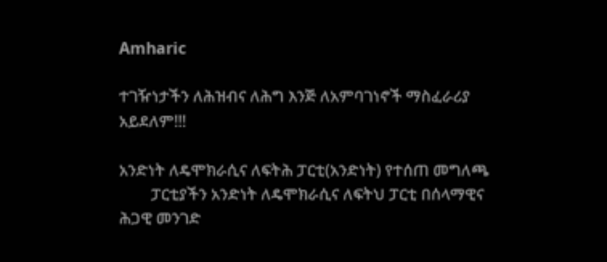Amharic

ተገዥነታችን ለሕዝብና ለሕግ እንጅ ለአምባገነኖች ማስፈራሪያ አይደለም!!!

አንድነት ለዴሞክራሲና ለፍትሕ ፓርቲ(አንድነት) የተሰጠ መግለጫ
        ፓርቲያችን አንድነት ለዴሞክራሲና ለፍትህ ፓርቲ በሰላማዊና ሕጋዊ መንገድ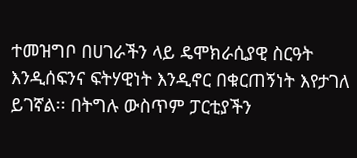ተመዝግቦ በሀገራችን ላይ ዴሞክራሲያዊ ስርዓት እንዲሰፍንና ፍትሃዊነት እንዲኖር በቁርጠኝነት እየታገለ ይገኛል፡፡ በትግሉ ውስጥም ፓርቲያችን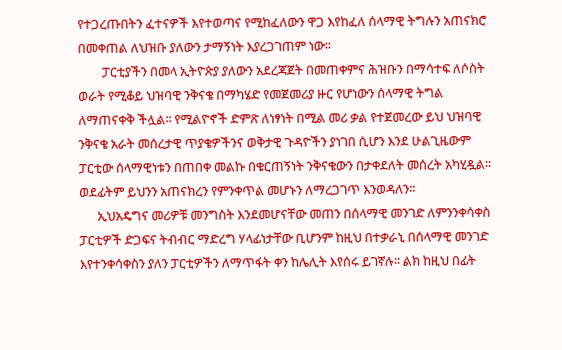የተጋረጡበትን ፈተናዎች እየተወጣና የሚከፈለውን ዋጋ እየከፈለ ሰላማዊ ትግሉን አጠናክሮ በመቀጠል ለህዝቡ ያለውን ታማኝነት እያረጋገጠም ነው፡፡
        ፓርቲያችን በመላ ኢትዮጵያ ያለውን አደረጃጀት በመጠቀምና ሕዝቡን በማሳተፍ ለሶስት ወራት የሚቆይ ህዝባዊ ንቅናቄ በማካሄድ የመጀመሪያ ዙር የሆነውን ሰላማዊ ትግል ለማጠናቀቅ ችሏል፡፡ የሚልዮኖች ድምጽ ለነፃነት በሚል መሪ ቃል የተጀመረው ይህ ህዝባዊ ንቅናቄ አራት መሰረታዊ ጥያቄዎችንና ወቅታዊ ጉዳዮችን ያነገበ ሲሆን እንደ ሁልጊዜውም ፓርቲው ሰላማዊነቱን በጠበቀ መልኩ በቁርጠኝነት ንቅናቄውን በታቀደለት መሰረት አካሂዷል፡፡ ወደፊትም ይህንን አጠናክረን የምንቀጥል መሆኑን ለማረጋገጥ እንወዳለን፡፡
      ኢህአዴግና መሪዎቹ መንግስት እንደመሆናቸው መጠን በሰላማዊ መንገድ ለምንንቀሳቀስ ፓርቲዎች ድጋፍና ትብብር ማድረግ ሃላፊነታቸው ቢሆንም ከዚህ በተቃራኒ በሰላማዊ መንገድ እየተንቀሳቀስን ያለን ፓርቲዎችን ለማጥፋት ቀን ከሌሊት እየሰሩ ይገኛሉ፡፡ ልክ ከዚህ በፊት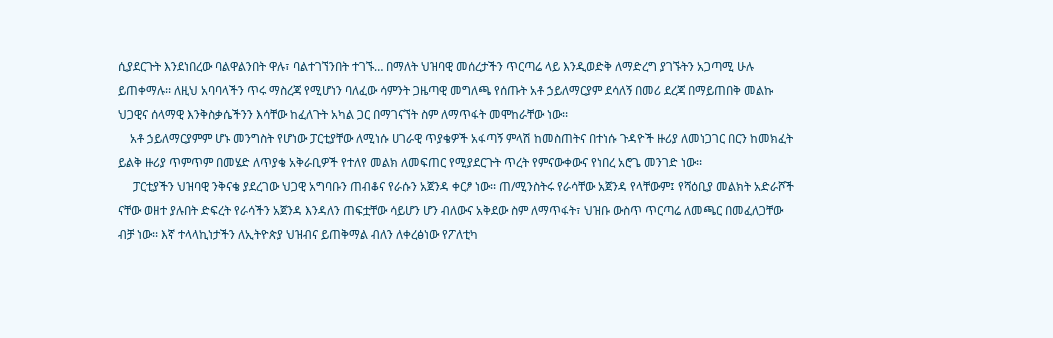ሲያደርጉት እንደነበረው ባልዋልንበት ዋሉ፣ ባልተገኘንበት ተገኙ… በማለት ህዝባዊ መሰረታችን ጥርጣሬ ላይ እንዲወድቅ ለማድረግ ያገኙትን አጋጣሚ ሁሉ ይጠቀማሉ፡፡ ለዚህ አባባላችን ጥሩ ማስረጃ የሚሆነን ባለፈው ሳምንት ጋዜጣዊ መግለጫ የሰጡት አቶ ኃይለማርያም ደሳለኝ በመሪ ደረጃ በማይጠበቅ መልኩ ህጋዊና ሰላማዊ እንቅስቃሴችንን እሳቸው ከፈለጉት አካል ጋር በማገናኘት ስም ለማጥፋት መሞከራቸው ነው፡፡
    አቶ ኃይለማርያምም ሆኑ መንግስት የሆነው ፓርቲያቸው ለሚነሱ ሀገራዊ ጥያቄዎች አፋጣኝ ምላሽ ከመስጠትና በተነሱ ጉዳዮች ዙሪያ ለመነጋገር በርን ከመክፈት ይልቅ ዙሪያ ጥምጥም በመሄድ ለጥያቄ አቅራቢዎች የተለየ መልክ ለመፍጠር የሚያደርጉት ጥረት የምናውቀውና የነበረ አሮጌ መንገድ ነው፡፡
     ፓርቲያችን ህዝባዊ ንቅናቄ ያደረገው ህጋዊ አግባቡን ጠብቆና የራሱን አጀንዳ ቀርፆ ነው፡፡ ጠ/ሚንስትሩ የራሳቸው አጀንዳ የላቸውም፤ የሻዕቢያ መልክት አድራሾች ናቸው ወዘተ ያሉበት ድፍረት የራሳችን አጀንዳ እንዳለን ጠፍቷቸው ሳይሆን ሆን ብለውና አቅደው ስም ለማጥፋት፣ ህዝቡ ውስጥ ጥርጣሬ ለመጫር በመፈለጋቸው ብቻ ነው፡፡ እኛ ተላላኪነታችን ለኢትዮጵያ ህዝብና ይጠቅማል ብለን ለቀረፅነው የፖለቲካ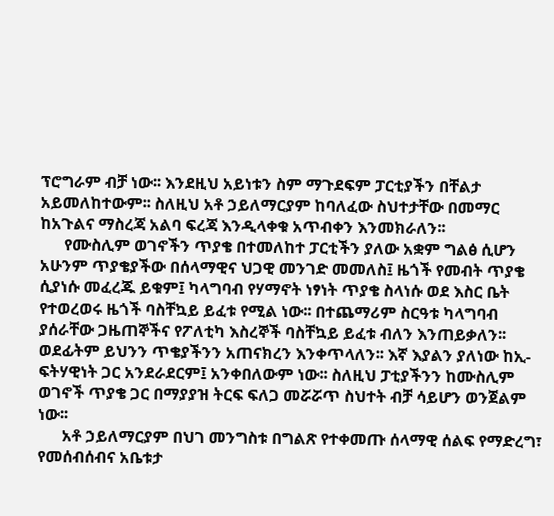ፕሮግራም ብቻ ነው፡፡ እንደዚህ አይነቱን ስም ማጉደፍም ፓርቲያችን በቸልታ አይመለከተውም፡፡ ስለዚህ አቶ ኃይለማርያም ከባለፈው ስህተታቸው በመማር ከአጉልና ማስረጃ አልባ ፍረጃ እንዲላቀቁ አጥብቀን እንመክራለን፡፡
      የሙስሊም ወገኖችን ጥያቄ በተመለከተ ፓርቲችን ያለው አቋም ግልፅ ሲሆን አሁንም ጥያቄያችው በሰላማዊና ህጋዊ መንገድ መመለስ፤ ዜጎች የመብት ጥያቄ ሲያነሱ መፈረጁ ይቁም፤ ካላግባብ የሃማኖት ነፃነት ጥያቄ ስላነሱ ወደ እስር ቤት የተወረወሩ ዜጎች ባስቸኳይ ይፈቱ የሚል ነው፡፡ በተጨማሪም ስርዓቱ ካላግባብ ያሰራቸው ጋዜጠኞችና የፖለቲካ እስረኞች ባስቸኳይ ይፈቱ ብለን እንጠይቃለን፡፡ ወደፊትም ይህንን ጥቄያችንን አጠናክረን እንቀጥላለን፡፡ እኛ እያልን ያለነው ከኢ-ፍትሃዊነት ጋር አንደራደርም፤ አንቀበለውም ነው፡፡ ስለዚህ ፓቲያችንን ከሙስሊም ወገኖች ጥያቄ ጋር በማያያዝ ትርፍ ፍለጋ መሯሯጥ ስህተት ብቻ ሳይሆን ወንጀልም ነው፡፡
      አቶ ኃይለማርያም በህገ መንግስቱ በግልጽ የተቀመጡ ሰላማዊ ሰልፍ የማድረግ፣ የመሰብሰብና አቤቱታ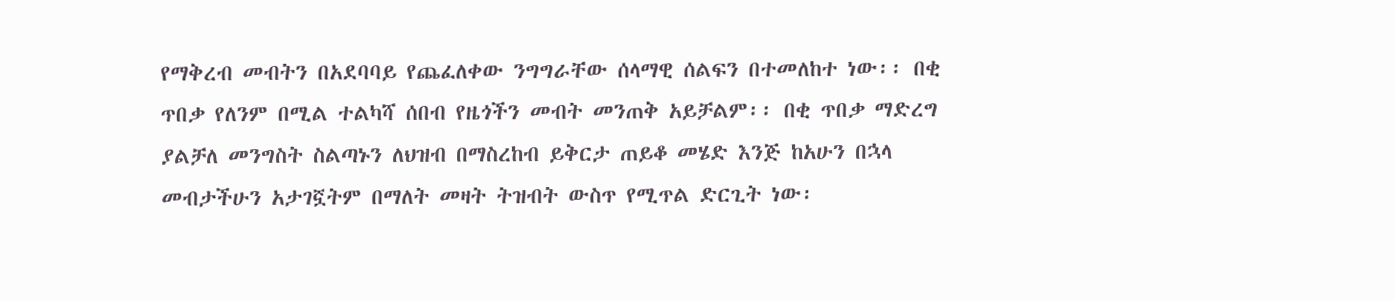የማቅረብ መብትን በአደባባይ የጨፈለቀው ንግግራቸው ሰላማዊ ሰልፍን በተመለከተ ነው፡፡ በቂ ጥበቃ የለንም በሚል ተልካሻ ሰበብ የዜጎችን መብት መንጠቅ አይቻልም፡፡ በቂ ጥበቃ ማድረግ ያልቻለ መንግስት ስልጣኑን ለህዝብ በማስረከብ ይቅርታ ጠይቆ መሄድ እንጅ ከአሁን በኋላ መብታችሁን አታገኟትም በማለት መዛት ትዝብት ውስጥ የሚጥል ድርጊት ነው፡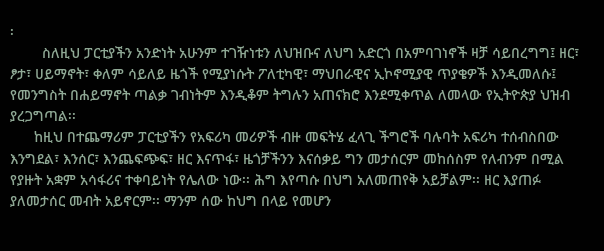፡
        ስለዚህ ፓርቲያችን አንድነት አሁንም ተገዥነቱን ለህዝቡና ለህግ አድርጎ በአምባገነኖች ዛቻ ሳይበረግግ፤ ዘር፣ ፆታ፣ ሀይማኖት፣ ቀለም ሳይለይ ዜጎች የሚያነሱት ፖለቲካዊ፣ ማህበራዊና ኢኮኖሚያዊ ጥያቄዎች እንዲመለሱ፤ የመንግስት በሐይማኖት ጣልቃ ገብነትም እንዲቆም ትግሉን አጠናክሮ እንደሚቀጥል ለመላው የኢትዮጵያ ህዝብ ያረጋግጣል፡፡
      ከዚህ በተጨማሪም ፓርቲያችን የአፍሪካ መሪዎች ብዙ መፍትሄ ፈላጊ ችግሮች ባሉባት አፍሪካ ተሰብስበው እንግደል፣ እንሰር፣ እንጨፍጭፍ፣ ዘር እናጥፋ፣ ዜጎቻችንን እናሰቃይ ግን መታሰርም መከሰስም የለብንም በሚል የያዙት አቋም አሳፋሪና ተቀባይነት የሌለው ነው፡፡ ሕግ እየጣሱ በህግ አለመጠየቅ አይቻልም፡፡ ዘር እያጠፉ ያለመታሰር መብት አይኖርም፡፡ ማንም ሰው ከህግ በላይ የመሆን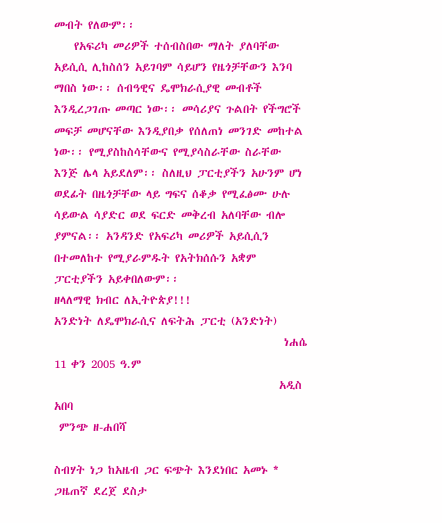መብት የለውም፡፡
    የአፍሪካ መሪዎች ተሰብስበው ማለት ያለባቸው አይሲሲ ሊከስሰን አይገባም ሳይሆን የዜጎቻቸውን እንባ ማበስ ነው፡፡ ሰብዓዊና ዴሞክራሲያዊ መብቶች እንዲረጋገጡ መጣር ነው፡፡ መሳሪያና ጉልበት የችግሮች መፍቻ መሆናቸው እንዲያበቃ የሰለጠነ መንገድ መከተል ነው፡፡ የሚያስከስሳቸውና የሚያሳስራቸው ስራቸው እንጅ ሌላ አይደለም፡፡ ስለዚህ ፓርቲያችን አሁንም ሆነ ወደፊት በዜጎቻቸው ላይ ግፍና ሰቆቃ የሚፈፅሙ ሁሉ ሳይውል ሳያድር ወደ ፍርድ መቅረብ አለባቸው ብሎ ያምናል፡፡ አንዳንድ የአፍሪካ መሪዎች አይሲሲን በተመለከተ የሚያራምዱት የአትክሰሱን አቋም ፓርቲያችን አይቀበለውም፡፡
ዘላለማዊ ክብር ለኢትዮጵያ!!!
አንድነት ለዴሞክራሲና ለፍትሕ ፓርቲ (አንድነት)
                                              ነሐሴ 11 ቀን 2005 ዓ.ም
                                             አዲስ አበባ
 ምንጭ ዘ-ሐበሻ

ስብሃት ነጋ ከአዜብ ጋር ፍጭት እንደነበር አመኑ * ጋዜጠኛ ደረጀ ደስታ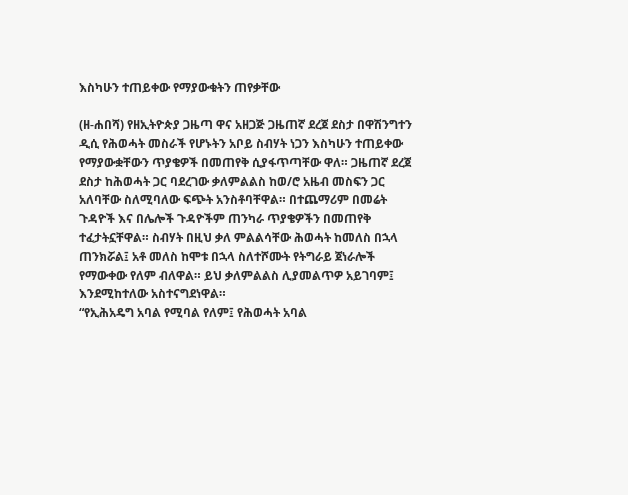እስካሁን ተጠይቀው የማያውቁትን ጠየቃቸው

(ዘ-ሐበሻ) የዘኢትዮጵያ ጋዜጣ ዋና አዘጋጅ ጋዜጠኛ ደረጀ ደስታ በዋሽንግተን ዲሲ የሕወሓት መስራች የሆኑትን አቦይ ስብሃት ነጋን እስካሁን ተጠይቀው የማያውቋቸውን ጥያቄዎች በመጠየቅ ሲያፋጥጣቸው ዋለ። ጋዜጠኛ ደረጀ ደስታ ከሕወሓት ጋር ባደረገው ቃለምልልስ ከወ/ሮ አዜብ መስፍን ጋር አለባቸው ስለሚባለው ፍጭት አንስቶባቸዋል። በተጨማሪም በመሬት ጉዳዮች እና በሌሎች ጉዳዮችም ጠንካራ ጥያቄዎችን በመጠየቅ ተፈታትኗቸዋል። ስብሃት በዚህ ቃለ ምልልሳቸው ሕወሓት ከመለስ በኋላ ጠንክሯል፤ አቶ መለስ ከሞቱ በኋላ ስለተሾሙት የትግራይ ጀነራሎች የማውቀው የለም ብለዋል። ይህ ቃለምልልስ ሊያመልጥዎ አይገባም፤ እንደሚከተለው አስተናግደነዋል።
“የኢሕአዴግ አባል የሚባል የለም፤ የሕወሓት አባል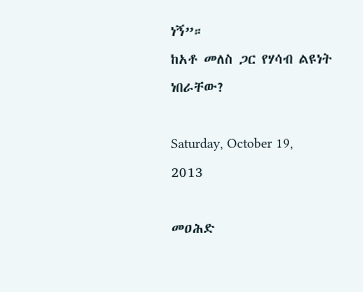ነኝ”።
ከአቶ መለስ ጋር የሃሳብ ልዩነት ነበራቸው?

Saturday, October 19, 2013

መዐሕድ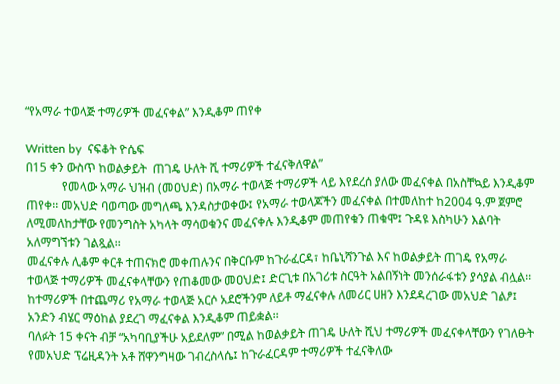“የአማራ ተወላጅ ተማሪዎች መፈናቀል” እንዲቆም ጠየቀ

Written by  ናፍቆት ዮሴፍ
በ15 ቀን ውስጥ ከወልቃይት  ጠገዴ ሁለት ሺ ተማሪዎች ተፈናቅለዋል”
            የመላው አማራ ህዝብ (መዐህድ) በአማራ ተወላጅ ተማሪዎች ላይ እየደረሰ ያለው መፈናቀል በአስቸኳይ እንዲቆም ጠየቀ፡፡ መአህድ ባወጣው መግለጫ እንዳስታወቀው፤ የአማራ ተወላጆችን መፈናቀል በተመለከተ ከ2004 ዓ.ም ጀምሮ ለሚመለከታቸው የመንግስት አካላት ማሳወቁንና መፈናቀሉ እንዲቆም መጠየቁን ጠቁሞ፤ ጉዳዩ እስካሁን እልባት አለማግኘቱን ገልጿል፡፡
መፈናቀሉ ሊቆም ቀርቶ ተጠናክሮ መቀጠሉንና በቅርቡም ከጉራፈርዳ፣ ከቤኒሻንጉል እና ከወልቃይት ጠገዴ የአማራ ተወላጅ ተማሪዎች መፈናቀላቸውን የጠቆመው መዐህድ፤ ድርጊቱ በአገሪቱ ስርዓት አልበኝነት መንሰራፋቱን ያሳያል ብሏል፡፡
ከተማሪዎች በተጨማሪ የአማራ ተወላጅ አርሶ አደሮችንም ለይቶ ማፈናቀሉ ለመሪር ሀዘን እንደዳረገው መአህድ ገልፆ፤ አንድን ብሄር ማዕከል ያደረገ ማፈናቀል እንዲቆም ጠይቋል፡፡
ባለፉት 15 ቀናት ብቻ “አካባቢያችሁ አይደለም” በሚል ከወልቃይት ጠገዴ ሁለት ሺህ ተማሪዎች መፈናቀላቸውን የገለፁት የመአህድ ፕሬዚዳንት አቶ ሸዋንግዛው ገብረስላሴ፤ ከጉራፈርዳም ተማሪዎች ተፈናቅለው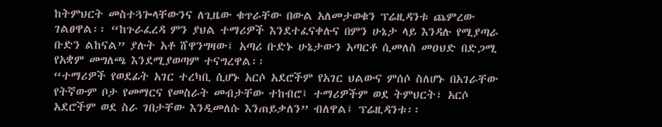ከትምህርት መስተጓጐላቸውንና ለጊዜው ቁጥራቸው በውል አለመታወቁን ፕሬዚዳንቱ ጨምረው ገልፀዋል፡፡ “ከጉራፈረዳ ምን ያህል ተማሪዎች እንደተፈናቀሉና በምን ሁኔታ ላይ እንዳሉ የሚያጣራ ቡድን ልከናል” ያሉት አቶ ሸዋንግዛው፤ አጣሪ ቡድኑ ሁኔታውን አጣርቶ ሲመለስ መዐህድ በድጋሚ የአቋም መግለጫ እንደሚያወጣም ተናግረዋል፡፡
“ተማሪዎች የወደፊት አገር ተረካቢ ሲሆኑ አርሶ አደሮችም የአገር ህልውና ምሰሶ ስለሆኑ በአገራቸው የትኛውም ቦታ የመማርና የመስራት መብታቸው ተከብሮ፤ ተማሪዎችም ወደ ትምህርት፣ አርሶ አደሮችም ወደ ስራ ገበታቸው እንዲመለሱ እንጠይቃለን” ብለዋል፤ ፕሬዚዳንቱ፡፡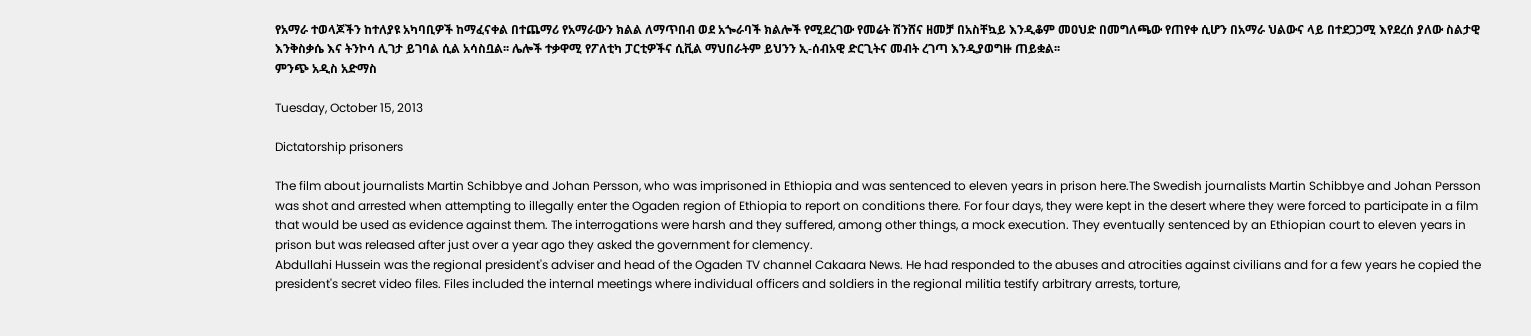የአማራ ተወላጆችን ከተለያዩ አካባቢዎች ከማፈናቀል በተጨማሪ የአማራውን ክልል ለማጥበብ ወደ አጐራባች ክልሎች የሚደረገው የመሬት ሽንሸና ዘመቻ በአስቸኳይ እንዲቆም መዐህድ በመግለጫው የጠየቀ ሲሆን በአማራ ህልውና ላይ በተደጋጋሚ እየደረሰ ያለው ስልታዊ እንቅስቃሴ እና ትንኮሳ ሊገታ ይገባል ሲል አሳስቧል፡፡ ሌሎች ተቃዋሚ የፖለቲካ ፓርቲዎችና ሲቪል ማህበራትም ይህንን ኢ-ሰብአዊ ድርጊትና መብት ረገጣ እንዲያወግዙ ጠይቋል፡፡
ምንጭ አዲስ አድማስ

Tuesday, October 15, 2013

Dictatorship prisoners

The film about journalists Martin Schibbye and Johan Persson, who was imprisoned in Ethiopia and was sentenced to eleven years in prison here.The Swedish journalists Martin Schibbye and Johan Persson was shot and arrested when attempting to illegally enter the Ogaden region of Ethiopia to report on conditions there. For four days, they were kept in the desert where they were forced to participate in a film that would be used as evidence against them. The interrogations were harsh and they suffered, among other things, a mock execution. They eventually sentenced by an Ethiopian court to eleven years in prison but was released after just over a year ago they asked the government for clemency.
Abdullahi Hussein was the regional president's adviser and head of the Ogaden TV channel Cakaara News. He had responded to the abuses and atrocities against civilians and for a few years he copied the president's secret video files. Files included the internal meetings where individual officers and soldiers in the regional militia testify arbitrary arrests, torture,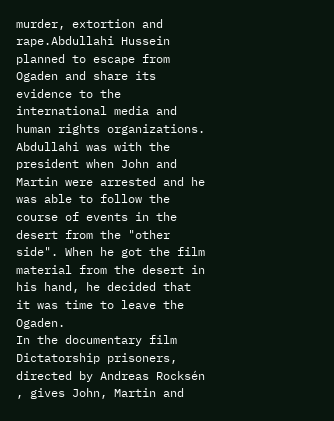murder, extortion and rape.Abdullahi Hussein planned to escape from Ogaden and share its evidence to the international media and human rights organizations.
Abdullahi was with the president when John and Martin were arrested and he was able to follow the course of events in the desert from the "other side". When he got the film material from the desert in his hand, he decided that it was time to leave the Ogaden.
In the documentary film Dictatorship prisoners, directed by Andreas Rocksén , gives John, Martin and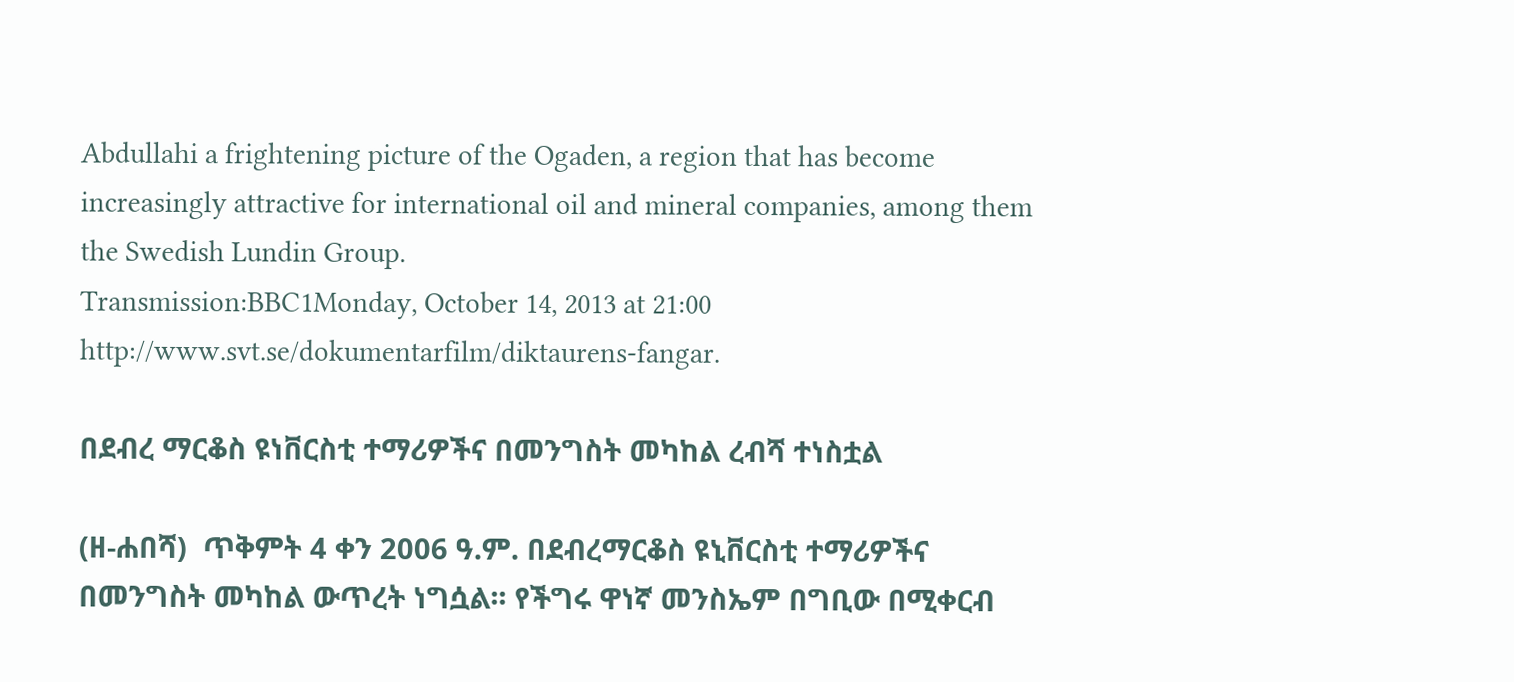Abdullahi a frightening picture of the Ogaden, a region that has become increasingly attractive for international oil and mineral companies, among them the Swedish Lundin Group.
Transmission:BBC1Monday, October 14, 2013 at 21:00
http://www.svt.se/dokumentarfilm/diktaurens-fangar.

በደብረ ማርቆስ ዩነቨርስቲ ተማሪዎችና በመንግስት መካከል ረብሻ ተነስቷል

(ዘ-ሐበሻ)  ጥቅምት 4 ቀን 2006 ዓ.ም. በደብረማርቆስ ዩኒቨርስቲ ተማሪዎችና በመንግስት መካከል ውጥረት ነግሷል፡፡ የችግሩ ዋነኛ መንስኤም በግቢው በሚቀርብ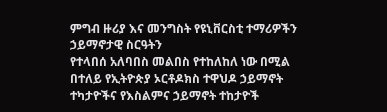ምግብ ዙሪያ እና መንግስት የዩኒቨርስቲ ተማሪዎችን ኃይማኖታዊ ስርዓትን
የተላበሰ አለባበስ መልበስ የተከለከለ ነው በሚል በተለይ የኢትዮጵያ ኦርቶዶክስ ተዋህዶ ኃይማኖት ተካታዮችና የእስልምና ኃይማኖት ተከታዮች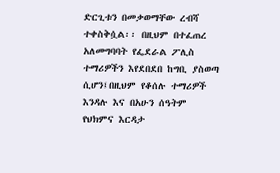ድርጊቱን በመቃወማቸው ረብሻ ተቀስቅሷል፡፡ በዚህም በተፈጠረ አለመግባባት የፌደራል ፖሊስ ተማሪዎችን እየደበደበ ከግቢ ያስወጣ ሲሆን፤በዚህም የቆሰሉ ተማሪዎች እንዳሉ እና በአሁን ሰዓትም የህክምና እርዳታ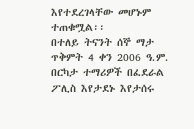እየተደረገላቸው መሆኑም ተጠቁሟል፡፡
በተለይ ትናንት ሰኞ ማታ ጥቅምት 4 ቀን 2006 ዓ.ም. በርካታ ተማሪዎች በፈደራል ፖሊስ እየታደኑ እየታሰሩ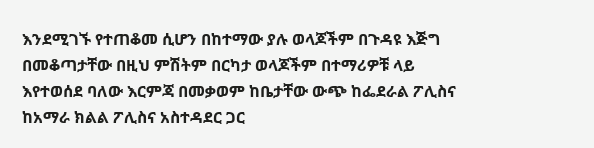እንደሚገኙ የተጠቆመ ሲሆን በከተማው ያሉ ወላጆችም በጉዳዩ እጅግ በመቆጣታቸው በዚህ ምሽትም በርካታ ወላጆችም በተማሪዎቹ ላይ እየተወሰደ ባለው እርምጃ በመቃወም ከቤታቸው ውጭ ከፌደራል ፖሊስና ከአማራ ክልል ፖሊስና አስተዳደር ጋር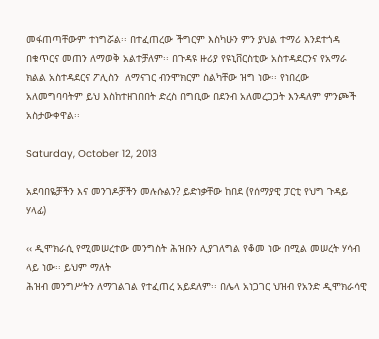መፋጠጣቸውም ተነግሯል፡፡ በተፈጠረው ችግርም እስካሁን ምን ያህል ተማሪ እንደተጎዳ በቁጥርና መጠን ለማወቅ አልተቻለም፡፡ በጉዳዩ ዙሪያ የዩኒቨርስቲው አስተዳደርንና የአማራ ክልል አስተዳደርና ፖሊስን  ለማናገር ብንሞክርም ስልካቸው ዝግ ነው፡፡ የነበረው አለመግባባትም ይህ እስከተዘገበበት ድረስ በግቢው በደንብ አለመረጋጋት እንዳለም ምንጮች አስታውቀዋል፡፡

Saturday, October 12, 2013

አደባበዬቻችን እና መንገዶቻችን መሉሱልን? ይድነቃቸው ከበደ (የሰማያዊ ፓርቲ የህግ ጉዳይ ሃላፊ)

‹‹ ዲሞክራሲ የሚመሠረተው መንግስት ሕዝቡን ሊያገለግል የቆመ ነው በሚል መሠረት ሃሳብ ላይ ነው፡፡ ይህም ማለት
ሕዝብ መንግሥትን ለማገልገል የተፈጠረ አይደለም፡፡ በሌላ አነጋገር ህዝብ የአንድ ዲሞክራሳዊ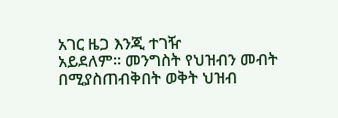አገር ዜጋ እንጂ ተገዥ
አይደለም፡፡ መንግስት የህዝብን መብት በሚያስጠብቅበት ወቅት ህዝብ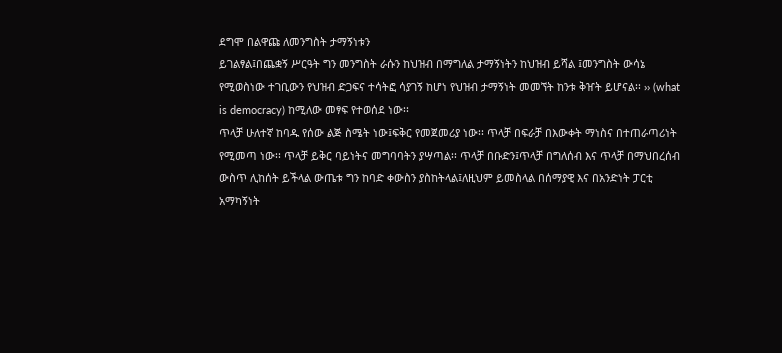ደግሞ በልዋጩ ለመንግስት ታማኝነቱን
ይገልፃል፤በጨቋኝ ሥርዓት ግን መንግስት ራሱን ከህዝብ በማግለል ታማኝነትን ከህዝብ ይሻል ፤መንግስት ውሳኔ
የሚወስነው ተገቢውን የህዝብ ድጋፍና ተሳትፎ ሳያገኝ ከሆነ የህዝብ ታማኝነት መመኘት ከንቱ ቅዠት ይሆናል፡፡ ›› (what
is democracy) ከሚለው መፃፍ የተወሰደ ነው፡፡
ጥላቻ ሁለተኛ ከባዱ የሰው ልጅ ስሜት ነው፤ፍቅር የመጀመሪያ ነው፡፡ ጥላቻ በፍራቻ በእውቀት ማነስና በተጠራጣሪነት
የሚመጣ ነው፡፡ ጥላቻ ይቅር ባይነትና መግባባትን ያሣጣል፡፡ ጥላቻ በቡድን፤ጥላቻ በግለሰብ እና ጥላቻ በማህበረሰብ
ውስጥ ሊከሰት ይችላል ውጤቱ ግን ከባድ ቀውስን ያስከትላል፤ለዚህም ይመስላል በሰማያዊ እና በአንድነት ፓርቲ
አማካኝነት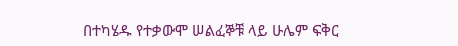በተካሄዱ የተቃውሞ ሠልፈኞቹ ላይ ሁሌም ፍቅር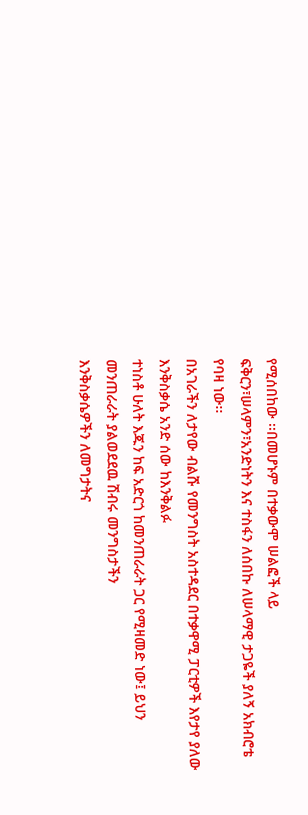የሚሰበከው ፡፡በመሆኑም በተቃውሞ ሠልፎች ላይ
ፍቅርን፣ሠላምን፣አንድነትን እና ተስፋን ለሰበኩ ለሠላማዊ ታጋዬች ያለኝ አክብሮቴ የባዛ ነው፡፡
በአገራችን ለታየው ብልሹ የመንግስት አስተዳደር በተቃዋሚ ፓርቲዎች እየታየ ያለው እንቅስቃሴ አንድ ሰው ከእንቅልፉ
ተነስቶ ሁለት እጁን ከፍ አድርጎ ከመንጠራራት ጋር የሚዛመድ ነው፤ ይህን መንጠራራት ያልወደደዉ ሽብሩ መንግስታችን
እንቅስቃሴዎችን ለመግታትና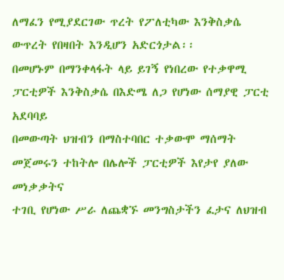ለማፈን የሚያደርገው ጥረት የፖለቲካው እንቅስቃሴ ውጥረት የበዛበት እንዲሆን አድርጎታል፡፡
በመሆኑም በማንቀላፋት ላይ ይገኝ የነበረው የተቃዋሚ ፓርቲዎች እንቅስቃሴ በእድሜ ለጋ የሆነው ሰማያዊ ፓርቲ አደባባይ
በመውጣት ህዝብን በማስተባበር ተቃውሞ ማሰማት መጀመሩን ተከትሎ በሌሎች ፓርቲዎች እየታየ ያለው መነቃቃትና
ተገቢ የሆነው ሥራ ለጨቋኙ መንግስታችን ፈታና ለህዝብ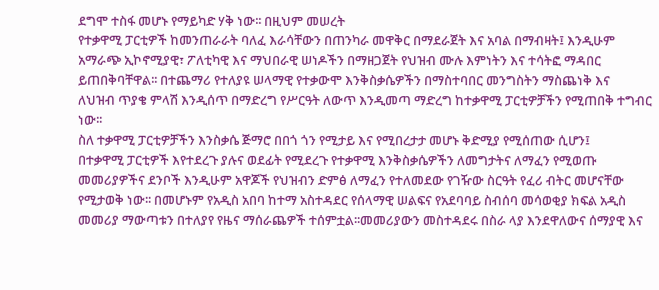ደግሞ ተስፋ መሆኑ የማይካድ ሃቅ ነው፡፡ በዚህም መሠረት
የተቃዋሚ ፓርቲዎች ከመንጠራራት ባለፈ እራሳቸውን በጠንካራ መዋቅር በማደራጀት እና አባል በማብዛት፤ እንዲሁም
አማራጭ ኢኮኖሚያዊ፣ ፖለቲካዊ እና ማህበራዊ ሠነዶችን በማዘጋጀት የህዝብ ሙሉ እምነትን እና ተሳትፎ ማዳበር
ይጠበቅባቸዋል፡፡ በተጨማሪ የተለያዩ ሠላማዊ የተቃውሞ እንቅስቃሴዎችን በማስተባበር መንግስትን ማስጨነቅ እና
ለህዝብ ጥያቄ ምላሽ እንዲሰጥ በማድረግ የሥርዓት ለውጥ እንዲመጣ ማድረግ ከተቃዋሚ ፓርቲዎቻችን የሚጠበቅ ተግብር
ነው፡፡
ስለ ተቃዋሚ ፓርቲዎቻችን እንስቃሴ ጅማሮ በበጎ ጎን የሚታይ እና የሚበረታታ መሆኑ ቅድሚያ የሚሰጠው ሲሆን፤
በተቃዋሚ ፓርቲዎች እየተደረጉ ያሉና ወደፊት የሚደረጉ የተቃዋሚ እንቅስቃሴዎችን ለመግታትና ለማፈን የሚወጡ
መመሪያዎችና ደንቦች እንዲሁም አዋጆች የህዝብን ድምፅ ለማፈን የተለመደው የገዥው ስርዓት የፈሪ ብትር መሆናቸው
የሚታወቅ ነው፡፡ በመሆኑም የአዲስ አበባ ከተማ አስተዳደር የሰላማዊ ሠልፍና የአደባባይ ስብሰባ መሳወቂያ ክፍል አዲስ
መመሪያ ማውጣቱን በተለያየ የዜና ማሰራጨዎች ተሰምቷል፡፡መመሪያውን መስተዳደሩ በስራ ላያ እንደዋለውና ሰማያዊ እና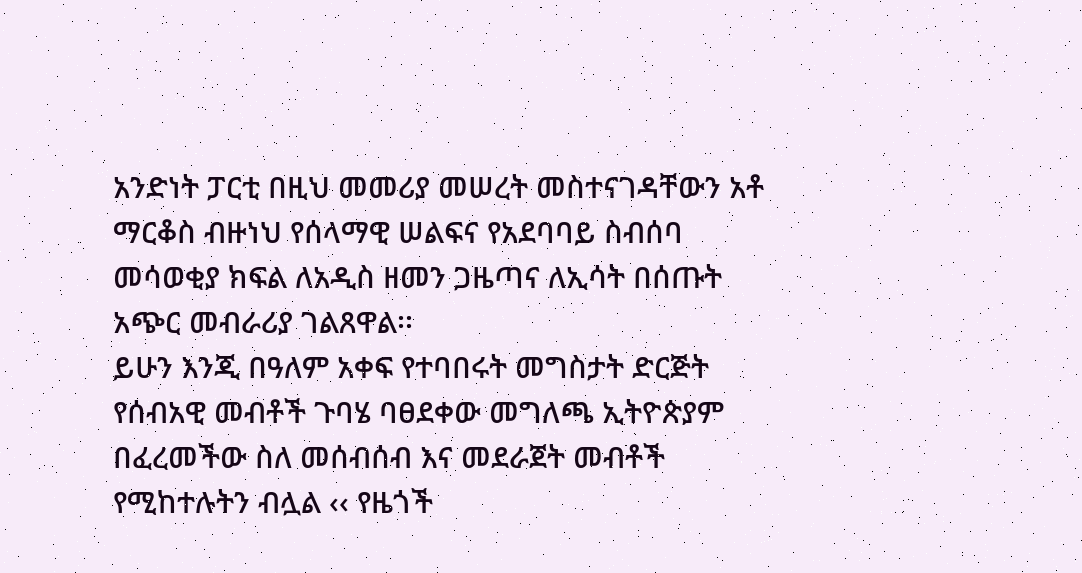አንድነት ፓርቲ በዚህ መመሪያ መሠረት መስተናገዳቸውን አቶ ማርቆስ ብዙነህ የሰላማዊ ሠልፍና የአደባባይ ስብሰባ
መሳወቂያ ክፍል ለአዲስ ዘመን ጋዜጣና ለኢሳት በሰጡት አጭር መብራሪያ ገልጸዋል፡፡
ይሁን እንጂ በዓለም አቀፍ የተባበሩት መግስታት ድርጅት የሰብአዊ መብቶች ጉባሄ ባፀደቀው መግለጫ ኢትዮጵያም
በፈረመችው ስለ መሰብሰብ እና መደራጀት መብቶች የሚከተሉትን ብሏል ‹‹ የዜጎች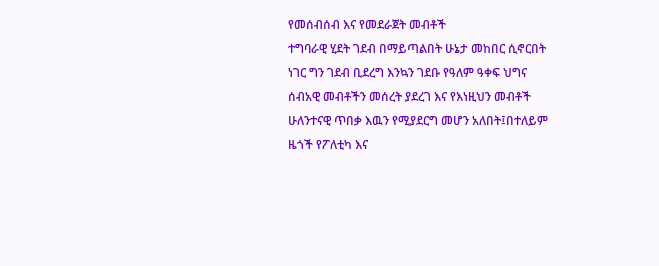የመሰብሰብ እና የመደራጀት መብቶች
ተግባራዊ ሂደት ገደብ በማይጣልበት ሁኔታ መከበር ሲኖርበት ነገር ግን ገደብ ቢደረግ እንኳን ገደቡ የዓለም ዓቀፍ ህግና
ሰብአዊ መብቶችን መሰረት ያደረገ እና የእነዚህን መብቶች ሁለንተናዊ ጥበቃ እዉን የሚያደርግ መሆን አለበት፤በተለይም
ዜጎች የፖለቲካ እና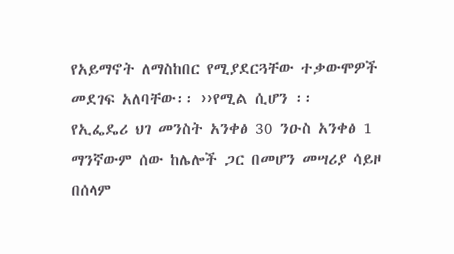የአይማኖት ለማስከበር የሚያደርጓቸው ተቃውሞዎች መደገፍ አለባቸው፡፡ ››የሚል ሲሆን ፡፡
የኢፌዴሪ ህገ መንስት አንቀፅ 30 ንዑስ አንቀፅ 1 ማንኛውም ሰው ከሌሎች ጋር በመሆን መሣሪያ ሳይዞ በሰላም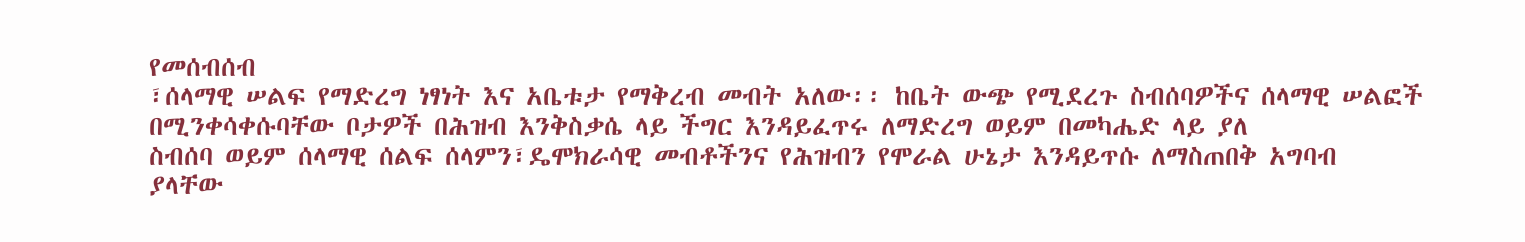የመሰብሰብ
፣ሰላማዊ ሠልፍ የማድረግ ነፃነት እና አቤቱታ የማቅረብ መብት አለው፡፡ ከቤት ውጭ የሚደረጉ ስብሰባዎችና ሰላማዊ ሠልፎች በሚንቀሳቀሱባቸው ቦታዎች በሕዝብ እንቅስቃሴ ላይ ችግር እንዳይፈጥሩ ለማድረግ ወይም በመካሔድ ላይ ያለ
ስብሰባ ወይም ሰላማዊ ሰልፍ ሰላምን፣ዴሞክራሳዊ መብቶችንና የሕዝብን የሞራል ሁኔታ እንዳይጥሱ ለማስጠበቅ አግባብ
ያላቸው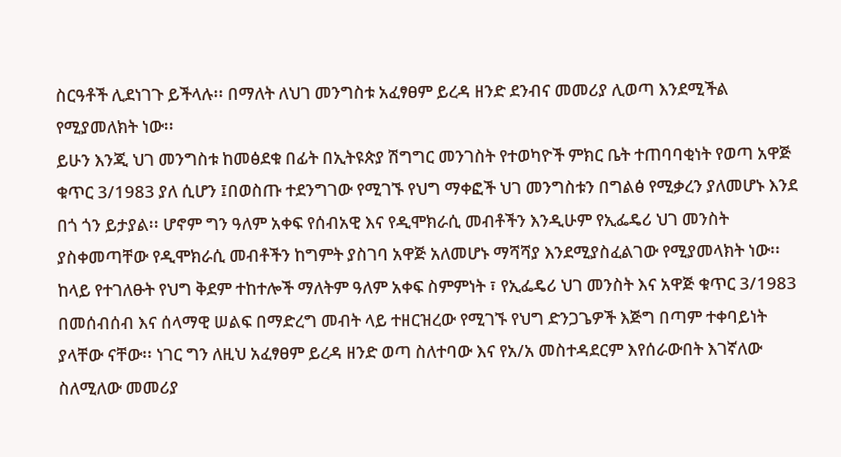ስርዓቶች ሊደነገጉ ይችላሉ፡፡ በማለት ለህገ መንግስቱ አፈፃፀም ይረዳ ዘንድ ደንብና መመሪያ ሊወጣ እንደሚችል
የሚያመለክት ነው፡፡
ይሁን እንጂ ህገ መንግስቱ ከመፅደቁ በፊት በኢትዩጵያ ሽግግር መንገስት የተወካዮች ምክር ቤት ተጠባባቂነት የወጣ አዋጅ
ቁጥር 3/1983 ያለ ሲሆን ፤በወስጡ ተደንግገው የሚገኙ የህግ ማቀፎች ህገ መንግስቱን በግልፅ የሚቃረን ያለመሆኑ እንደ
በጎ ጎን ይታያል፡፡ ሆኖም ግን ዓለም አቀፍ የሰብአዊ እና የዲሞክራሲ መብቶችን እንዲሁም የኢፌዴሪ ህገ መንስት
ያስቀመጣቸው የዲሞክራሲ መብቶችን ከግምት ያስገባ አዋጅ አለመሆኑ ማሻሻያ እንደሚያስፈልገው የሚያመላክት ነው፡፡
ከላይ የተገለፁት የህግ ቅደም ተከተሎች ማለትም ዓለም አቀፍ ስምምነት ፣ የኢፌዴሪ ህገ መንስት እና አዋጅ ቁጥር 3/1983
በመሰብሰብ እና ሰላማዊ ሠልፍ በማድረግ መብት ላይ ተዘርዝረው የሚገኙ የህግ ድንጋጌዎች እጅግ በጣም ተቀባይነት
ያላቸው ናቸው፡፡ ነገር ግን ለዚህ አፈፃፀም ይረዳ ዘንድ ወጣ ስለተባው እና የአ/አ መስተዳደርም እየሰራውበት እገኛለው
ስለሚለው መመሪያ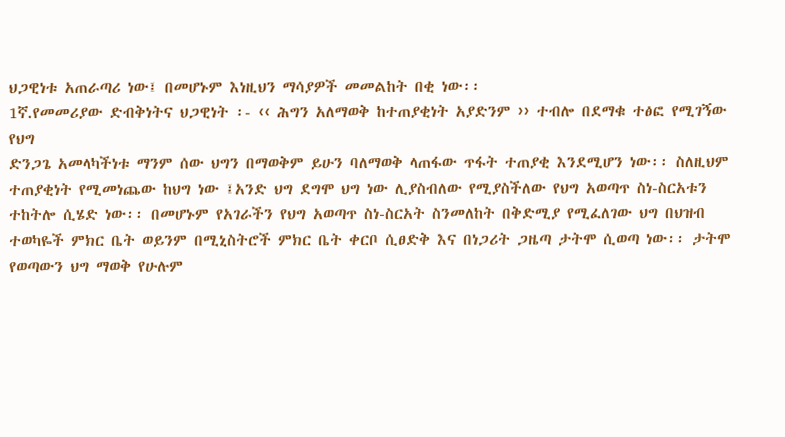ህጋዊነቱ አጠራጣሪ ነው፤ በመሆኑም እነዚህን ማሳያዎች መመልከት በቂ ነው፡፡
1ኛ.የመመሪያው ድብቅነትና ህጋዊነት ፡- ‹‹ ሕግን አለማወቅ ከተጠያቂነት አያድንም ›› ተብሎ በደማቁ ተፅፎ የሚገኝው የህግ
ድንጋጌ አመላካችነቱ ማንም ሰው ህግን በማወቅም ይሁን ባለማወቅ ላጠፋው ጥፋት ተጠያቂ እንደሚሆን ነው፡፡ ስለዚህም
ተጠያቂነት የሚመነጨው ከህግ ነው ፤አንድ ህግ ደግሞ ህግ ነው ሊያስብለው የሚያስችለው የህግ አወጣጥ ስነ-ስርአቱን
ተከትሎ ሲሄድ ነው፡፡ በመሆኑም የአገራችን የህግ አወጣጥ ስነ-ስርአት ስንመለከት በቅድሚያ የሚፈለገው ህግ በህዝብ
ተወካዬች ምክር ቤት ወይንም በሚኒስትሮች ምክር ቤት ቀርቦ ሲፀድቅ እና በነጋሪት ጋዜጣ ታትሞ ሲወጣ ነው፡፡ ታትሞ
የወጣውን ህግ ማወቅ የሁሉም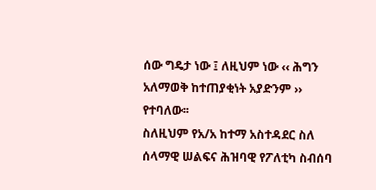ሰው ግዴታ ነው ፤ ለዚህም ነው ‹‹ ሕግን አለማወቅ ከተጠያቂነት አያድንም ›› የተባለው፡፡
ስለዚህም የአ/አ ከተማ አስተዳደር ስለ ሰላማዊ ሠልፍና ሕዝባዊ የፖለቲካ ስብሰባ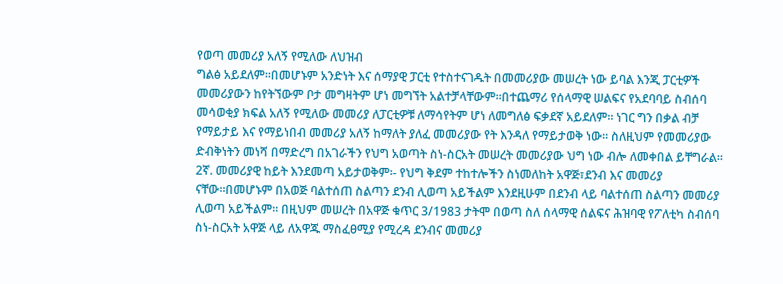የወጣ መመሪያ አለኝ የሚለው ለህዝብ
ግልፅ አይደለም፡፡በመሆኑም አንድነት እና ሰማያዊ ፓርቲ የተስተናገዱት በመመሪያው መሠረት ነው ይባል እንጂ ፓርቲዎች
መመሪያውን ከየትኘውም ቦታ መግዛትም ሆነ መግኘት አልተቻላቸውም፡፡በተጨማሪ የሰላማዊ ሠልፍና የአደባባይ ስብሰባ
መሳወቂያ ክፍል አለኝ የሚለው መመሪያ ለፓርቲዎቹ ለማሳየትም ሆነ ለመግለፅ ፍቃደኛ አይደለም፡፡ ነገር ግን በቃል ብቻ
የማይታይ እና የማይነበብ መመሪያ አለኝ ከማለት ያለፈ መመሪያው የት እንዳለ የማይታወቅ ነው፡፡ ስለዚህም የመመሪያው
ድብቅነትን መነሻ በማድረግ በአገራችን የህግ አወጣት ስነ-ስርአት መሠረት መመሪያው ህግ ነው ብሎ ለመቀበል ይቸግራል፡፡
2ኛ. መመሪያዊ ከይት እንደመጣ አይታወቅም፡- የህግ ቅደም ተከተሎችን ስነመለከት አዋጅ፣ደንብ እና መመሪያ
ናቸው፡፡በመሆኑም በአወጅ ባልተሰጠ ስልጣን ደንብ ሊወጣ አይችልም እንደዚሁም በደንብ ላይ ባልተሰጠ ስልጣን መመሪያ
ሊወጣ አይችልም፡፡ በዚህም መሠረት በአዋጅ ቁጥር 3/1983 ታትሞ በወጣ ስለ ሰላማዊ ሰልፍና ሕዝባዊ የፖለቲካ ስብሰባ
ስነ-ስርአት አዋጅ ላይ ለአዋጁ ማስፈፀሚያ የሚረዳ ደንብና መመሪያ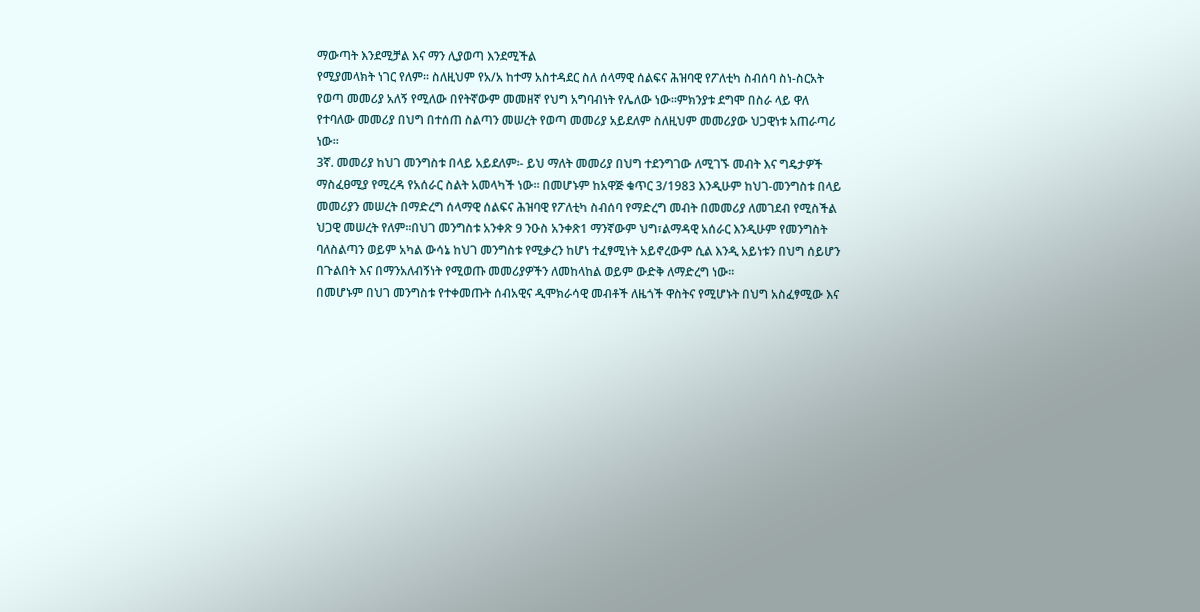ማውጣት እንደሚቻል እና ማን ሊያወጣ እንደሚችል
የሚያመላክት ነገር የለም፡፡ ስለዚህም የአ/አ ከተማ አስተዳደር ስለ ሰላማዊ ሰልፍና ሕዝባዊ የፖለቲካ ስብሰባ ስነ-ስርአት
የወጣ መመሪያ አለኝ የሚለው በየትኛውም መመዘኛ የህግ አግባብነት የሌለው ነው፡፡ምክንያቱ ደግሞ በስራ ላይ ዋለ
የተባለው መመሪያ በህግ በተሰጠ ስልጣን መሠረት የወጣ መመሪያ አይደለም ስለዚህም መመሪያው ህጋዊነቱ አጠራጣሪ
ነው፡፡
3ኛ. መመሪያ ከህገ መንግስቱ በላይ አይደለም፡- ይህ ማለት መመሪያ በህግ ተደንግገው ለሚገኙ መብት እና ግዴታዎች
ማስፈፀሚያ የሚረዳ የአሰራር ስልት አመላካች ነው፡፡ በመሆኑም ከአዋጅ ቁጥር 3/1983 እንዲሁም ከህገ-መንግስቱ በላይ
መመሪያን መሠረት በማድረግ ሰላማዊ ሰልፍና ሕዝባዊ የፖለቲካ ስብሰባ የማድረግ መብት በመመሪያ ለመገደብ የሚስችል
ህጋዊ መሠረት የለም፡፡በህገ መንግስቱ አንቀጽ 9 ንዑስ አንቀጽ1 ማንኛውም ህግ፣ልማዳዊ አሰራር እንዲሁም የመንግስት
ባለስልጣን ወይም አካል ውሳኔ ከህገ መንግስቱ የሚቃረን ከሆነ ተፈፃሚነት አይኖረውም ሲል እንዲ አይነቱን በህግ ሰይሆን
በጉልበት እና በማንአለብኝነት የሚወጡ መመሪያዎችን ለመከላከል ወይም ውድቅ ለማድረግ ነው፡፡
በመሆኑም በህገ መንግስቱ የተቀመጡት ሰብአዊና ዲሞክራሳዊ መብቶች ለዜጎች ዋስትና የሚሆኑት በህግ አስፈፃሚው እና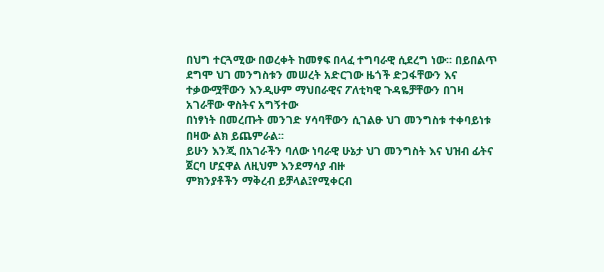በህግ ተርጓሚው በወረቀት ከመፃፍ በላፈ ተግባራዊ ሲደረግ ነው፡፡ በይበልጥ ደግሞ ህገ መንግስቱን መሠረት አድርገው ዜጎች ድጋፋቸውን እና ተቃውሟቸውን እንዲሁም ማህበራዊና ፖለቲካዊ ጉዳዬቻቸውን በገዛ አገራቸው ዋስትና አግኝተው
በነፃነት በመረጡት መንገድ ሃሳባቸውን ሲገልፁ ህገ መንግስቱ ተቀባይነቱ በዛው ልክ ይጨምራል፡፡
ይሁን እንጂ በአገራችን ባለው ነባራዊ ሁኔታ ህገ መንግስት እና ህዝብ ፊትና ጀርባ ሆኗዋል ለዚህም እንደማሳያ ብዙ
ምክንያቶችን ማቅረብ ይቻላል፤የሚቀርብ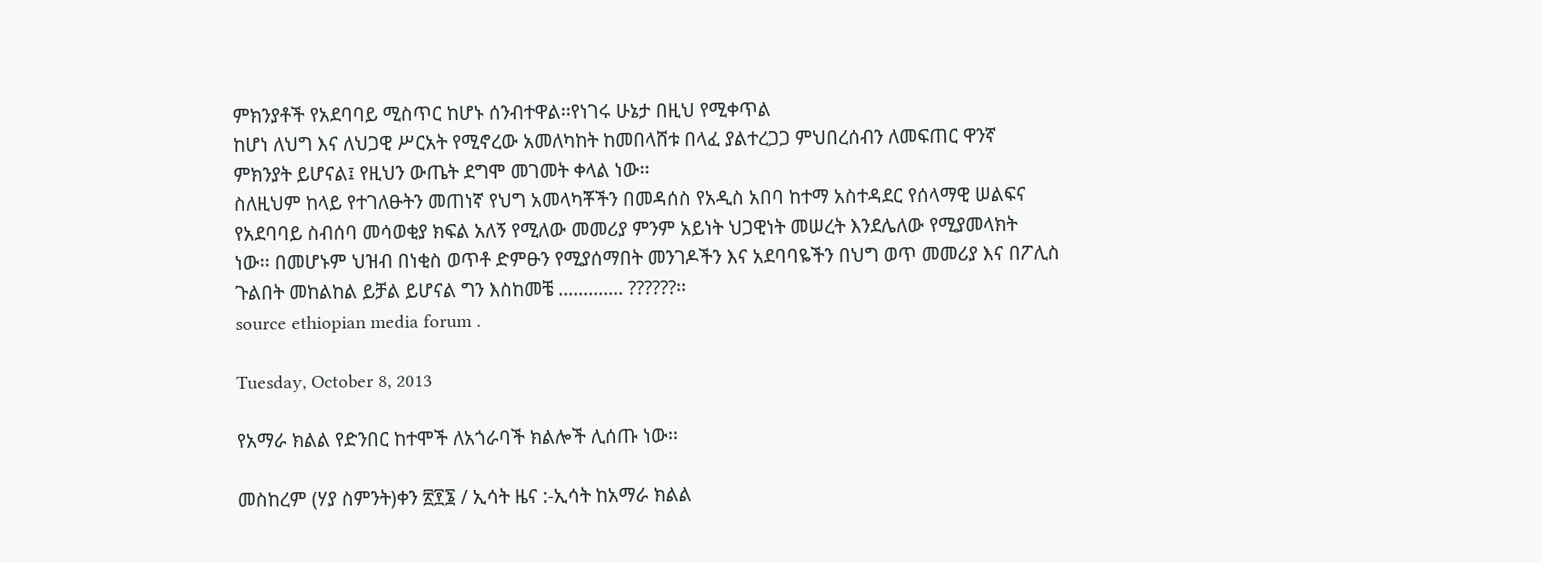ምክንያቶች የአደባባይ ሚስጥር ከሆኑ ሰንብተዋል፡፡የነገሩ ሁኔታ በዚህ የሚቀጥል
ከሆነ ለህግ እና ለህጋዊ ሥርአት የሚኖረው አመለካከት ከመበላሸቱ በላፈ ያልተረጋጋ ምህበረሰብን ለመፍጠር ዋንኛ
ምክንያት ይሆናል፤ የዚህን ውጤት ደግሞ መገመት ቀላል ነው፡፡
ስለዚህም ከላይ የተገለፁትን መጠነኛ የህግ አመላካቾችን በመዳሰስ የአዲስ አበባ ከተማ አስተዳደር የሰላማዊ ሠልፍና
የአደባባይ ስብሰባ መሳወቂያ ክፍል አለኝ የሚለው መመሪያ ምንም አይነት ህጋዊነት መሠረት እንደሌለው የሚያመላክት
ነው፡፡ በመሆኑም ህዝብ በነቂስ ወጥቶ ድምፁን የሚያሰማበት መንገዶችን እና አደባባዬችን በህግ ወጥ መመሪያ እና በፖሊስ
ጉልበት መከልከል ይቻል ይሆናል ግን እስከመቼ …………. ??????፡፡
source ethiopian media forum .

Tuesday, October 8, 2013

የአማራ ክልል የድንበር ከተሞች ለአጎራባች ክልሎች ሊሰጡ ነው፡፡

መስከረም (ሃያ ስምንት)ቀን ፳፻፮ / ኢሳት ዜና :-ኢሳት ከአማራ ክልል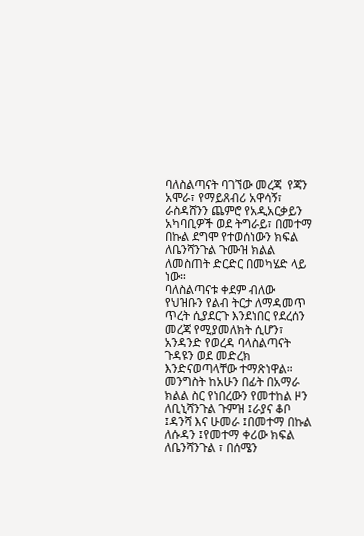ባለስልጣናት ባገኘው መረጃ  የጃን አሞራ፣ የማይጸብሪ አዋሳኝ፣ ራስዳሸንን ጨምሮ የአዲአርቃይን አካባቢዎች ወደ ትግራይ፣ በመተማ በኩል ደግሞ የተወሰነውን ክፍል ለቤንሻንጉል ጉሙዝ ክልል ለመስጠት ድርድር በመካሄድ ላይ ነው።
ባለስልጣናቱ ቀደም ብለው የህዝቡን የልብ ትርታ ለማዳመጥ ጥረት ሲያደርጉ እንደነበር የደረሰን መረጃ የሚያመለክት ሲሆን፣ አንዳንድ የወረዳ ባላስልጣናት ጉዳዩን ወደ መድረክ እንድናወጣላቸው ተማጽነዋል።
መንግስት ከአሁን በፊት በአማራ ክልል ስር የነበረውን የመተከል ዞን ለቢኒሻንጉል ጉምዝ ፤ራያና ቆቦ ፤ዳንሻ እና ሁመራ ፤በመተማ በኩል ለሱዳን ፤የመተማ ቀሪው ክፍል ለቤንሻንጉል ፣ በሰሜን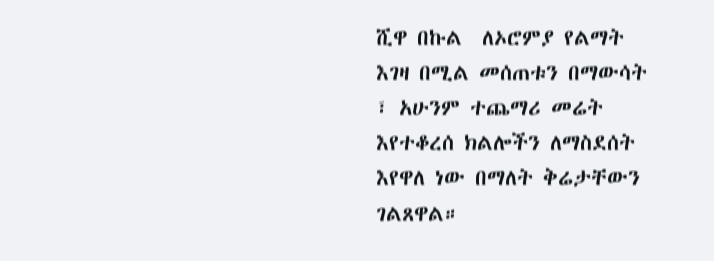ሺዋ በኩል  ለኦሮምያ የልማት እገዛ በሚል መሰጠቱን በማውሳት ፣ አሁንም ተጨማሪ መሬት እየተቆረሰ ክልሎችን ለማስደሰት እየዋለ ነው በማለት ቅሬታቸውን ገልጸዋል።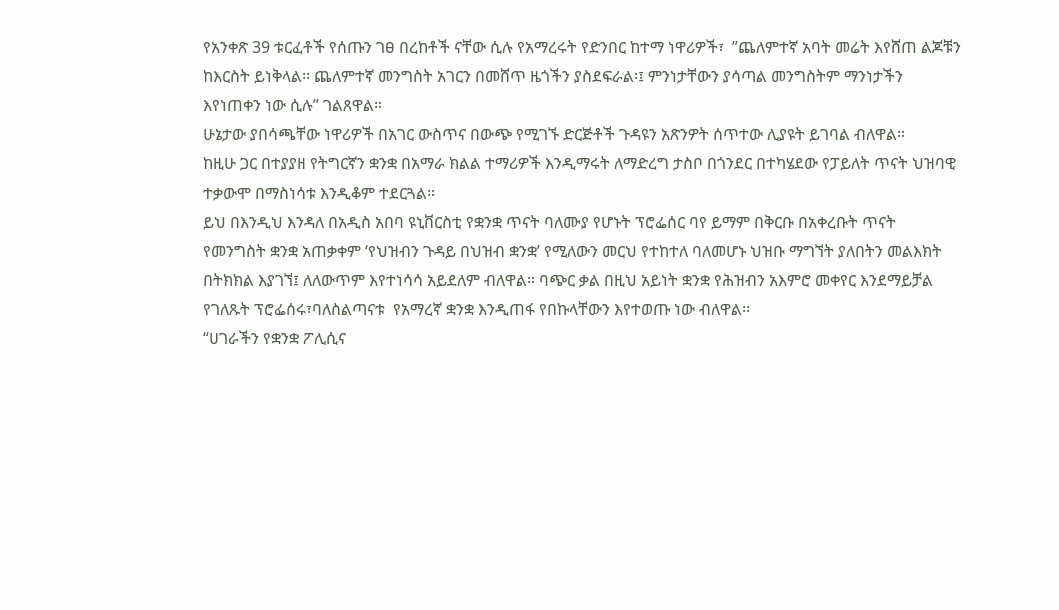የአንቀጽ 39 ቱርፈቶች የሰጡን ገፀ በረከቶች ናቸው ሲሉ የአማረሩት የድንበር ከተማ ነዋሪዎች፣  ”ጨለምተኛ አባት መሬት እየሸጠ ልጆቹን ከእርስት ይነቅላል፡፡ ጨለምተኛ መንግስት አገርን በመሸጥ ዜጎችን ያስደፍራል፡፤ ምንነታቸውን ያሳጣል መንግስትም ማንነታችን እየነጠቀን ነው ሲሉ” ገልጸዋል።
ሁኔታው ያበሳጫቸው ነዋሪዎች በአገር ውስጥና በውጭ የሚገኙ ድርጅቶች ጉዳዩን አጽንዎት ሰጥተው ሊያዩት ይገባል ብለዋል።
ከዚሁ ጋር በተያያዘ የትግርኛን ቋንቋ በአማራ ክልል ተማሪዎች እንዲማሩት ለማድረግ ታስቦ በጎንደር በተካሄደው የፓይለት ጥናት ህዝባዊ ተቃውሞ በማስነሳቱ እንዲቆም ተደርጓል።
ይህ በእንዲህ እንዳለ በአዲስ አበባ ዩኒቨርስቲ የቋንቋ ጥናት ባለሙያ የሆኑት ፕሮፌሰር ባየ ይማም በቅርቡ በአቀረቡት ጥናት የመንግስት ቋንቋ አጠቃቀም ‘የህዝብን ጉዳይ በህዝብ ቋንቋ’ የሚለውን መርህ የተከተለ ባለመሆኑ ህዝቡ ማግኘት ያለበትን መልእክት በትክክል እያገኘ፤ ለለውጥም እየተነሳሳ አይደለም ብለዋል፡፡ ባጭር ቃል በዚህ አይነት ቋንቋ የሕዝብን አእምሮ መቀየር እንደማይቻል የገለጹት ፕሮፌሰሩ፣ባለስልጣናቱ  የአማረኛ ቋንቋ እንዲጠፋ የበኩላቸውን እየተወጡ ነው ብለዋል፡፡
“ሀገራችን የቋንቋ ፖሊሲና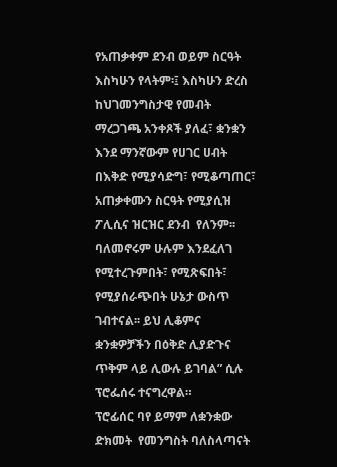የአጠቃቀም ደንብ ወይም ስርዓት እስካሁን የላትም፡፤ እስካሁን ድረስ ከህገመንግስታዊ የመብት ማረጋገጫ አንቀጾች ያለፈ፣ ቋንቋን እንደ ማንኛውም የሀገር ሀብት በእቅድ የሚያሳድግ፣ የሚቆጣጠር፣ አጠቃቀሙን ስርዓት የሚያሲዝ ፖሊሲና ዝርዝር ደንብ  የለንም፡፡ ባለመኖሩም ሁሉም እንደፈለገ የሚተረጉምበት፣ የሚጽፍበት፣ የሚያሰራጭበት ሁኔታ ውስጥ ገብተናል፡፡ ይህ ሊቆምና ቋንቋዎቻችን በዕቅድ ሊያድጉና ጥቅም ላይ ሊውሉ ይገባል” ሲሉ ፕሮፌሰሩ ተናግረዋል።
ፕሮፊሰር ባየ ይማም ለቋንቋው ድክመት  የመንግስት ባለስላጣናት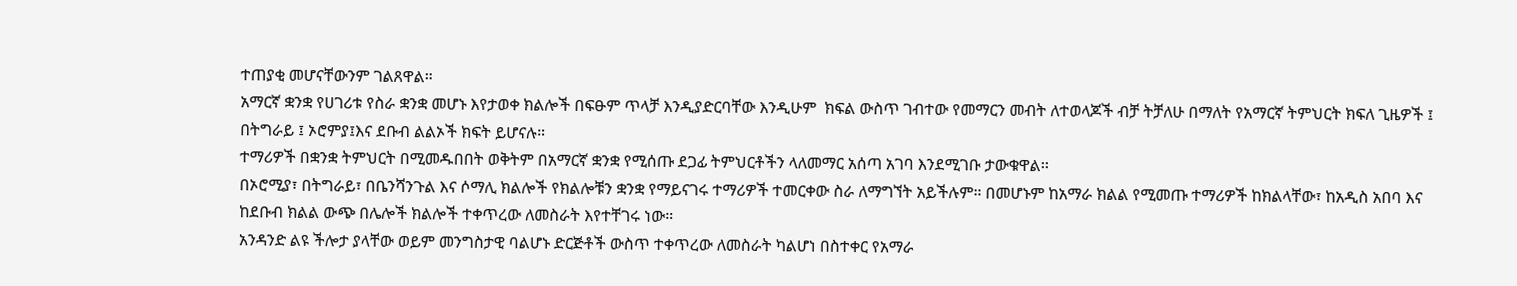ተጠያቂ መሆናቸውንም ገልጸዋል።
አማርኛ ቋንቋ የሀገሪቱ የስራ ቋንቋ መሆኑ እየታወቀ ክልሎች በፍፁም ጥላቻ እንዲያድርባቸው እንዲሁም  ክፍል ውስጥ ገብተው የመማርን መብት ለተወላጆች ብቻ ትቻለሁ በማለት የአማርኛ ትምህርት ክፍለ ጊዜዎች ፤ በትግራይ ፤ ኦሮምያ፤እና ደቡብ ልልኦች ክፍት ይሆናሉ።
ተማሪዎች በቋንቋ ትምህርት በሚመዱበበት ወቅትም በአማርኛ ቋንቋ የሚሰጡ ደጋፊ ትምህርቶችን ላለመማር አሰጣ አገባ እንደሚገቡ ታውቁዋል፡፡
በኦሮሚያ፣ በትግራይ፣ በቤንሻንጉል እና ሶማሊ ክልሎች የክልሎቹን ቋንቋ የማይናገሩ ተማሪዎች ተመርቀው ስራ ለማግኘት አይችሉም። በመሆኑም ከአማራ ክልል የሚመጡ ተማሪዎች ከክልላቸው፣ ከአዲስ አበባ እና ከደቡብ ክልል ውጭ በሌሎች ክልሎች ተቀጥረው ለመስራት እየተቸገሩ ነው።
አንዳንድ ልዩ ችሎታ ያላቸው ወይም መንግስታዊ ባልሆኑ ድርጅቶች ውስጥ ተቀጥረው ለመስራት ካልሆነ በስተቀር የአማራ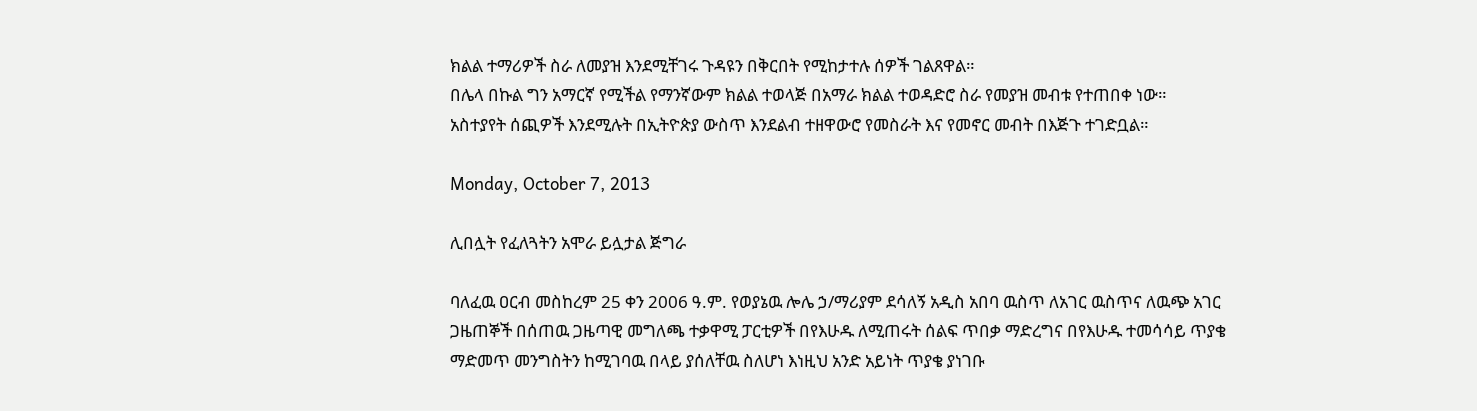ክልል ተማሪዎች ስራ ለመያዝ እንደሚቸገሩ ጉዳዩን በቅርበት የሚከታተሉ ሰዎች ገልጸዋል።
በሌላ በኩል ግን አማርኛ የሚችል የማንኛውም ክልል ተወላጅ በአማራ ክልል ተወዳድሮ ስራ የመያዝ መብቱ የተጠበቀ ነው።
አስተያየት ሰጪዎች እንደሚሉት በኢትዮጵያ ውስጥ እንደልብ ተዘዋውሮ የመስራት እና የመኖር መብት በእጅጉ ተገድቧል።

Monday, October 7, 2013

ሊበሏት የፈለጓትን አሞራ ይሏታል ጅግራ

ባለፈዉ ዐርብ መስከረም 25 ቀን 2006 ዓ.ም. የወያኔዉ ሎሌ ኃ/ማሪያም ደሳለኝ አዲስ አበባ ዉስጥ ለአገር ዉስጥና ለዉጭ አገር ጋዜጠኞች በሰጠዉ ጋዜጣዊ መግለጫ ተቃዋሚ ፓርቲዎች በየእሁዱ ለሚጠሩት ሰልፍ ጥበቃ ማድረግና በየእሁዱ ተመሳሳይ ጥያቄ ማድመጥ መንግስትን ከሚገባዉ በላይ ያሰለቸዉ ስለሆነ እነዚህ አንድ አይነት ጥያቄ ያነገቡ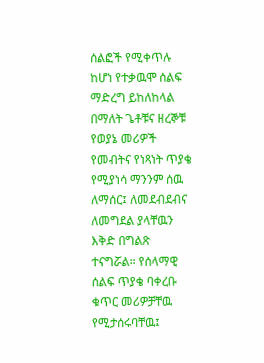ሰልፎች የሚቀጥሉ ከሆነ የተቃዉሞ ሰልፍ ማድረግ ይከለከላል በማለት ጌቶቹና ዘረኞቹ የወያኔ መሪዎች የመብትና የነጻነት ጥያቄ የሚያነሳ ማንንም ሰዉ ለማሰር፤ ለመደብደብና ለመግደል ያላቸዉን እቅድ በግልጽ ተናግሯል። የሰላማዊ ሰልፍ ጥያቄ ባቀረቡ ቁጥር መሪዎቻቸዉ የሚታሰሩባቸዉ፤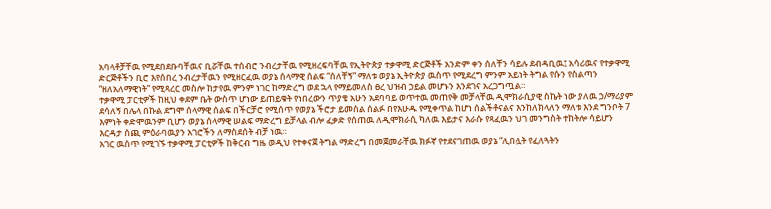አባላቶቻቸዉ የሚደበደቡባቸዉና ቢሯቸዉ ተሰብሮ ንብረታቸዉ የሚዘረፍባቸዉ የኢትዮጵያ ተቃዋሚ ድርጅቶች አንድም ቀን ሰለቸን ሳይሉ ደብዳቢዉ፤ አሳሪዉና የተቃዋሚ ድርጅቶችን ቢሮ እየሰበረ ንብረታቸዉን የሚዘርፈዉ ወያኔ ሰላማዊ ሰልፍ “ሰለቸኝ” ማለቱ ወያኔ ኢትዮጵያ ዉስጥ የሚደረግ ምንም አይነት ትግል የሱን የስልጣን “ዘለአለማዊነት” የሚጻረር መስሎ ከታየዉ ምንም ነገር ከማድረግ ወደ ኋላ የማይመለስ ፀረ ህዝብ ኃይል መሆኑን እንደገና አረጋግጧል።
ተቃዋሚ ፓርቲዎች ከዚህ ቀደም ቤት ውስጥ ሆነው ይጠይቁት የነበረውን ጥያቄ አሁን አደባባይ ወጥተዉ መጠየቅ መቻላቸዉ ዲሞክራሲያዊ ስኬት ነው ያለዉ ኃ/ማሪያም ደሳለኝ በሌላ በኩል ደግሞ ሰላማዊ ሰልፍ በችርቻሮ የሚሰጥ የወያኔ ችሮታ ይመስል ሰልፉ በየእሁዱ የሚቀጥል ከሆነ ሰልችቶናልና እንከለክላለን ማለቱ እንደ ግንቦት 7 እምነት ቀድሞዉንም ቢሆን ወያኔ ሰላማዊ ሠልፍ ማድረግ ይቻላል ብሎ ፈቃድ የሰጠዉ ለዲሞክራሲ ካለዉ እይታና እራሱ የጻፈዉን ህገ መንግስት ተከትሎ ሳይሆን እርዳታ ሰጪ ምዕራባዉያን አገሮችን ለማስደሰት ብቻ ነዉ።
አገር ዉስጥ የሚገኙ ተቃዋሚ ፓርቲዎች ከቅርብ ግዜ ወዲህ የተቀናጀ ትግል ማድረግ በመጀመራቸዉ ክፉኛ የተደናገጠዉ ወያኔ “ሊበሏት የፈለጓትን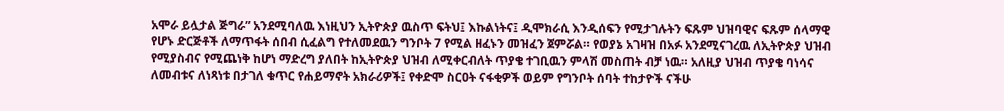አሞራ ይሏታል ጅግራ” አንደሚባለዉ እነዚህን ኢትዮጵያ ዉስጥ ፍትህ፤ እኩልነትና፤ ዲሞክራሲ እንዲሰፍን የሚታገሉትን ፍጹም ህዝባዊና ፍጹም ሰላማዊ የሆኑ ድርጅቶች ለማጥፋት ሰበብ ሲፈልግ የተለመደዉን ግንቦት 7 የሚል ዘፈኑን መዝፈን ጀምሯል። የወያኔ አገዛዝ በአፉ አንደሚናገረዉ ለኢትዮጵያ ህዝብ የሚያስብና የሚጨነቅ ከሆነ ማድረግ ያለበት ከኢትዮጵያ ህዝብ ለሚቀርብለት ጥያቄ ተገቢዉን ምላሽ መስጠት ብቻ ነዉ። አለዚያ ህዝብ ጥያቄ ባነሳና ለመብቱና ለነጻነቱ በታገለ ቁጥር የሐይማኖት አክራሪዎች፤ የቀድሞ ስርዐት ናፋቂዎች ወይም የግንቦት ሰባት ተከታዮች ናችሁ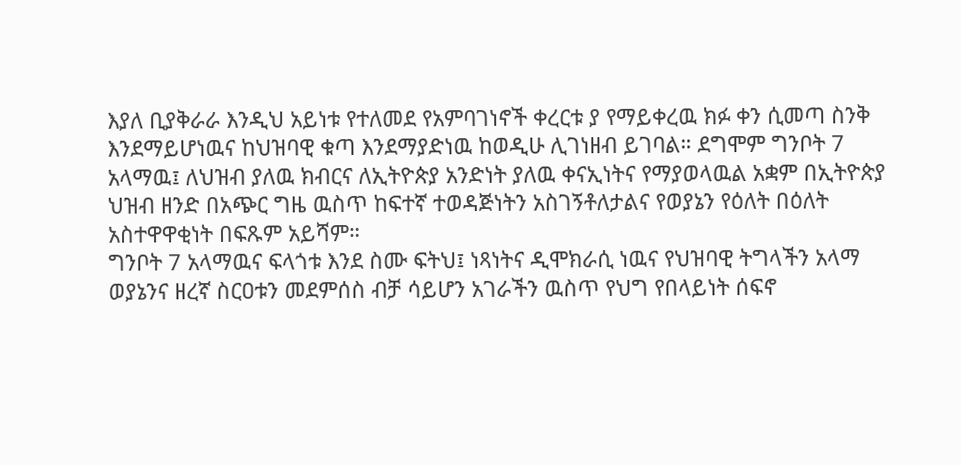እያለ ቢያቅራራ እንዲህ አይነቱ የተለመደ የአምባገነኖች ቀረርቱ ያ የማይቀረዉ ክፉ ቀን ሲመጣ ስንቅ እንደማይሆነዉና ከህዝባዊ ቁጣ እንደማያድነዉ ከወዲሁ ሊገነዘብ ይገባል። ደግሞም ግንቦት 7 አላማዉ፤ ለህዝብ ያለዉ ክብርና ለኢትዮጵያ አንድነት ያለዉ ቀናኢነትና የማያወላዉል አቋም በኢትዮጵያ ህዝብ ዘንድ በአጭር ግዜ ዉስጥ ከፍተኛ ተወዳጅነትን አስገኝቶለታልና የወያኔን የዕለት በዕለት አስተዋዋቂነት በፍጹም አይሻም።
ግንቦት 7 አላማዉና ፍላጎቱ እንደ ስሙ ፍትህ፤ ነጻነትና ዲሞክራሲ ነዉና የህዝባዊ ትግላችን አላማ ወያኔንና ዘረኛ ስርዐቱን መደምሰስ ብቻ ሳይሆን አገራችን ዉስጥ የህግ የበላይነት ሰፍኖ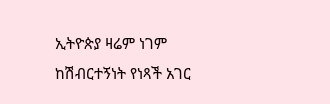ኢትዮጵያ ዛሬም ነገም ከሽብርተኝነት የነጻች አገር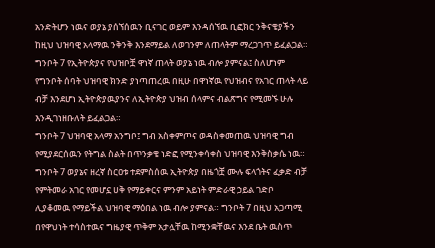አንድትሆን ነዉና ወያኔ ያሰኘሰዉን ቢናገር ወይም እንዳሰኘዉ ቢፎክር ንቅናቄያችን ከዚህ ህዝባዊ አላማዉ ንቅንቅ እንደማይል ለወገንም ለጠላትም ማረጋገጥ ይፈልጋል። ግንቦት 7 የኢትዮጵያና የህዝቦቿ ዋነኛ ጠላት ወያኔ ነዉ ብሎ ያምናል፤ ስለሆነም የግንቦት ሰባት ህዝባዊ ክንድ ያነጣጠረዉ በዚሁ በዋነኛዉ የህዝብና የአገር ጠላት ላይ ብቻ እንደሆነ ኢትዮጵያዉያንና ለኢትዮጵያ ህዝብ ሰላምና ብልጽግና የሚመኙ ሁሉ እንዲገነዘቡለት ይፈልጋል።
ግንቦት 7 ህዝባዊ አላማ አንግቦ፤ ግብ አስቀምጦና ወዳስቀመጠዉ ህዝባዊ ግብ የሚያደርሰዉን የትግል ስልት በጥንቃቄ ነድፎ የሚንቀሳቀስ ህዝባዊ እንቅስቃሴ ነዉ። ግንቦት 7 ወያኔና ዘረኛ ስርዐቱ ተደምስሰዉ ኢትዮጵያ በዜጎቿ ሙሉ ፍላጎትና ፈቃድ ብቻ የምትመራ አገር የመሆኗ ሀቅ የማይቀርና ምንም አይነት ምድራዊ ኃይል ገድቦ ሊያቆመዉ የማይችል ህዝባዊ ማዕበል ነዉ ብሎ ያምናል። ግንቦት 7 በዚህ አጋጣሚ በየዋህነት ተሳስተዉና ግዜያዊ ጥቅም አታሏቸዉ ከሚንቋቸዉና እንደ ቤት ዉስጥ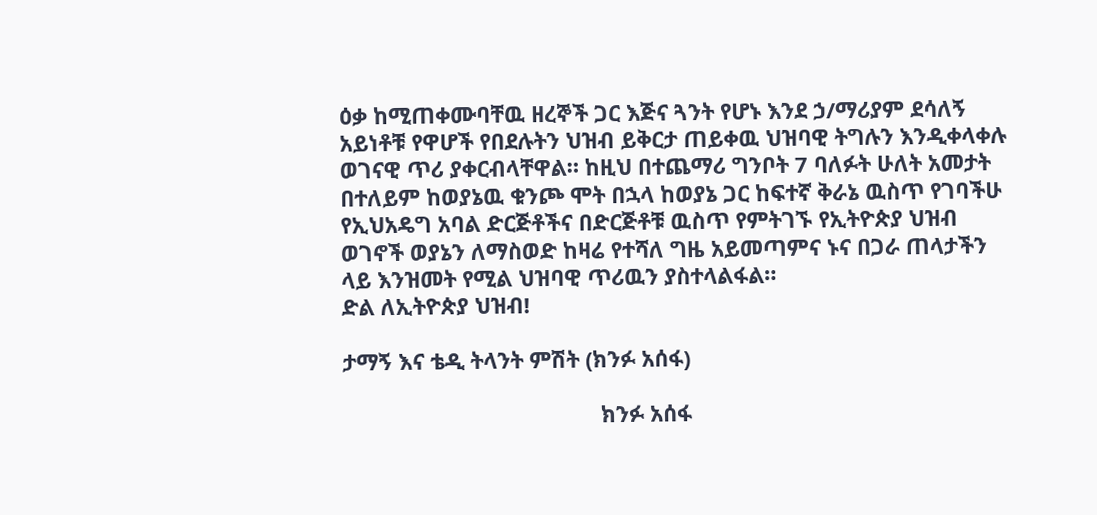ዕቃ ከሚጠቀሙባቸዉ ዘረኞች ጋር እጅና ጓንት የሆኑ እንደ ኃ/ማሪያም ደሳለኝ አይነቶቹ የዋሆች የበደሉትን ህዝብ ይቅርታ ጠይቀዉ ህዝባዊ ትግሉን እንዲቀላቀሉ ወገናዊ ጥሪ ያቀርብላቸዋል። ከዚህ በተጨማሪ ግንቦት 7 ባለፉት ሁለት አመታት በተለይም ከወያኔዉ ቁንጮ ሞት በኋላ ከወያኔ ጋር ከፍተኛ ቅራኔ ዉስጥ የገባችሁ የኢህአዴግ አባል ድርጅቶችና በድርጅቶቹ ዉስጥ የምትገኙ የኢትዮጵያ ህዝብ ወገኖች ወያኔን ለማስወድ ከዛሬ የተሻለ ግዜ አይመጣምና ኑና በጋራ ጠላታችን ላይ እንዝመት የሚል ህዝባዊ ጥሪዉን ያስተላልፋል።
ድል ለኢትዮጵያ ህዝብ!

ታማኝ እና ቴዲ ትላንት ምሽት (ክንፉ አሰፋ)

                                           ክንፉ አሰፋ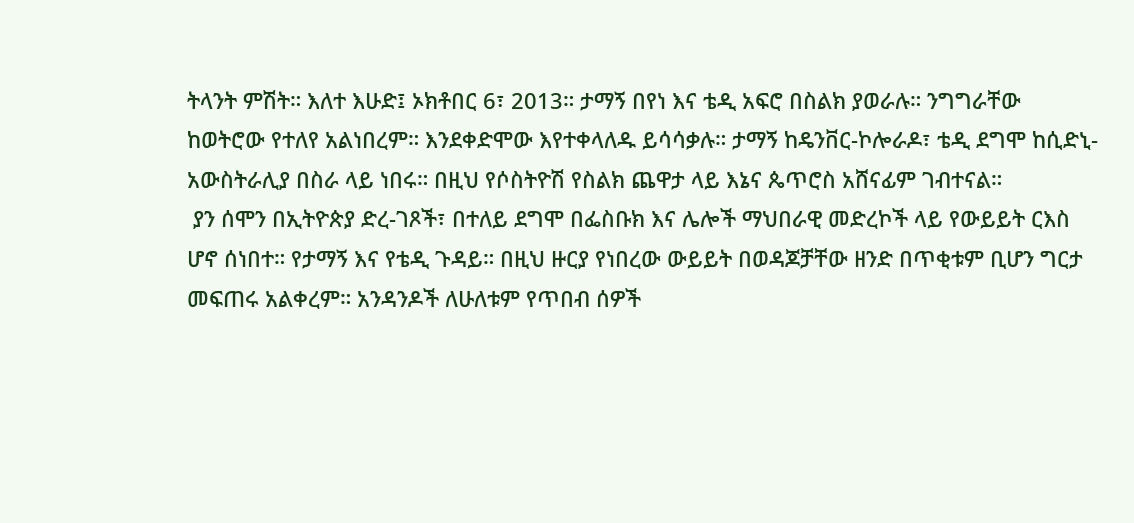ትላንት ምሽት። እለተ እሁድ፤ ኦክቶበር 6፣ 2013። ታማኝ በየነ እና ቴዲ አፍሮ በስልክ ያወራሉ። ንግግራቸው
ከወትሮው የተለየ አልነበረም። እንደቀድሞው እየተቀላለዱ ይሳሳቃሉ። ታማኝ ከዴንቨር-ኮሎራዶ፣ ቴዲ ደግሞ ከሲድኒ-
አውስትራሊያ በስራ ላይ ነበሩ። በዚህ የሶስትዮሽ የስልክ ጨዋታ ላይ እኔና ጴጥሮስ አሸናፊም ገብተናል።
 ያን ሰሞን በኢትዮጵያ ድረ-ገጾች፣ በተለይ ደግሞ በፌስቡክ እና ሌሎች ማህበራዊ መድረኮች ላይ የውይይት ርእስ
ሆኖ ሰነበተ። የታማኝ እና የቴዲ ጉዳይ። በዚህ ዙርያ የነበረው ውይይት በወዳጆቻቸው ዘንድ በጥቂቱም ቢሆን ግርታ
መፍጠሩ አልቀረም። አንዳንዶች ለሁለቱም የጥበብ ሰዎች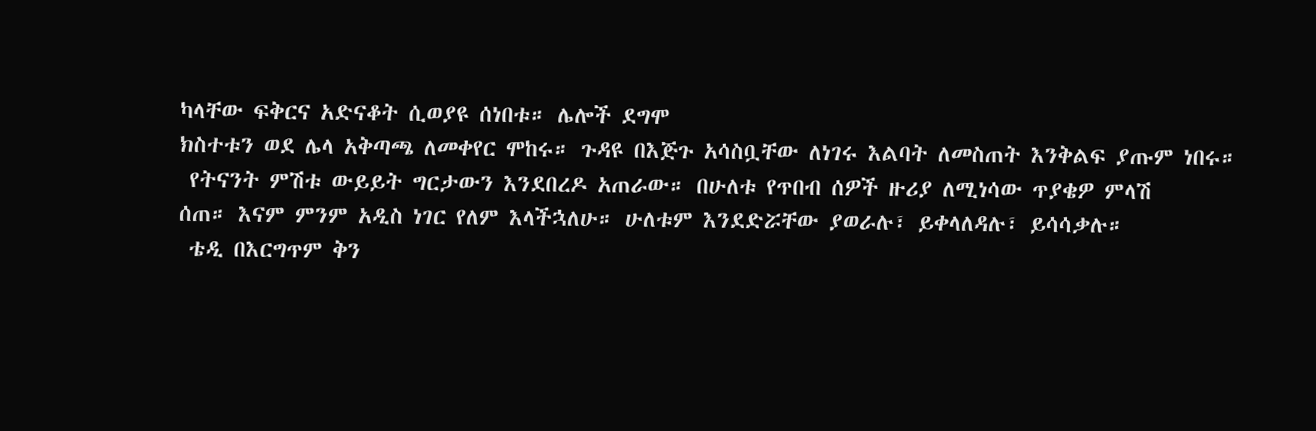ካላቸው ፍቅርና አድናቆት ሲወያዩ ሰነበቱ። ሌሎች ደግሞ
ክስተቱን ወደ ሌላ አቅጣጫ ለመቀየር ሞከሩ። ጉዳዩ በእጅጉ አሳስቧቸው ለነገሩ እልባት ለመስጠት እንቅልፍ ያጡም ነበሩ።
 የትናንት ምሽቱ ውይይት ግርታውን እንደበረዶ አጠራው። በሁለቱ የጥበብ ሰዎች ዙሪያ ለሚነሳው ጥያቄዎ ምላሽ
ሰጠ። እናም ምንም አዲስ ነገር የለም እላችኋለሁ። ሁለቱም እንደድሯቸው ያወራሉ፣ ይቀላለዳሉ፣ ይሳሳቃሉ።
 ቴዲ በእርግጥም ቅን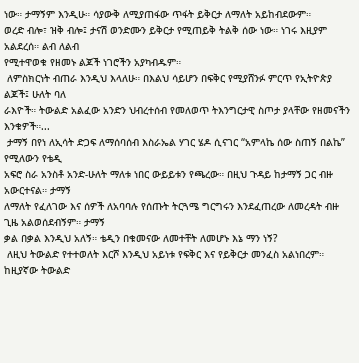ነው። ታማኝም እንዲሁ። ሳያውቅ ለሚያጠፋው ጥፋት ይቅርታ ለማለት አይከብደውም።
ወረድ ብሎ፣ ዝቅ ብሎ፤ ታናሽ ወንድሙን ይቅርታ የሚጠይቅ ትልቅ ሰው ነው። ነገሩ እዚያም አልደረሰ። ልብ ለልብ
የሚተዋወቁ የዘመኑ ልጆች ነገሮችን አያካብዱም።
 ለምስክርነት ብጠራ እንዲህ እላለሁ። በእልህ ሳይሆን በፍቅር የሚያሸንፉ ምርጥ የኢትዮጵያ ልጆች፤ ሁለት ባለ
ራእዮች። ትውልድ አልፈው አንድን ህብረተሰብ የመለወጥ ትእንግርታዊ ስጦታ ያላቸው የዘመናችን እንቁዎች።...
 ታማኝ በየነ ለኢሳት ድጋፍ ለማሰባሰብ እስራኤል ሃገር ሄዶ ሲናገር “አምላኬ ሰው ስጠኝ በልኬ” የሚለውን የቴዲ
አፍሮ ስራ አንስቶ አንድ-ሁለት ማለቱ ነበር ውይይቱን የጫረው። በዚህ ጉዳይ ከታማኝ ጋር ብዙ አውርተናል። ታማኝ
ለማለት የፈለገው እና ሰዎች ለአባባሉ የሰጡት ትርጓሜ ግርግሩን እንደፈጠረው ለመረዳት ብዙ ጊዜ አልወሰደብኝም። ታማኝ
ቃል በቃል እንዲህ አለኝ። ቴዲን በቁመናው ለመተቸት ለመሆኑ እኔ ማን ነኝ?
 ለዚህ ትውልድ የተተወለት እርሾ እንዲህ አይነቱ የፍቅር እና የይቅርታ መንፈስ አልነበረም። ከዚያኛው ትውልድ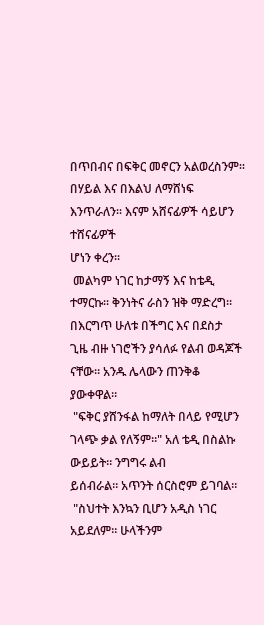በጥበብና በፍቅር መኖርን አልወረስንም። በሃይል እና በእልህ ለማሸነፍ እንጥራለን። እናም አሸናፊዎች ሳይሆን ተሸናፊዎች
ሆነን ቀረን።
 መልካም ነገር ከታማኝ እና ከቴዲ ተማርኩ። ቅንነትና ራስን ዝቅ ማድረግ። በእርግጥ ሁለቱ በችግር እና በደስታ
ጊዜ ብዙ ነገሮችን ያሳለፉ የልብ ወዳጆች ናቸው። አንዱ ሌላውን ጠንቅቆ ያውቀዋል።
 "ፍቅር ያሸንፋል ከማለት በላይ የሚሆን ገላጭ ቃል የለኝም።" አለ ቴዲ በስልኩ ውይይት። ንግግሩ ልብ
ይሰብራል። አጥንት ሰርስሮም ይገባል።
 "ስህተት እንኳን ቢሆን አዲስ ነገር አይደለም። ሁላችንም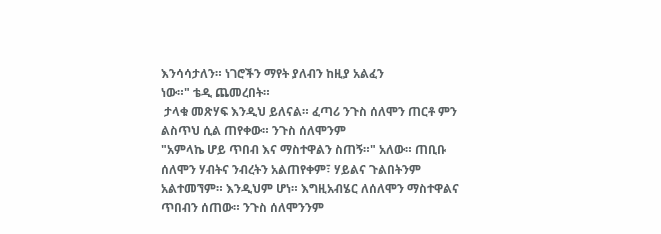እንሳሳታለን። ነገሮችን ማየት ያለብን ከዚያ አልፈን
ነው።" ቴዲ ጨመረበት።
 ታላቁ መጽሃፍ እንዲህ ይለናል። ፈጣሪ ንጉስ ሰለሞን ጠርቶ ምን ልስጥህ ሲል ጠየቀው። ንጉስ ሰለሞንም
"አምላኬ ሆይ ጥበብ እና ማስተዋልን ስጠኝ።" አለው። ጠቢቡ ሰለሞን ሃብትና ንብረትን አልጠየቀም፣ ሃይልና ጉልበትንም
አልተመኘም። እንዲህም ሆነ። እግዚአብሄር ለሰለሞን ማስተዋልና ጥበብን ሰጠው። ንጉስ ሰለሞንንም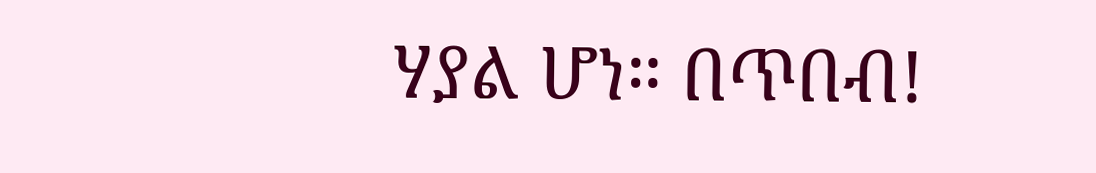ሃያል ሆነ። በጥበብ!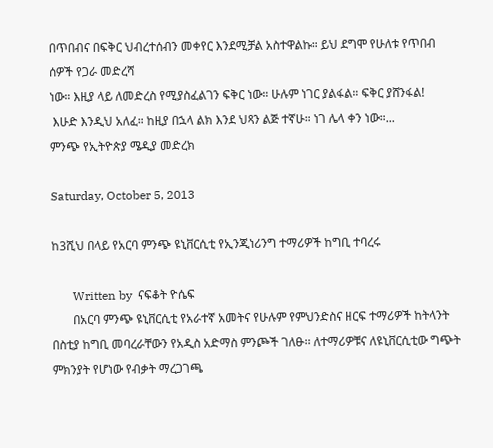በጥበብና በፍቅር ህብረተሰብን መቀየር እንደሚቻል አስተዋልኩ። ይህ ደግሞ የሁለቱ የጥበብ ሰዎች የጋራ መድረሻ
ነው። እዚያ ላይ ለመድረስ የሚያስፈልገን ፍቅር ነው። ሁሉም ነገር ያልፋል። ፍቅር ያሸንፋል!
 እሁድ እንዲህ አለፈ። ከዚያ በኋላ ልክ እንደ ህጻን ልጅ ተኛሁ። ነገ ሌላ ቀን ነው።...
ምንጭ የኢትዮጵያ ሜዲያ መድረክ

Saturday, October 5, 2013

ከ3ሺህ በላይ የአርባ ምንጭ ዩኒቨርሲቲ የኢንጂነሪንግ ተማሪዎች ከግቢ ተባረሩ

       Written by  ናፍቆት ዮሴፍ
       በአርባ ምንጭ ዩኒቨርሲቲ የአራተኛ አመትና የሁሉም የምህንድስና ዘርፍ ተማሪዎች ከትላንት በስቲያ ከግቢ መባረራቸውን የአዲስ አድማስ ምንጮች ገለፁ፡፡ ለተማሪዎቹና ለዩኒቨርሲቲው ግጭት ምክንያት የሆነው የብቃት ማረጋገጫ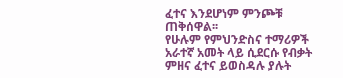ፈተና እንደሆነም ምንጮቹ ጠቅሰዋል፡፡
የሁሉም የምህንድስና ተማሪዎች አራተኛ አመት ላይ ሲደርሱ የብቃት ምዘና ፈተና ይወስዳሉ ያሉት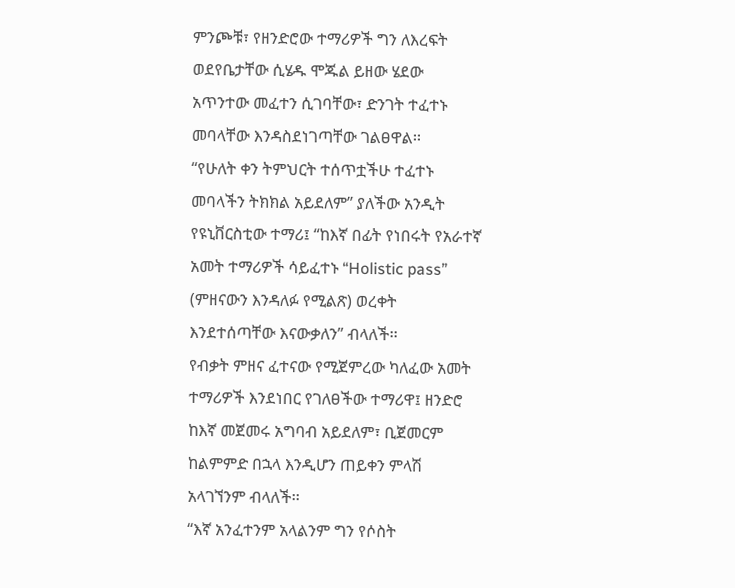ምንጮቹ፣ የዘንድሮው ተማሪዎች ግን ለእረፍት ወደየቤታቸው ሲሄዱ ሞጁል ይዘው ሄደው አጥንተው መፈተን ሲገባቸው፣ ድንገት ተፈተኑ መባላቸው እንዳስደነገጣቸው ገልፀዋል፡፡
“የሁለት ቀን ትምህርት ተሰጥቷችሁ ተፈተኑ መባላችን ትክክል አይደለም” ያለችው አንዲት የዩኒቨርስቲው ተማሪ፤ “ከእኛ በፊት የነበሩት የአራተኛ አመት ተማሪዎች ሳይፈተኑ “Holistic pass” (ምዘናውን እንዳለፉ የሚልጽ) ወረቀት እንደተሰጣቸው እናውቃለን” ብላለች፡፡
የብቃት ምዘና ፈተናው የሚጀምረው ካለፈው አመት ተማሪዎች እንደነበር የገለፀችው ተማሪዋ፤ ዘንድሮ ከእኛ መጀመሩ አግባብ አይደለም፣ ቢጀመርም ከልምምድ በኋላ እንዲሆን ጠይቀን ምላሽ አላገኘንም ብላለች፡፡
“እኛ አንፈተንም አላልንም ግን የሶስት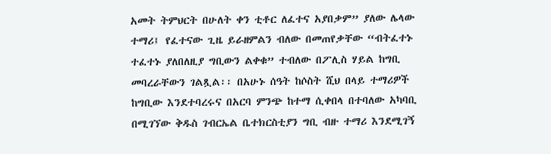አመት ትምህርት በሁለት ቀን ቲቶር ለፈተና አያበቃም” ያለው ሌላው ተማሪ፤ የፈተናው ጊዜ ይራዘምልን ብለው በመጠየቃቸው “ብትፈተኑ ተፈተኑ ያለበለዚያ ግቢውን ልቀቁ” ተብለው በፖሊስ ሃይል ከግቢ መባረራቸውን ገልጿል፡፡ በአሁኑ ሰዓት ከሶስት ሺህ በላይ ተማሪዎች ከግቢው እንደተባረሩና በአርባ ምንጭ ከተማ ሲቀበላ በተባለው አካባቢ በሚገኘው ቅዱስ ገብርኤል ቤተክርስቲያን ግቢ ብዙ ተማሪ እንደሚገኝ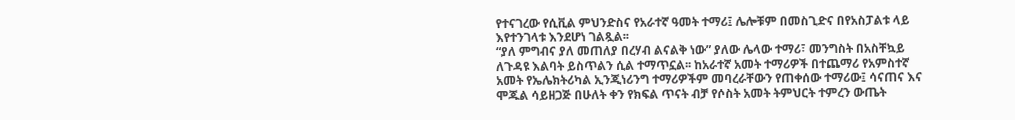የተናገረው የሲቪል ምህንድስና የአራተኛ ዓመት ተማሪ፤ ሌሎቹም በመስጊድና በየአስፓልቱ ላይ እየተንገላቱ እንደሆነ ገልጿል፡፡
“ያለ ምግብና ያለ መጠለያ በረሃብ ልናልቅ ነው” ያለው ሌላው ተማሪ፣ መንግስት በአስቸኳይ ለጉዳዩ እልባት ይስጥልን ሲል ተማጥኗል፡፡ ከአራተኛ አመት ተማሪዎች በተጨማሪ የአምስተኛ አመት የኤሌክትሪካል ኢንጂነሪንግ ተማሪዎችም መባረራቸውን የጠቀሰው ተማሪው፤ ሳናጠና እና ሞጁል ሳይዘጋጅ በሁለት ቀን የክፍል ጥናት ብቻ የሶስት አመት ትምህርት ተምረን ውጤት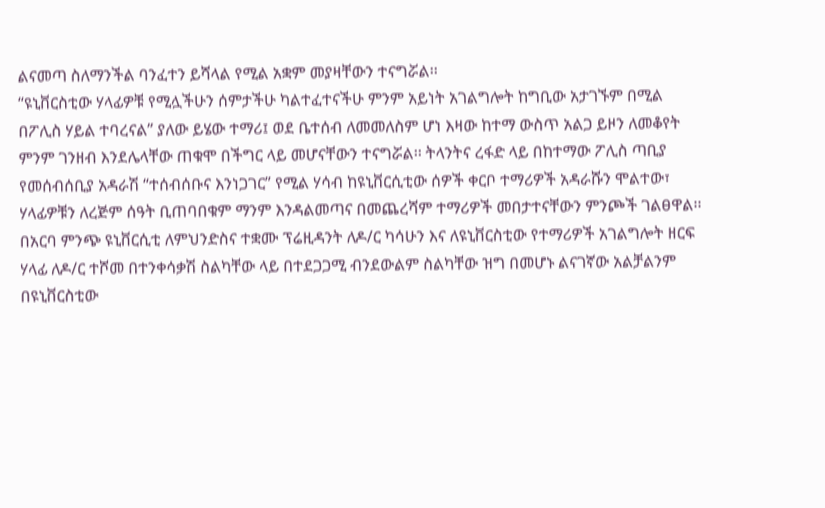ልናመጣ ስለማንችል ባንፈተን ይሻላል የሚል አቋም መያዛቸውን ተናግሯል፡፡
“ዩኒቨርስቲው ሃላፊዎቹ የሚሏችሁን ሰምታችሁ ካልተፈተናችሁ ምንም አይነት አገልግሎት ከግቢው አታገኙም በሚል በፖሊስ ሃይል ተባረናል” ያለው ይሄው ተማሪ፤ ወደ ቤተሰብ ለመመለስም ሆነ እዛው ከተማ ውስጥ አልጋ ይዞን ለመቆየት ምንም ገንዘብ እንደሌላቸው ጠቁሞ በችግር ላይ መሆናቸውን ተናግሯል፡፡ ትላንትና ረፋድ ላይ በከተማው ፖሊስ ጣቢያ የመሰብሰቢያ አዳራሽ “ተሰብሰቡና እንነጋገር” የሚል ሃሳብ ከዩኒቨርሲቲው ሰዎች ቀርቦ ተማሪዎች አዳራሹን ሞልተው፣ ሃላፊዎቹን ለረጅም ሰዓት ቢጠባበቁም ማንም እንዳልመጣና በመጨረሻም ተማሪዎች መበታተናቸውን ምንጮች ገልፀዋል፡፡
በአርባ ምንጭ ዩኒቨርሲቲ ለምህንድስና ተቋሙ ፕሬዚዳንት ለዶ/ር ካሳሁን እና ለዩኒቨርስቲው የተማሪዎች አገልግሎት ዘርፍ ሃላፊ ለዶ/ር ተሾመ በተንቀሳቃሽ ስልካቸው ላይ በተደጋጋሚ ብንደውልም ስልካቸው ዝግ በመሆኑ ልናገኛው አልቻልንም በዩኒቨርስቲው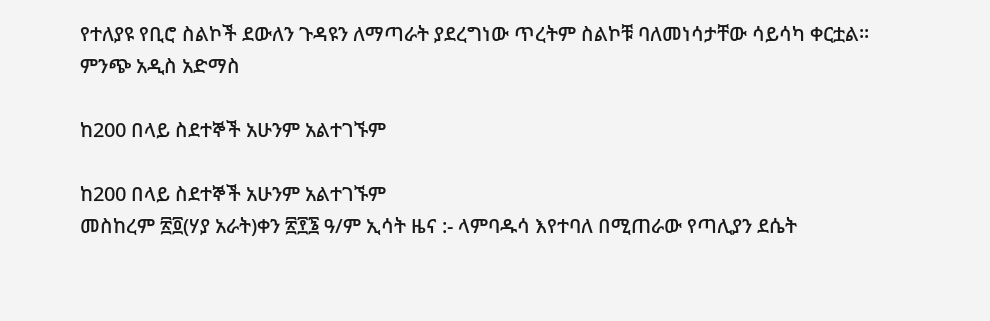የተለያዩ የቢሮ ስልኮች ደውለን ጉዳዩን ለማጣራት ያደረግነው ጥረትም ስልኮቹ ባለመነሳታቸው ሳይሳካ ቀርቷል፡፡
ምንጭ አዲስ አድማስ

ከ200 በላይ ስደተኞች አሁንም አልተገኙም

ከ200 በላይ ስደተኞች አሁንም አልተገኙም
መስከረም ፳፬(ሃያ አራት)ቀን ፳፻፮ ዓ/ም ኢሳት ዜና :- ላምባዱሳ እየተባለ በሚጠራው የጣሊያን ደሴት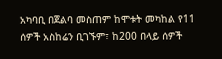አካባቢ በጀልባ መስጠም ከሞቱት መካከል የ11 ሰዎች አስከሬን ቢገኙም፣ ከ200 በላይ ሰዎች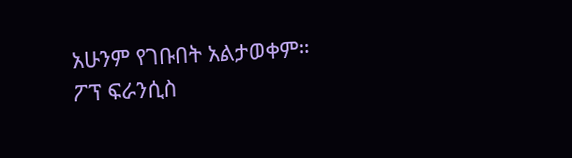አሁንም የገቡበት አልታወቀም።
ፖፕ ፍራንሲስ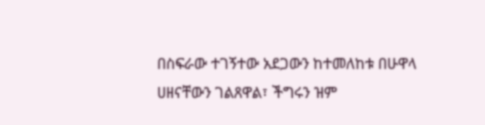በስፍራው ተገኝተው አደጋውን ከተመለከቱ በሁዋላ ሀዘናቸውን ገልጸዋል፣ ችግሩን ዝም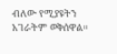ብለው የሚያዩትን አገራትም ወቅሰዋል።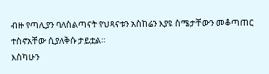ብዙ የጣሊያን ባለስልጣናት የህጻናቱን አስከሬን እያዩ ስሜታቸውን መቆጣጠር ተስኖአቸው ሲያለቅሱ ታይቷል።
እስካሁን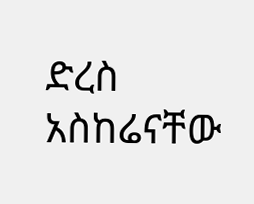ድረስ አስከሬናቸው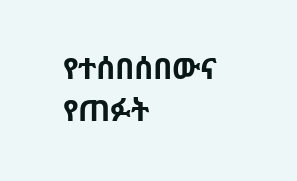የተሰበሰበውና የጠፉት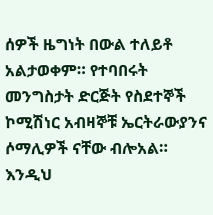ሰዎች ዜግነት በውል ተለይቶ አልታወቀም። የተባበሩት መንግስታት ድርጅት የስደተኞች ኮሚሽነር አብዛኞቹ ኤርትራውያንና ሶማሊዎች ናቸው ብሎአል።
እንዲህ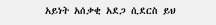አይነት አሰቃቂ አደጋ ሲደርስ ይህ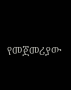የመጀመሪያው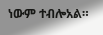ነውም ተብሎአል።